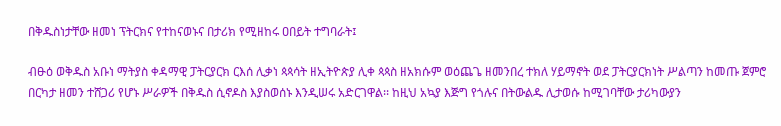በቅዱስነታቸው ዘመነ ፕትርክና የተከናወኑና በታሪክ የሚዘከሩ ዐበይት ተግባራት፤

ብፁዕ ወቅዱስ አቡነ ማትያስ ቀዳማዊ ፓትርያርክ ርእሰ ሊቃነ ጳጳሳት ዘኢትዮጵያ ሊቀ ጳጳስ ዘአክሱም ወዕጨጌ ዘመንበረ ተክለ ሃይማኖት ወደ ፓትርያርክነት ሥልጣን ከመጡ ጀምሮ በርካታ ዘመን ተሸጋሪ የሆኑ ሥራዎች በቅዱስ ሲኖዶስ እያስወሰኑ እንዲሠሩ አድርገዋል፡፡ ከዚህ አኳያ እጅግ የጎሉና በትውልዱ ሊታወሱ ከሚገባቸው ታሪካውያን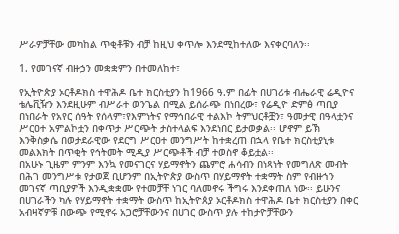ሥራዎቻቸው መካከል ጥቂቶቹን ብቻ ከዚህ ቀጥሎ እንደሚከተለው እናቀርባለን፡፡

1. የመገናኛ ብዙኃን መቋቋምን በተመለከተ፣

የኢትዮጵያ ኦርቶዶክስ ተዋሕዶ ቤተ ክርስቲያን ከ1966 ዓ.ም በፊት በሀገሪቱ ብሔራዊ ሬዲዮና ቴሌቪዥን እንደዚሁም ብሥራተ ወንጌል በሚል ይሰራጭ በነበረው፣ የሬዲዮ ድምፅ ጣቢያ በነበራት የአየር ሰዓት የሰላም፣የእምነትና የማኅበራዊ ተልእኮ ትምህርቶቿን፣ ዓመታዊ በዓላቷንና ሥርዐተ አምልኮቷን በቀጥታ ሥርጭት ታስተላልፍ እንደነበር ይታወቃል፡፡ ሆኖም ይኽ እንቅስቃሴ በወታደራዊው የደርግ ሥርዐተ መንግሥት ከተቋረጠ በኋላ የቤተ ክርስቲያኒቱ መልእክት በጥቂት የኅትመት ሚዲያ ሥርጭቶች ብቻ ተወስኖ ቆይቷል፡፡
በአሁኑ ጊዜም ምንም እንኳ የመናገርና ሃይማኖትን ጨምሮ ሐሳብን በነጻነት የመግለጽ መብት በሕገ መንግሥቱ የታወጀ ቢሆንም በኢትዮጵያ ውስጥ በሃይማኖት ተቋማት ስም የብዙኀን መገናኛ ጣቢያዎች እንዲቋቋሙ የተመቻቸ ነገር ባለመኖሩ ችግሩ እንደቀጠለ ነው፡፡ ይሁንና በሀገራችን ካሉ የሃይማኖት ተቋማት ውስጥ ከኢትዮጰያ ኦርቶዶክስ ተዋሕዶ ቤተ ክርስቲያን በቀር አብዛኛዎቹ በውጭ የሚኖሩ አጋሮቻቸውንና በሀገር ውስጥ ያሉ ተከታዮቻቸውን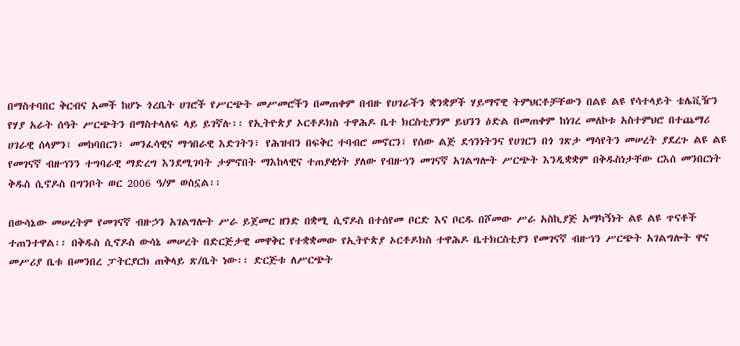በማስተባበር ቅርብና አመች ከሆኑ ጎረቤት ሀገሮች የሥርጭት መሥመሮችን በመጠቀም በብዙ የሀገራችን ቋንቋዎች ሃይማኖዊ ትምህርቶቻቸውን በልዩ ልዩ የሳተላይት ቴሌቪዥን የሃያ አራት ሰዓት ሥርጭትን በማስተላለፍ ላይ ይገኛሉ፡፡ የኢትዮጵያ ኦርቶዶክስ ተዋሕዶ ቤተ ክርስቲያንም ይህንን ዕድል በመጠቀም ከነገረ መለኮቱ አስተምህሮ በተጨማሪ ሀገራዊ ሰላምን፣ መከባበርን፣ መንፈሳዊና ማኅበራዊ እድገትን፣ የሕዝብን በፍቅር ተባብሮ መኖርን፣ የሰው ልጅ ደኅንነትንና የሀገርን በጎ ገጽታ ማሳየትን መሠረት ያደረጉ ልዩ ልዩ የመገናኛ ብዙኅንን ተግባራዊ ማድረግ እንደሚገባት ታምኖበት ማእከላዊና ተጠያቂነት ያለው የብዙኀን መገናኛ አገልግሎት ሥርጭት እንዲቋቋም በቅዱስነታቸው ርእሰ መንበርነት ቅዱስ ሲኖዶስ በግንቦት ወር 2006 ዓ/ም ወስኗል፡፡

በውሳኔው መሠረትም የመገናኛ ብዙኃን አገልግሎት ሥራ ይጀመር ዘንድ በቋሚ ሲኖዶስ በተሰየመ ቦርድ እና ቦርዱ በሾመው ሥራ አስኪያጅ አማካኝነት ልዩ ልዩ ጥናቶች ተጠንተዋል፡፡ በቅዱስ ሲኖዶስ ውሳኔ መሠረት በድርጅታዊ መዋቅር የተቋቋመው የኢትዮጵያ ኦርቶዶክስ ተዋሕዶ ቤተክርስቲያን የመገናኛ ብዙኀን ሥርጭት አገልግሎት ዋና መሥሪያ ቤቱ በመንበረ ፓትርያርክ ጠቅላይ ጽ/ቤት ነው፡፡ ድርጅቱ ለሥርጭት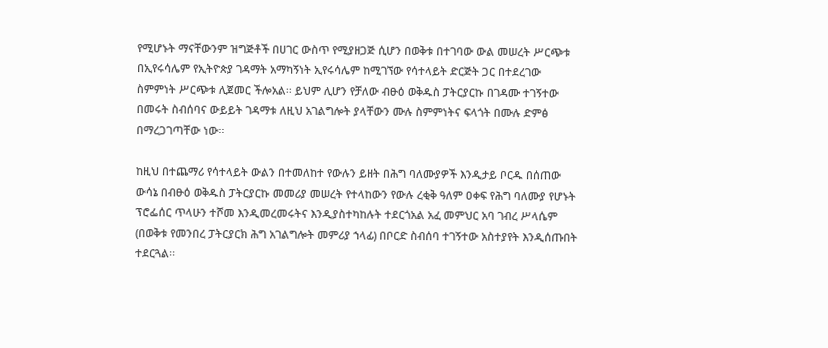የሚሆኑት ማናቸውንም ዝግጅቶች በሀገር ውስጥ የሚያዘጋጅ ሲሆን በወቅቱ በተገባው ውል መሠረት ሥርጭቱ በኢየሩሳሌም የኢትዮጵያ ገዳማት አማካኝነት ኢየሩሳሌም ከሚገኘው የሳተላይት ድርጅት ጋር በተደረገው ስምምነት ሥርጭቱ ሊጀመር ችሎአል፡፡ ይህም ሊሆን የቻለው ብፁዕ ወቅዱስ ፓትርያርኩ በገዳሙ ተገኝተው በመሩት ስብሰባና ውይይት ገዳማቱ ለዚህ አገልግሎት ያላቸውን ሙሉ ስምምነትና ፍላጎት በሙሉ ድምፅ በማረጋገጣቸው ነው፡፡

ከዚህ በተጨማሪ የሳተላይት ውልን በተመለከተ የውሉን ይዘት በሕግ ባለሙያዎች እንዲታይ ቦርዱ በሰጠው ውሳኔ በብፁዕ ወቅዱስ ፓትርያርኩ መመሪያ መሠረት የተላከውን የውሉ ረቂቅ ዓለም ዐቀፍ የሕግ ባለሙያ የሆኑት ፕሮፌሰር ጥላሁን ተሾመ እንዲመረመሩትና እንዲያስተካከሉት ተደርጎአል አፈ መምህር አባ ገብረ ሥላሴም (በወቅቱ የመንበረ ፓትርያርክ ሕግ አገልግሎት መምሪያ ኀላፊ) በቦርድ ስብሰባ ተገኝተው አስተያየት እንዲሰጡበት ተደርጓል፡፡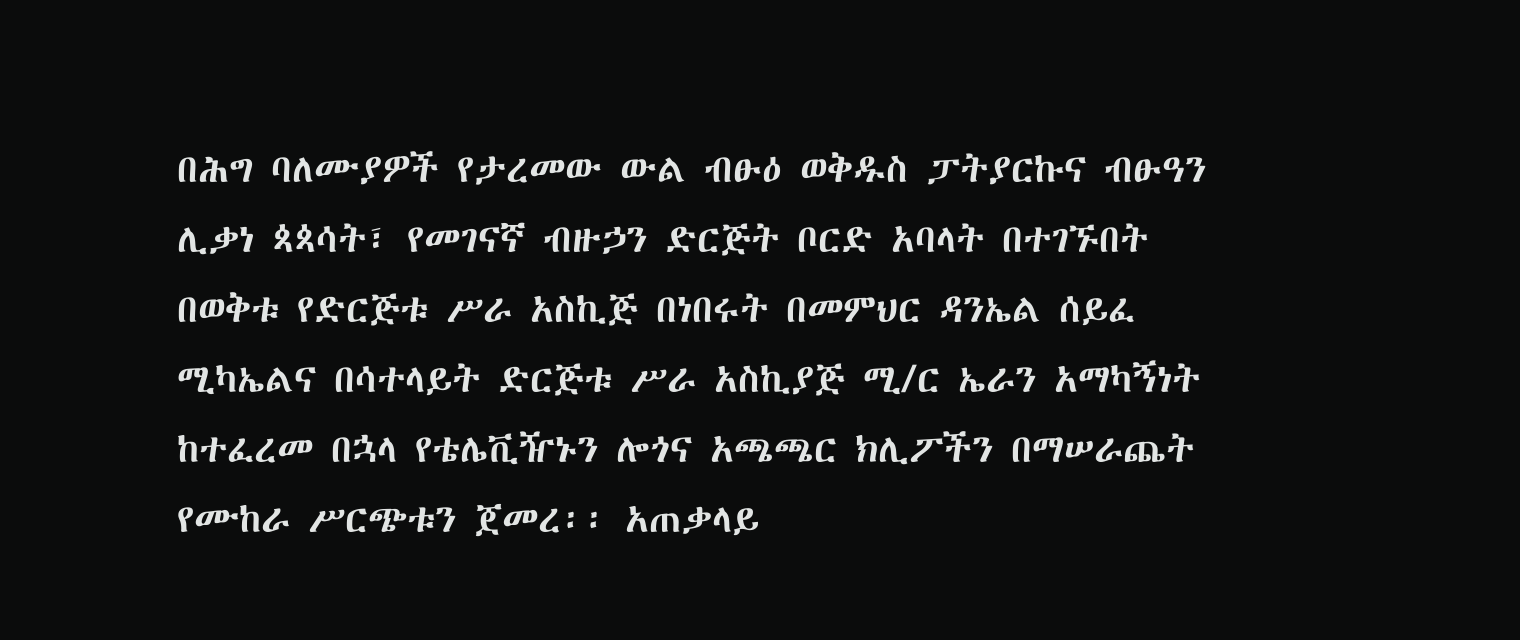በሕግ ባለሙያዎች የታረመው ውል ብፁዕ ወቅዱስ ፓትያርኩና ብፁዓን ሊቃነ ጳጳሳት፣ የመገናኛ ብዙኃን ድርጅት ቦርድ አባላት በተገኙበት በወቅቱ የድርጅቱ ሥራ አስኪጅ በነበሩት በመምህር ዳንኤል ሰይፈ ሚካኤልና በሳተላይት ድርጅቱ ሥራ አስኪያጅ ሚ/ር ኤራን አማካኝነት ከተፈረመ በኋላ የቴሌቪዥኑን ሎጎና አጫጫር ክሊፖችን በማሠራጨት የሙከራ ሥርጭቱን ጀመረ፡፡ አጠቃላይ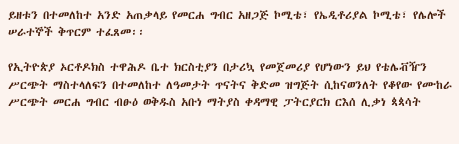ይዘቱን በተመለከተ አንድ አጠቃላይ የመርሐ ግብር አዘጋጅ ኮሚቴ፣ የኤዲቶሪያል ኮሚቴ፣ የሌሎች ሠራተኞች ቅጥርም ተፈጸመ፡፡

የኢትዮጵያ ኦርቶዶክስ ተዋሕዶ ቤተ ክርስቲያን በታሪኳ የመጀመሪያ የሆነውን ይህ የቴሌቭዥን ሥርጭት ማስተላለፍን በተመለከተ ለዓመታት ጥናትና ቅድመ ዝግጅት ሲከናወንለት የቆየው የሙከራ ሥርጭት መርሐ ግብር ብፁዕ ወቅዱስ አቡነ ማትያስ ቀዳማዊ ፓትርያርክ ርእሰ ሊቃነ ጳጳሳት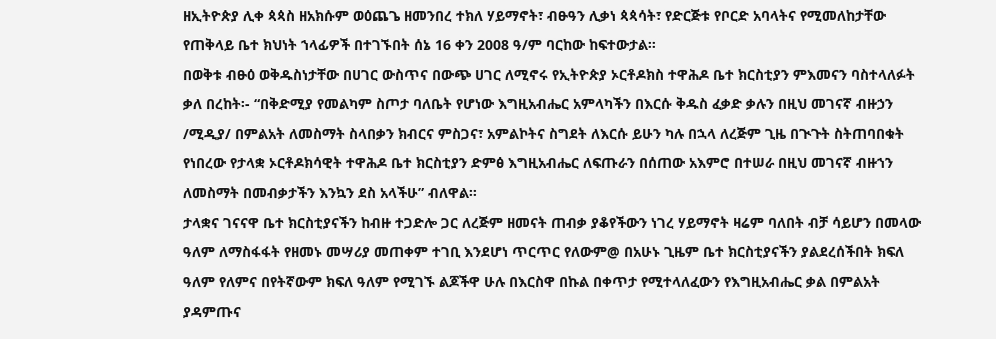ዘኢትዮጵያ ሊቀ ጳጳስ ዘአክሱም ወዕጨጌ ዘመንበረ ተክለ ሃይማኖት፣ ብፁዓን ሊቃነ ጳጳሳት፣ የድርጅቱ የቦርድ አባላትና የሚመለከታቸው የጠቅላይ ቤተ ክህነት ኀላፊዎች በተገኙበት ሰኔ 16 ቀን 2008 ዓ/ም ባርከው ከፍተውታል፡፡
በወቅቱ ብፁዕ ወቅዱስነታቸው በሀገር ውስጥና በውጭ ሀገር ለሚኖሩ የኢትዮጵያ ኦርቶዶክስ ተዋሕዶ ቤተ ክርስቲያን ምእመናን ባስተላለፉት ቃለ በረከት፡- “በቅድሚያ የመልካም ስጦታ ባለቤት የሆነው እግዚአብሔር አምላካችን በእርሱ ቅዱስ ፈቃድ ቃሉን በዚህ መገናኛ ብዙኃን /ሚዲያ/ በምልአት ለመስማት ስላበቃን ክብርና ምስጋና፣ አምልኮትና ስግደት ለእርሱ ይሁን ካሉ በኋላ ለረጅም ጊዜ በጒጉት ስትጠባበቁት የነበረው የታላቋ ኦርቶዶክሳዊት ተዋሕዶ ቤተ ክርስቲያን ድምፅ እግዚአብሔር ለፍጡራን በሰጠው አእምሮ በተሠራ በዚህ መገናኛ ብዙኀን ለመስማት በመብቃታችን እንኳን ደስ አላችሁ” ብለዋል፡፡
ታላቋና ገናናዋ ቤተ ክርስቲያናችን ከብዙ ተጋድሎ ጋር ለረጅም ዘመናት ጠብቃ ያቆየችውን ነገረ ሃይማኖት ዛሬም ባለበት ብቻ ሳይሆን በመላው ዓለም ለማስፋፋት የዘመኑ መሣሪያ መጠቀም ተገቢ እንደሆነ ጥርጥር የለውም@ በአሁኑ ጊዜም ቤተ ክርስቲያናችን ያልደረሰችበት ክፍለ ዓለም የለምና በየትኛውም ክፍለ ዓለም የሚገኙ ልጆችዋ ሁሉ በእርስዋ በኩል በቀጥታ የሚተላለፈውን የእግዚአብሔር ቃል በምልአት ያዳምጡና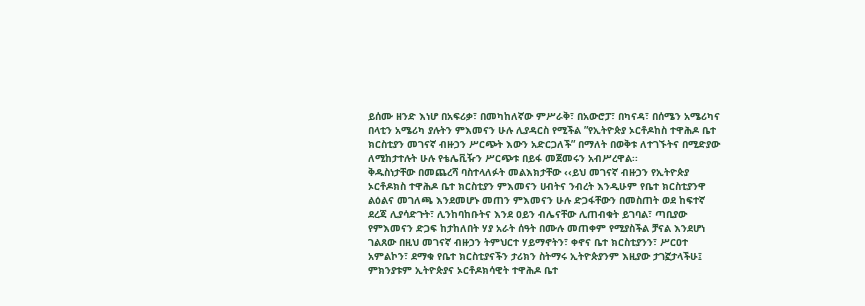ይሰሙ ዘንድ እነሆ በአፍሪቃ፣ በመካከለኛው ምሥራቅ፣ በአውሮፓ፣ በካናዳ፣ በሰሜን አሜሪካና በላቲን አሜሪካ ያሉትን ምእመናን ሁሉ ሊያዳርስ የሚችል ”የኢትዮጵያ ኦርቶዶከስ ተዋሕዶ ቤተ ክርስቲያን መገናኛ ብዙኃን ሥርጭት እውን አድርጋለች” በማለት በወቅቱ ለተገኙትና በሚድያው ለሚከታተሉት ሁሉ የቴሌቪዥን ሥርጭቱ በይፋ መጀመሩን አብሥረዋል፡፡
ቅዱስነታቸው በመጨረሻ ባስተላለፉት መልእክታቸው ‹‹ይህ መገናኛ ብዙኃን የኢትዮጵያ ኦርቶዶክስ ተዋሕዶ ቤተ ክርስቲያን ምእመናን ሀብትና ንብረት እንዲሁም የቤተ ክርስቲያንዋ ልዕልና መገለጫ እንደመሆኑ መጠን ምእመናን ሁሉ ድጋፋቸውን በመስጠት ወደ ከፍተኛ ደረጃ ሊያሳድጉት፣ ሊንከባከቡትና እንደ ዐይን ብሌናቸው ሊጠብቁት ይገባል፣ ጣቢያው የምእመናን ድጋፍ ከታከለበት ሃያ አራት ሰዓት በሙሉ መጠቀም የሚያስችል ቻናል እንደሆነ ገልጸው በዚህ መገናኛ ብዙኃን ትምህርተ ሃይማኖትን፣ ቀኖና ቤተ ክርስቲያንን፣ ሥርዐተ አምልኮን፣ ደማቁ የቤተ ክርስቲያናችን ታሪክን ስትማሩ ኢትዮጵያንም እዚያው ታገኟታላችሁ፤ ምክንያቱም ኢትዮጵያና ኦርቶዶክሳዊት ተዋሕዶ ቤተ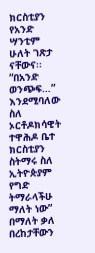ክርስቲያን የአንድ ሣንቲም ሁለት ገጽታ ናቸውና፡፡ “በአንድ ወንጭፍ…” እንደሚባለው ስለ ኦርቶዶክሳዊት ተዋሕዶ ቤተ ክርስቲያን ስትማሩ ስለ ኢትዮጵያም የግድ ትማራላችሁ ማለት ነው” በማለት ቃለ በረከታቸውን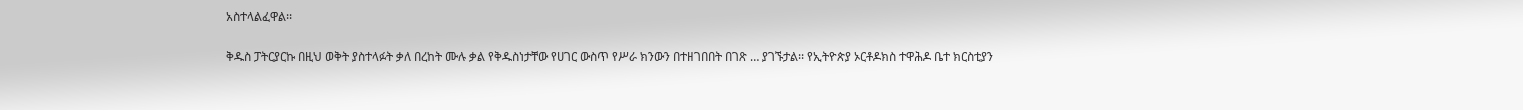አስተላልፈዋል፡፡

ቅዱስ ፓትርያርኩ በዚህ ወቅት ያስተላፉት ቃለ በረከት ሙሉ ቃል የቅዱስነታቸው የሀገር ውስጥ የሥራ ክንውን በተዘገበበት በገጽ … ያገኙታል፡፡ የኢትዮጵያ ኦርቶዶክስ ተዋሕዶ ቤተ ክርስቲያን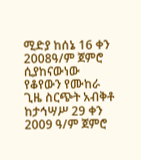ሚድያ ከሰኔ 16 ቀን 2008ዓ/ም ጀምሮ ሲያከናውነው የቆየውን የሙከራ ጊዜ ስርጭት አብቅቶ ከታኅሣሥ 29 ቀን 2009 ዓ/ም ጀምሮ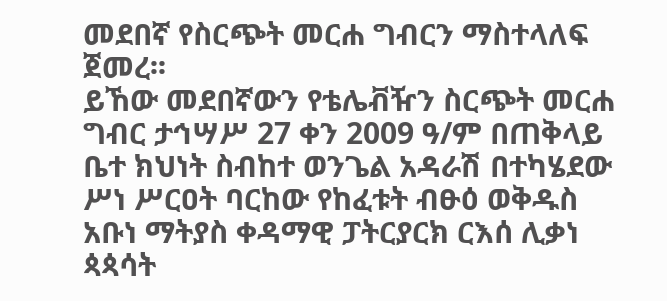መደበኛ የስርጭት መርሐ ግብርን ማስተላለፍ ጀመረ፡፡
ይኸው መደበኛውን የቴሌቭዥን ስርጭት መርሐ ግብር ታኅሣሥ 27 ቀን 2009 ዓ/ም በጠቅላይ ቤተ ክህነት ስብከተ ወንጌል አዳራሽ በተካሄደው ሥነ ሥርዐት ባርከው የከፈቱት ብፁዕ ወቅዱስ አቡነ ማትያስ ቀዳማዊ ፓትርያርክ ርእሰ ሊቃነ ጳጳሳት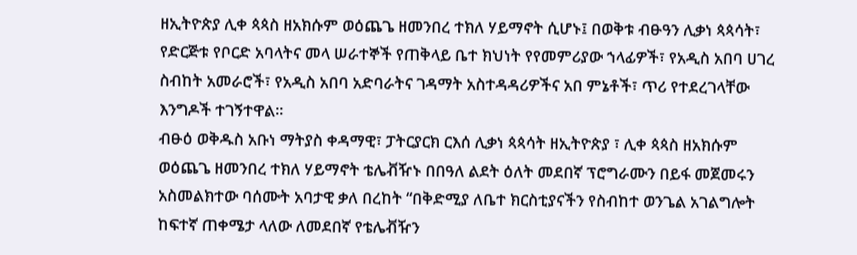ዘኢትዮጵያ ሊቀ ጳጳስ ዘአክሱም ወዕጨጌ ዘመንበረ ተክለ ሃይማኖት ሲሆኑ፤ በወቅቱ ብፁዓን ሊቃነ ጳጳሳት፣ የድርጅቱ የቦርድ አባላትና መላ ሠራተኞች የጠቅላይ ቤተ ክህነት የየመምሪያው ኀላፊዎች፣ የአዲስ አበባ ሀገረ ስብከት አመራሮች፣ የአዲስ አበባ አድባራትና ገዳማት አስተዳዳሪዎችና አበ ምኔቶች፣ ጥሪ የተደረገላቸው እንግዶች ተገኝተዋል፡፡
ብፁዕ ወቅዱስ አቡነ ማትያስ ቀዳማዊ፣ ፓትርያርክ ርእሰ ሊቃነ ጳጳሳት ዘኢትዮጵያ ፣ ሊቀ ጳጳስ ዘአክሱም ወዕጨጌ ዘመንበረ ተክለ ሃይማኖት ቴሌቭዥኑ በበዓለ ልደት ዕለት መደበኛ ፕሮግራሙን በይፋ መጀመሩን አስመልክተው ባሰሙት አባታዊ ቃለ በረከት “በቅድሚያ ለቤተ ክርስቲያናችን የስብከተ ወንጌል አገልግሎት ከፍተኛ ጠቀሜታ ላለው ለመደበኛ የቴሌቭዥን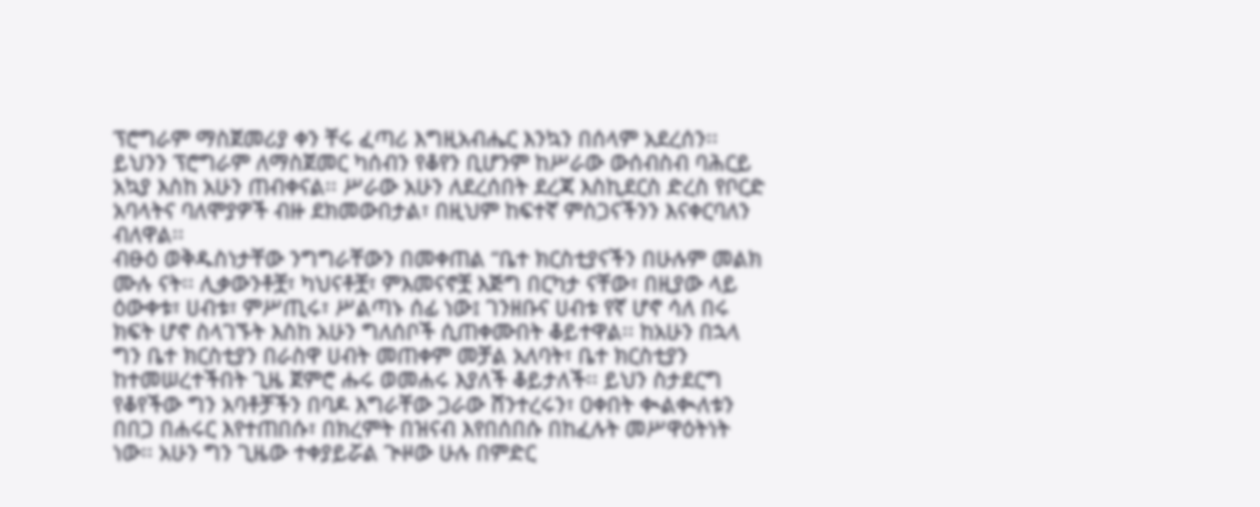ፕሮግራም ማስጀመሪያ ቀን ቸሩ ፈጣሪ እግዚአብሔር እንኳን በሰላም አደረሰን፡፡ ይህንን ፕሮግራም ለማስጀመር ካሰብን የቆየን ቢሆንም ከሥራው ውሰብስብ ባሕርይ አኳያ እስከ አሁን ጠብቀናል፡፡ ሥራው አሁን ለደረሰበት ደረጃ እስኪደርስ ድረስ የቦርድ አባላትና ባለሞያዎች ብዙ ደክመውበታል፣ በዚህም ከፍተኛ ምስጋናችንን እናቀርባለን ብለዋል፡፡
ብፁዕ ወቅዱስነታቸው ንግግራቸውን በመቀጠል “ቤተ ክርስቲያናችን በሁሉም መልክ ሙሉ ናት፡፡ ሊቃውንቶቿ፣ ካህናቶቿ፣ ምእመናኖቿ እጅግ በርካታ ናቸው፣ በዚያው ላይ ዕውቀቱ፣ ሀብቱ፣ ምሥጢሩ፣ ሥልጣኑ ሰፊ ነው፤ ገንዘቡና ሀብቱ የኛ ሆኖ ሳለ በሩ ክፍት ሆኖ ስላገኙት እስከ አሁን ግለሰቦች ሲጠቀሙበት ቆይተዋል፡፡ ከአሁን በኋላ ግን ቤተ ክርስቲያን በራስዋ ሀብት መጠቀም መቻል አለባት፣ ቤተ ክርስቲያን ከተመሠረተችበት ጊዜ ጀምሮ ሑሩ ወመሐሩ እያለች ቆይታለች፡፡ ይህን ስታደርግ የቆየችው ግን አባቶቻችን በባዶ እግራቸው ጋራው ሸንተረሩን፣ ዐቀበት ቊልቊለቱን በበጋ በሐሩር እየተጠበሱ፣ በክረምት በዝናብ እየበሰበሱ በከፈሉት መሥዋዕትነት ነው፡፡ አሁን ግን ጊዜው ተቀያይሯል ጒዞው ሁሉ በምድር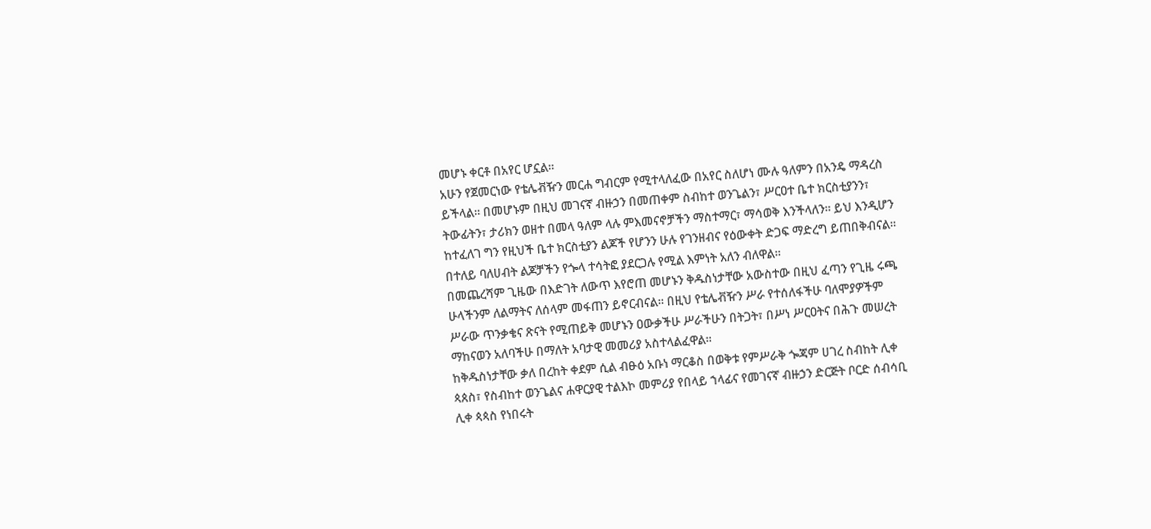መሆኑ ቀርቶ በአየር ሆኗል፡፡
አሁን የጀመርነው የቴሌቭዥን መርሐ ግብርም የሚተላለፈው በአየር ስለሆነ ሙሉ ዓለምን በአንዴ ማዳረስ ይችላል፡፡ በመሆኑም በዚህ መገናኛ ብዙኃን በመጠቀም ስብከተ ወንጌልን፣ ሥርዐተ ቤተ ክርስቲያንን፣ ትውፊትን፣ ታሪክን ወዘተ በመላ ዓለም ላሉ ምእመናኖቻችን ማስተማር፣ ማሳወቅ እንችላለን፡፡ ይህ እንዲሆን ከተፈለገ ግን የዚህች ቤተ ክርስቲያን ልጆች የሆንን ሁሉ የገንዘብና የዕውቀት ድጋፍ ማድረግ ይጠበቅብናል፡፡ በተለይ ባለሀብት ልጆቻችን የጐላ ተሳትፎ ያደርጋሉ የሚል እምነት አለን ብለዋል፡፡
በመጨረሻም ጊዜው በእድገት ለውጥ እየሮጠ መሆኑን ቅዱስነታቸው አውስተው በዚህ ፈጣን የጊዜ ሩጫ ሁላችንም ለልማትና ለሰላም መፋጠን ይኖርብናል፡፡ በዚህ የቴሌቭዥን ሥራ የተሰለፋችሁ ባለሞያዎችም ሥራው ጥንቃቄና ጽናት የሚጠይቅ መሆኑን ዐውቃችሁ ሥራችሁን በትጋት፣ በሥነ ሥርዐትና በሕጉ መሠረት ማከናወን አለባችሁ በማለት አባታዊ መመሪያ አስተላልፈዋል፡፡
ከቅዱስነታቸው ቃለ በረከት ቀደም ሲል ብፁዕ አቡነ ማርቆስ በወቅቱ የምሥራቅ ጐጃም ሀገረ ስብከት ሊቀ ጳጰስ፣ የስብከተ ወንጌልና ሐዋርያዊ ተልእኮ መምሪያ የበላይ ኀላፊና የመገናኛ ብዙኃን ድርጅት ቦርድ ሰብሳቢ ሊቀ ጳጳስ የነበሩት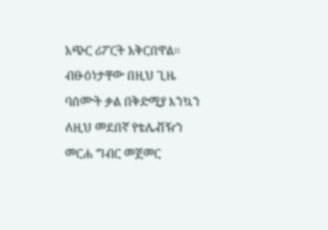አጭር ሪፖርት አቅርበዋል፡፡ ብፁዕነታቸው በዚህ ጊዜ ባሰሙት ቃል በቅድሚያ እንኳን ለዚህ መደበኛ የቴሌቭዥን መርሐ ግብር መጀመር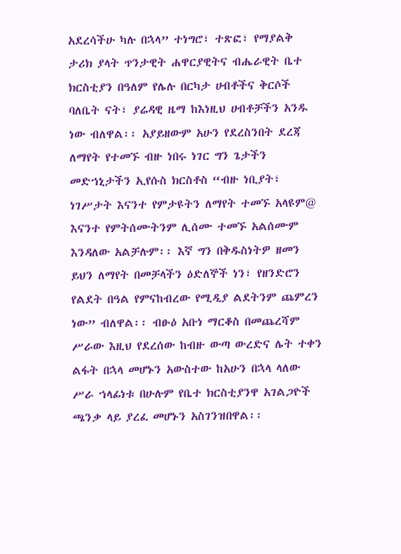አደረሳችሁ ካሉ በኋላ” ተነግሮ፣ ተጽፎ፣ የማያልቅ ታሪክ ያላት ጥንታዊት ሐዋርያዊትና ብሔራዊት ቤተ ክርስቲያን በዓለም የሌሉ በርካታ ሀብቶችና ቅርሶች ባለቤት ናት፣ ያሬዳዊ ዜማ ከእነዚህ ሀብቶቻችን አንዱ ነው ብለዋል፡፡ አያይዘውም አሁን የደረስንበት ደረጃ ለማየት የተመኙ ብዙ ነበሩ ነገር ግን ጌታችን መድኀኒታችን ኢየሱስ ክርስቶስ “ብዙ ነቢያት፣ ነገሥታት እናንተ የምታዩትን ለማየት ተመኙ አላዩም@ እናንተ የምትሰሙትንም ሊሰሙ ተመኙ አልሰሙም እንዳለው አልቻሉም፡፡ እኛ ግን በቅዱስነትዎ ዘመን ይህን ለማየት በመቻላችን ዕድለኞች ነን፣ የዘንድሮን የልደት በዓል የምናከብረው የሚዲያ ልደትንም ጨምረን ነው” ብለዋል፡፡ ብፁዕ አቡነ ማርቆስ በመጨረሻም ሥራው እዚህ የደረሰው ከብዙ ውጣ ውረድና ሌት ተቀን ልፋት በኋላ መሆኑን አውስተው ከአሁን በኋላ ላለው ሥራ ኀላፊነቱ በሁሉም የቤተ ክርስቲያንዋ አገልጋዮች ጫንቃ ላይ ያረፈ መሆኑን አስገንዝበዋል፡፡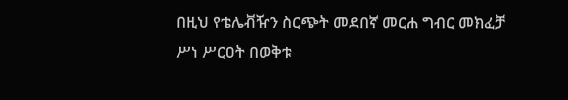በዚህ የቴሌቭዥን ስርጭት መደበኛ መርሐ ግብር መክፈቻ ሥነ ሥርዐት በወቅቱ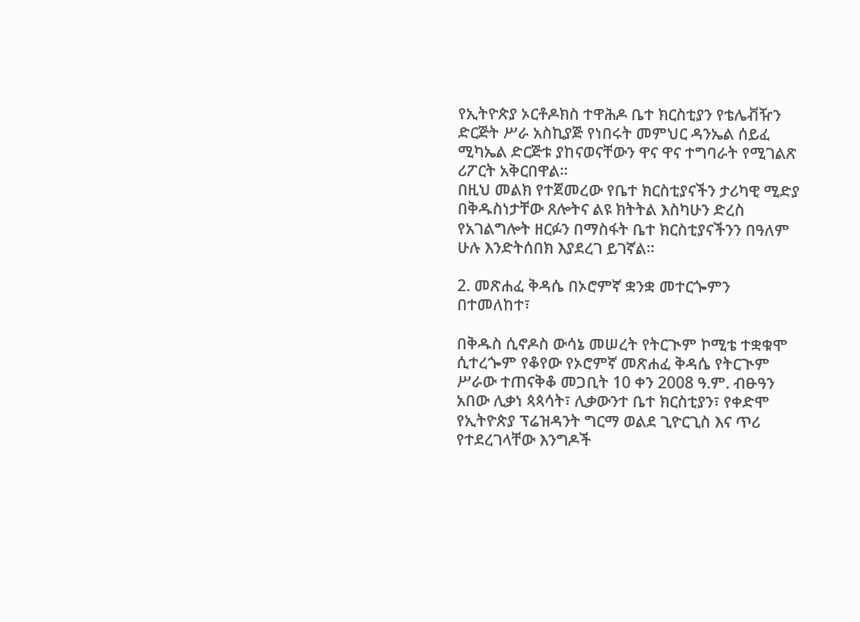የኢትዮጵያ ኦርቶዶክስ ተዋሕዶ ቤተ ክርስቲያን የቴሌቭዥን ድርጅት ሥራ አስኪያጅ የነበሩት መምህር ዳንኤል ሰይፈ ሚካኤል ድርጅቱ ያከናወናቸውን ዋና ዋና ተግባራት የሚገልጽ ሪፖርት አቅርበዋል፡፡
በዚህ መልክ የተጀመረው የቤተ ክርስቲያናችን ታሪካዊ ሚድያ በቅዱስነታቸው ጸሎትና ልዩ ክትትል እስካሁን ድረስ የአገልግሎት ዘርፉን በማስፋት ቤተ ክርስቲያናችንን በዓለም ሁሉ እንድትሰበክ እያደረገ ይገኛል፡፡

2. መጽሐፈ ቅዳሴ በኦሮምኛ ቋንቋ መተርጐምን በተመለከተ፣

በቅዱስ ሲኖዶስ ውሳኔ መሠረት የትርጒም ኮሚቴ ተቋቁሞ ሲተረጐም የቆየው የኦሮምኛ መጽሐፈ ቅዳሴ የትርጒም ሥራው ተጠናቅቆ መጋቢት 10 ቀን 2008 ዓ.ም. ብፁዓን አበው ሊቃነ ጳጳሳት፣ ሊቃውንተ ቤተ ክርስቲያን፣ የቀድሞ የኢትዮጵያ ፕሬዝዳንት ግርማ ወልደ ጊዮርጊስ እና ጥሪ የተደረገላቸው እንግዶች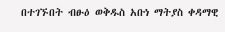በተገኙበት ብፁዕ ወቅዱስ አቡነ ማትያስ ቀዳማዊ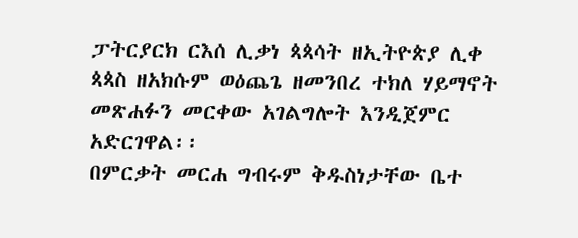ፓትርያርክ ርእሰ ሊቃነ ጳጳሳት ዘኢትዮጵያ ሊቀ ጳጳስ ዘአክሱም ወዕጨጌ ዘመንበረ ተክለ ሃይማኖት መጽሐፉን መርቀው አገልግሎት እንዲጀምር አድርገዋል፡፡
በምርቃት መርሐ ግብሩም ቅዱስነታቸው ቤተ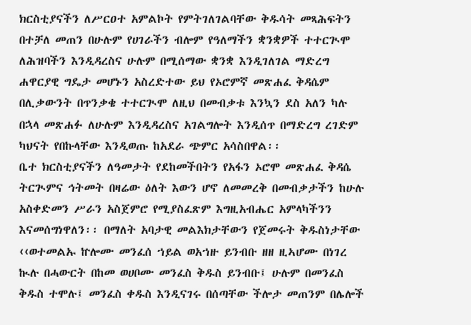ክርስቲያናችን ለሥርዐተ አምልኮት የምትገለገልባቸው ቅዱሳት መጻሕፍትን በተቻለ መጠን በሁሉም የሀገራችን ብሎም የዓለማችን ቋንቋዎች ተተርጒሞ ለሕዝባችን እንዲዳረስና ሁሉም በሚሰማው ቋንቋ እንዲገለገል ማድረግ ሐዋርያዊ ግዴታ መሆኑን አስረድተው ይህ የኦሮምኛ መጽሐፈ ቅዳሴም በሊቃውንት በጥንቃቄ ተተርጒሞ ለዚህ በመብቃቱ እንኳን ደስ አለን ካሉ በኋላ መጽሐፉ ለሁሉም እንዲዳረስና አገልግሎት እንዲሰጥ በማድረግ ረገድም ካህናት የበኩላቸው እንዲወጡ ከአደራ ጭምር አሳስበዋል፡፡
ቤተ ክርስቲያናችን ለዓመታት የደከመችበትን የአፋን ኦሮሞ መጽሐፈ ቅዳሴ ትርጒምና ኅትመት በዛሬው ዕለት እውን ሆኖ ለመመረቅ በመብቃታችን ከሁሉ አስቀድመን ሥራን አስጀምሮ የሚያስፈጽም እግዚአብሔር አምላካችንን እናመሰግነዋለን፡፡ በማለት አባታዊ መልእክታቸውን የጀመሩት ቅዱስነታቸው ‹‹ወተመልኡ ኵሎሙ መንፈሰ ኀይል ወአኀዙ ይንብቡ ዘዘ ዚኣሆሙ በነገረ ኲሉ በሓውርት በከመ ወሀቦሙ መንፈስ ቅዱስ ይንብቡ፤ ሁሉም በመንፈስ ቅዱስ ተሞሉ፤ መንፈስ ቀዱስ እንዲናገሩ በሰጣቸው ችሎታ መጠንም በሌሎች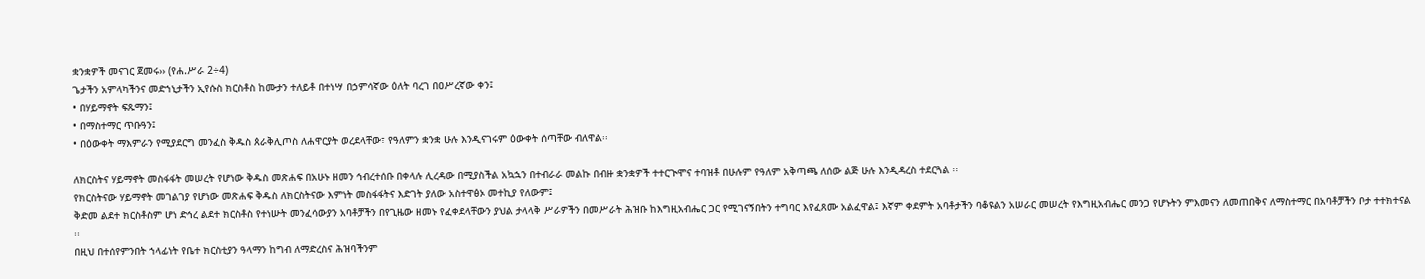ቋንቋዎች መናገር ጀመሩ›› (የሐ.ሥራ 2÷4)
ጌታችን አምላካችንና መድኀኒታችን ኢየሱስ ክርስቶስ ከሙታን ተለይቶ በተነሣ በኃምሳኛው ዕለት ባረገ በዐሥረኛው ቀን፤
• በሃይማኖት ፍጹማን፤
• በማስተማር ጥቡዓን፤
• በዕውቀት ማእምራን የሚያደርግ መንፈስ ቅዱስ ጰራቅሊጦስ ለሐዋርያት ወረደላቸው፣ የዓለምን ቋንቋ ሁሉ እንዲናገሩም ዕውቀት ሰጣቸው ብለዋል፡፡

ለክርስትና ሃይማኖት መስፋፋት መሠረት የሆነው ቅዱስ መጽሐፍ በአሁኑ ዘመን ኅብረተሰቡ በቀላሉ ሊረዳው በሚያስችል አኳኋን በተብራራ መልኩ በብዙ ቋንቋዎች ተተርጒሞና ተባዝቶ በሁሉም የዓለም አቅጣጫ ለሰው ልጅ ሁሉ እንዲዳረስ ተደርጓል ፡፡
የክርስትናው ሃይማኖት መገልገያ የሆነው መጽሐፍ ቅዱስ ለክርስትናው እምነት መስፋፋትና እድገት ያለው አስተዋፅኦ መተኪያ የለውም፤
ቅድመ ልደተ ክርስቶስም ሆነ ድኅረ ልደተ ክርስቶስ የተነሡት መንፈሳውያን አባቶቻችን በየጊዜው ዘመኑ የፈቀደላቸውን ያህል ታላላቅ ሥራዎችን በመሥራት ሕዝቡ ከእግዚአብሔር ጋር የሚገናኝበትን ተግባር እየፈጸሙ አልፈዋል፤ እኛም ቀደምት አባቶታችን ባቆዩልን አሠራር መሠረት የእግዚአብሔር መንጋ የሆኑትን ምእመናን ለመጠበቅና ለማስተማር በአባቶቻችን ቦታ ተተክተናል ፡፡
በዚህ በተሰየምንበት ኀላፊነት የቤተ ክርስቲያን ዓላማን ከግብ ለማድረስና ሕዝባችንም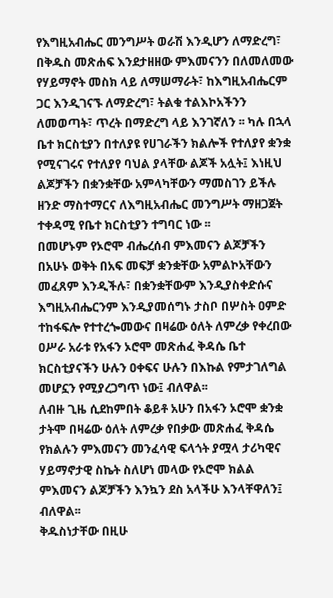የእግዚአብሔር መንግሥት ወራሽ እንዲሆን ለማድረግ፣ በቅዱስ መጽሐፍ እንደታዘዘው ምእመናንን በለመለመው የሃይማኖት መስክ ላይ ለማሠማራት፣ ከእግዚአብሔርም ጋር እንዲገናኙ ለማድረግ፣ ትልቁ ተልእኮአችንን ለመወጣት፣ ጥረት በማድረግ ላይ እንገኛለን ፡፡ ካሉ በኋላ ቤተ ክርስቲያን በተለያዩ የሀገራችን ክልሎች የተለያየ ቋንቋ የሚናገሩና የተለያየ ባህል ያላቸው ልጆች አሏት፤ እነዚህ ልጆቻችን በቋንቋቸው አምላካቸውን ማመስገን ይችሉ ዘንድ ማስተማርና ለእግዚአብሔር መንግሥት ማዘጋጀት ተቀዳሚ የቤተ ክርስቲያን ተግባር ነው ፡፡
በመሆኑም የኦሮሞ ብሔረሰብ ምእመናን ልጆቻችን በአሁኑ ወቅት በአፍ መፍቻ ቋንቋቸው አምልኮአቸውን መፈጸም እንዲችሉ፣ በቋንቋቸውም እንዲያስቀድሱና እግዚአብሔርንም እንዲያመሰግኑ ታስቦ በሦስት ዐምድ ተከፋፍሎ የተተረጐመውና በዛሬው ዕለት ለምረቃ የቀረበው ዐሥራ አራቱ የአፋን ኦሮሞ መጽሐፈ ቅዳሴ ቤተ ክርስቲያናችን ሁሉን ዐቀፍና ሁሉን በእኩል የምታገለግል መሆኗን የሚያረጋግጥ ነው፤ ብለዋል፡፡
ለብዙ ጊዜ ሲደከምበት ቆይቶ አሁን በአፋን ኦሮሞ ቋንቋ ታትሞ በዛሬው ዕለት ለምረቃ የበቃው መጽሐፈ ቅዳሴ የክልሉን ምእመናን መንፈሳዊ ፍላጎት ያሟላ ታሪካዊና ሃይማኖታዊ ስኬት ስለሆነ መላው የኦሮሞ ክልል ምእመናን ልጆቻችን እንኳን ደስ አላችሁ እንላቸዋለን፤ ብለዋል፡፡
ቅዱስነታቸው በዚሁ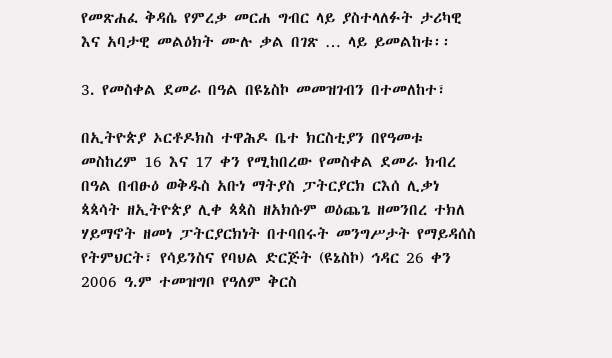የመጽሐፈ ቅዳሴ የምረቃ መርሐ ግብር ላይ ያስተላለፉት ታሪካዊ እና አባታዊ መልዕክት ሙሉ ቃል በገጽ … ላይ ይመልከቱ፡፡

3. የመስቀል ደመራ በዓል በዩኔስኮ መመዝገብን በተመለከተ፣

በኢትዮጵያ ኦርቶዶክስ ተዋሕዶ ቤተ ክርስቲያን በየዓመቱ መስከረም 16 እና 17 ቀን የሚከበረው የመስቀል ደመራ ክብረ በዓል በብፁዕ ወቅዱስ አቡነ ማትያስ ፓትርያርክ ርእሰ ሊቃነ ጳጳሳት ዘኢትዮጵያ ሊቀ ጳጳስ ዘአክሱም ወዕጨጌ ዘመንበረ ተክለ ሃይማኖት ዘመነ ፓትርያርክነት በተባበሩት መንግሥታት የማይዳሰስ የትምህርት፣ የሳይንስና የባህል ድርጅት (ዩኔስኮ) ኅዳር 26 ቀን 2006 ዓ.ም ተመዝግቦ የዓለም ቅርስ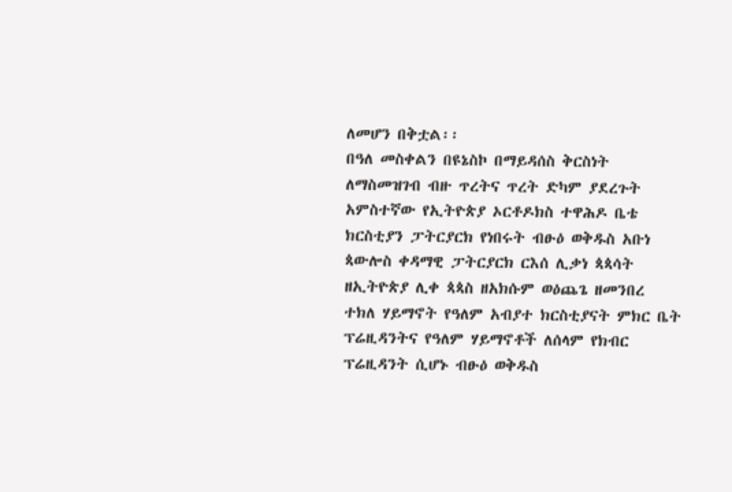ለመሆን በቅቷል፡፡
በዓለ መስቀልን በዩኔስኮ በማይዳሰስ ቅርስነት ለማስመዝገብ ብዙ ጥረትና ጥረት ድካም ያደረጉት አምስተኛው የኢትዮጵያ ኦርቶዶክስ ተዋሕዶ ቤቴ ክርስቲያን ፓትርያርክ የነበሩት ብፁዕ ወቅዱስ አቡነ ጳውሎስ ቀዳማዊ ፓትርያርክ ርእሰ ሊቃነ ጳጳሳት ዘኢትዮጵያ ሊቀ ጳጳስ ዘአክሱም ወዕጨጌ ዘመንበረ ተክለ ሃይማኖት የዓለም አብያተ ክርስቲያናት ምክር ቤት ፕሬዚዳንትና የዓለም ሃይማኖቶች ለሰላም የክብር ፕሬዚዳንት ሲሆኑ ብፁዕ ወቅዱስ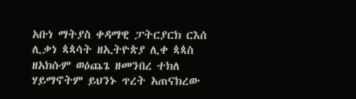አቡነ ማትያስ ቀዳማዊ ፓትርያርክ ርእሰ ሊቃነ ጳጳሳት ዘኢትዮጵያ ሊቀ ጳጳስ ዘአክሱም ወዕጨጌ ዘመንበረ ተክለ ሃይማኖትም ይህንኑ ጥረት አጠናክረው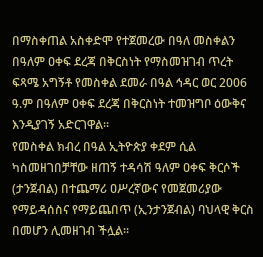በማስቀጠል አስቀድሞ የተጀመረው በዓለ መስቀልን በዓለም ዐቀፍ ደረጃ በቅርስነት የማስመዝገብ ጥረት ፍጻሜ አግኝቶ የመስቀል ደመራ በዓል ኅዳር ወር 2006 ዓ.ም በዓለም ዐቀፍ ደረጃ በቅርስነት ተመዝግቦ ዕውቅና እንዲያገኝ አድርገዋል፡፡
የመስቀል ክብረ በዓል ኢትዮጵያ ቀደም ሲል ካስመዘገበቻቸው ዘጠኝ ተዳሳሽ ዓለም ዐቀፍ ቅርሶች (ታንጀብል) በተጨማሪ ዐሥረኛውና የመጀመሪያው የማይዳሰስና የማይጨበጥ (ኢንታንጀብል) ባህላዊ ቅርስ በመሆን ሊመዘገብ ችሏል፡፡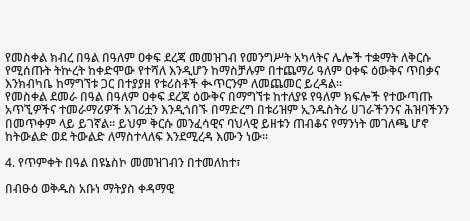የመስቀል ክብረ በዓል በዓለም ዐቀፍ ደረጃ መመዝገብ የመንግሥት አካላትና ሌሎች ተቋማት ለቅርሱ የሚሰጡት ትኵረት ከቀድሞው የተሻለ እንዲሆን ከማስቻሉም በተጨማሪ ዓለም ዐቀፍ ዕውቅና ጥበቃና እንክብካቤ ከማግኘቱ ጋር በተያያዘ የቱሪስቶች ቊጥርንም ለመጨመር ይረዳል፡፡
የመስቀል ደመራ በዓል በዓለም ዐቀፍ ደረጃ ዕውቅና በማግኘቱ ከተለያዩ የዓለም ክፍሎች የተውጣጡ አጥኚዎችና ተመራማሪዎች አገሪቷን እንዲጎበኙ በማድረግ በቱሪዝም ኢንዱስትሪ ሀገራችንንና ሕዝባችንን በመጥቀም ላይ ይገኛል፡፡ ይህም ቅርሱ መንፈሳዊና ባህላዊ ይዘቱን ጠብቆና የማንነት መገለጫ ሆኖ ከትውልድ ወደ ትውልድ ለማስተላለፍ እንደሚረዳ እሙን ነው፡፡

4. የጥምቀት በዓል በዩኔስኮ መመዝገብን በተመለከተ፣

በብፁዕ ወቅዱስ አቡነ ማትያስ ቀዳማዊ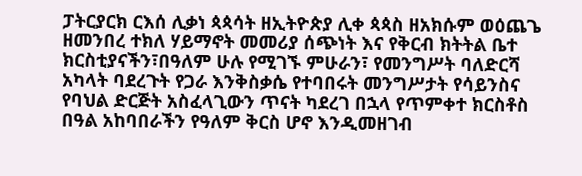ፓትርያርክ ርእሰ ሊቃነ ጳጳሳት ዘኢትዮጵያ ሊቀ ጳጳስ ዘአክሱም ወዕጨጌ ዘመንበረ ተክለ ሃይማኖት መመሪያ ሰጭነት እና የቅርብ ክትትል ቤተ ክርስቲያናችን፣በዓለም ሁሉ የሚገኙ ምሁራን፣ የመንግሥት ባለድርሻ አካላት ባደረጉት የጋራ እንቅስቃሴ የተባበሩት መንግሥታት የሳይንስና የባህል ድርጅት አስፈላጊውን ጥናት ካደረገ በኋላ የጥምቀተ ክርስቶስ በዓል አከባበራችን የዓለም ቅርስ ሆኖ እንዲመዘገብ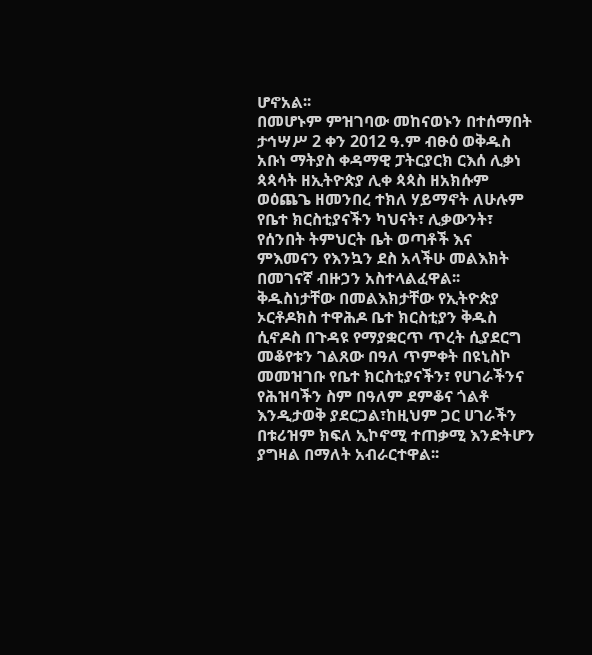ሆኖአል፡፡
በመሆኑም ምዝገባው መከናወኑን በተሰማበት ታኅሣሥ 2 ቀን 2012 ዓ.ም ብፁዕ ወቅዱስ አቡነ ማትያስ ቀዳማዊ ፓትርያርክ ርእሰ ሊቃነ ጳጳሳት ዘኢትዮጵያ ሊቀ ጳጳስ ዘአክሱም ወዕጨጌ ዘመንበረ ተክለ ሃይማኖት ለሁሉም የቤተ ክርስቲያናችን ካህናት፣ ሊቃውንት፣ የሰንበት ትምህርት ቤት ወጣቶች እና ምእመናን የእንኳን ደስ አላችሁ መልእክት በመገናኛ ብዙኃን አስተላልፈዋል፡፡
ቅዱስነታቸው በመልእክታቸው የኢትዮጵያ ኦርቶዶክስ ተዋሕዶ ቤተ ክርስቲያን ቅዱስ ሲኖዶስ በጉዳዩ የማያቋርጥ ጥረት ሲያደርግ መቆየቱን ገልጸው በዓለ ጥምቀት በዩኒስኮ መመዝገቡ የቤተ ክርስቲያናችን፣ የሀገራችንና የሕዝባችን ስም በዓለም ደምቆና ጎልቶ እንዲታወቅ ያደርጋል፣ከዚህም ጋር ሀገራችን በቱሪዝም ክፍለ ኢኮኖሚ ተጠቃሚ እንድትሆን ያግዛል በማለት አብራርተዋል፡፡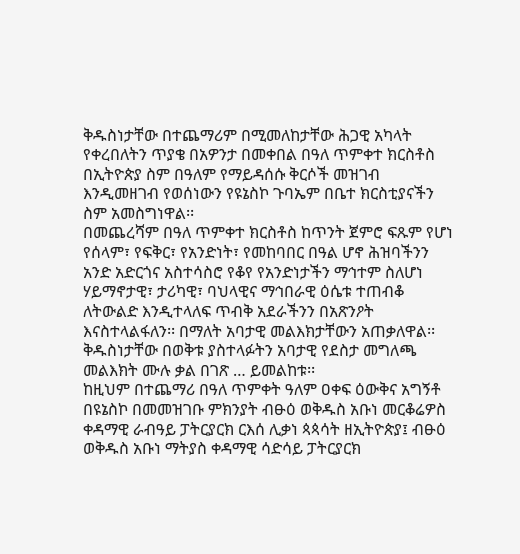ቅዱስነታቸው በተጨማሪም በሚመለከታቸው ሕጋዊ አካላት የቀረበለትን ጥያቄ በአዎንታ በመቀበል በዓለ ጥምቀተ ክርስቶስ በኢትዮጵያ ስም በዓለም የማይዳሰሱ ቅርሶች መዝገብ እንዲመዘገብ የወሰነውን የዩኔስኮ ጉባኤም በቤተ ክርስቲያናችን ስም አመስግነዋል፡፡
በመጨረሻም በዓለ ጥምቀተ ክርስቶስ ከጥንት ጀምሮ ፍጹም የሆነ የሰላም፣ የፍቅር፣ የአንድነት፣ የመከባበር በዓል ሆኖ ሕዝባችንን አንድ አድርጎና አስተሳስሮ የቆየ የአንድነታችን ማኅተም ስለሆነ ሃይማኖታዊ፣ ታሪካዊ፣ ባህላዊና ማኅበራዊ ዕሴቱ ተጠብቆ ለትውልድ እንዲተላለፍ ጥብቅ አደራችንን በአጽንዖት እናስተላልፋለን፡፡ በማለት አባታዊ መልእክታቸውን አጠቃለዋል፡፡ ቅዱስነታቸው በወቅቱ ያስተላፉትን አባታዊ የደስታ መግለጫ መልእክት ሙሉ ቃል በገጽ … ይመልከቱ፡፡
ከዚህም በተጨማሪ በዓለ ጥምቀት ዓለም ዐቀፍ ዕውቅና አግኝቶ በዩኔስኮ በመመዝገቡ ምክንያት ብፁዕ ወቅዱስ አቡነ መርቆሬዎስ ቀዳማዊ ራብዓይ ፓትርያርክ ርእሰ ሊቃነ ጳጳሳት ዘኢትዮጵያ፤ ብፁዕ ወቅዱስ አቡነ ማትያስ ቀዳማዊ ሳድሳይ ፓትርያርክ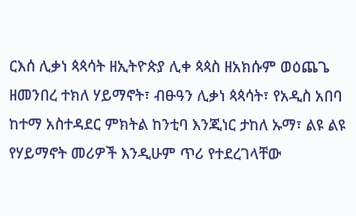ርእሰ ሊቃነ ጳጳሳት ዘኢትዮጵያ ሊቀ ጳጳስ ዘአክሱም ወዕጨጌ ዘመንበረ ተክለ ሃይማኖት፣ ብፁዓን ሊቃነ ጳጳሳት፣ የአዲስ አበባ ከተማ አስተዳደር ምክትል ከንቲባ እንጂነር ታከለ ኡማ፣ ልዩ ልዩ የሃይማኖት መሪዎች እንዲሁም ጥሪ የተደረገላቸው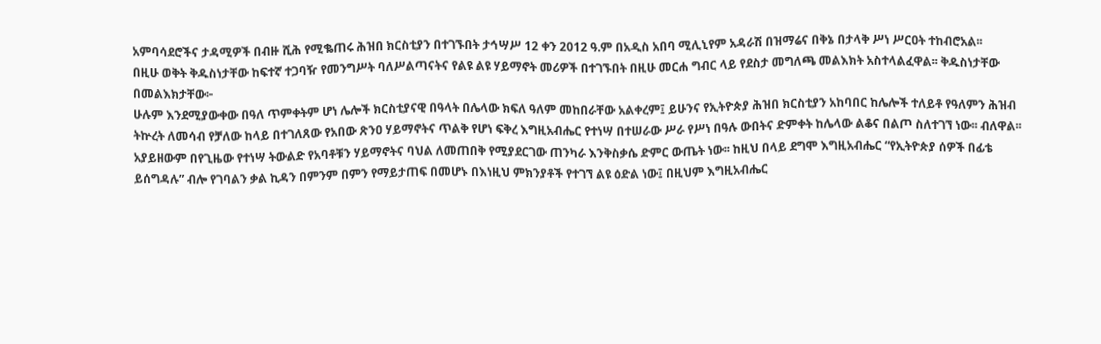አምባሳደሮችና ታዳሚዎች በብዙ ሺሕ የሚቈጠሩ ሕዝበ ክርስቲያን በተገኙበት ታኅሣሥ 12 ቀን 2012 ዓ.ም በአዲስ አበባ ሚሊኒየም አዳራሽ በዝማሬና በቅኔ በታላቅ ሥነ ሥርዐት ተከብሮአል፡፡
በዚሁ ወቅት ቅዱስነታቸው ከፍተኛ ተጋባዥ የመንግሥት ባለሥልጣናትና የልዩ ልዩ ሃይማኖት መሪዎች በተገኙበት በዚሁ መርሐ ግብር ላይ የደስታ መግለጫ መልእክት አስተላልፈዋል፡፡ ቅዱስነታቸው በመልእክታቸው፦
ሁሉም እንደሚያውቀው በዓለ ጥምቀትም ሆነ ሌሎች ክርስቲያናዊ በዓላት በሌላው ክፍለ ዓለም መከበራቸው አልቀረም፤ ይሁንና የኢትዮጵያ ሕዝበ ክርስቲያን አከባበር ከሌሎች ተለይቶ የዓለምን ሕዝብ ትኵረት ለመሳብ የቻለው ከላይ በተገለጸው የአበው ጽንዐ ሃይማኖትና ጥልቅ የሆነ ፍቅረ እግዚአብሔር የተነሣ በተሠራው ሥራ የሥነ በዓሉ ውበትና ድምቀት ከሌላው ልቆና በልጦ ስለተገኘ ነው፡፡ ብለዋል፡፡ አያይዘውም በየጊዜው የተነሣ ትውልድ የአባቶቹን ሃይማኖትና ባህል ለመጠበቅ የሚያደርገው ጠንካራ እንቅስቃሴ ድምር ውጤት ነው፡፡ ከዚህ በላይ ደግሞ እግዚአብሔር “የኢትዮጵያ ሰዎች በፊቴ ይሰግዳሉ” ብሎ የገባልን ቃል ኪዳን በምንም በምን የማይታጠፍ በመሆኑ በእነዚህ ምክንያቶች የተገኘ ልዩ ዕድል ነው፤ በዚህም እግዚአብሔር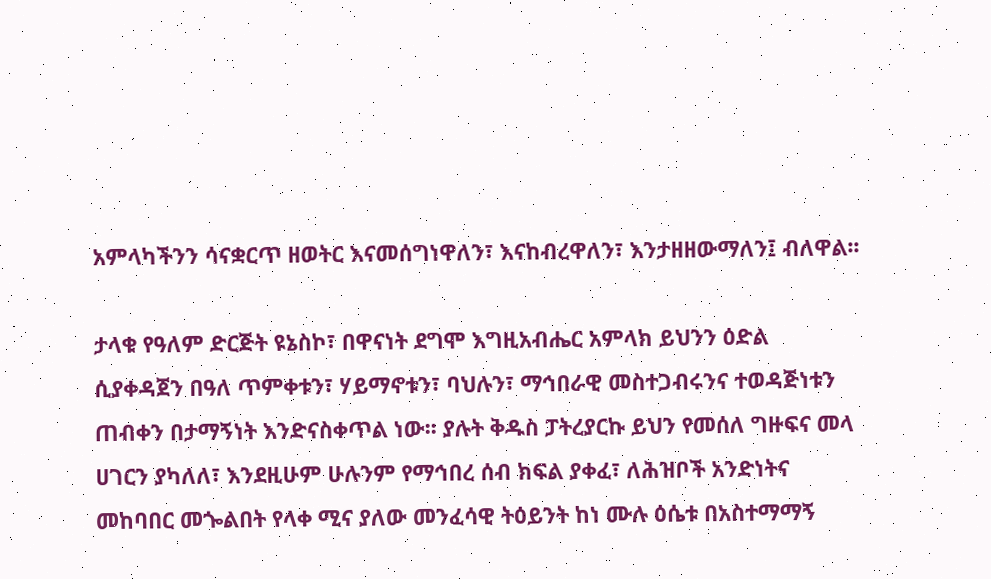አምላካችንን ሳናቋርጥ ዘወትር እናመሰግነዋለን፣ እናከብረዋለን፣ እንታዘዘውማለን፤ ብለዋል፡፡

ታላቁ የዓለም ድርጅት ዩኔስኮ፣ በዋናነት ደግሞ እግዚአብሔር አምላክ ይህንን ዕድል ሲያቀዳጀን በዓለ ጥምቀቱን፣ ሃይማኖቱን፣ ባህሉን፣ ማኅበራዊ መስተጋብሩንና ተወዳጅነቱን ጠብቀን በታማኝነት እንድናስቀጥል ነው፡፡ ያሉት ቅዱስ ፓትረያርኩ ይህን የመሰለ ግዙፍና መላ ሀገርን ያካለለ፣ እንደዚሁም ሁሉንም የማኅበረ ሰብ ክፍል ያቀፈ፣ ለሕዝቦች አንድነትና መከባበር መጐልበት የላቀ ሚና ያለው መንፈሳዊ ትዕይንት ከነ ሙሉ ዕሴቱ በአስተማማኝ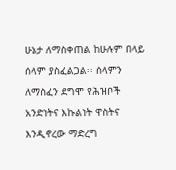ሁኔታ ለማስቀጠል ከሁሉም በላይ ሰላም ያስፈልጋል፡፡ ሰላምን ለማስፈን ደግሞ የሕዝቦች አንድነትና እኩልነት ዋስትና እንዲኖረው ማድረግ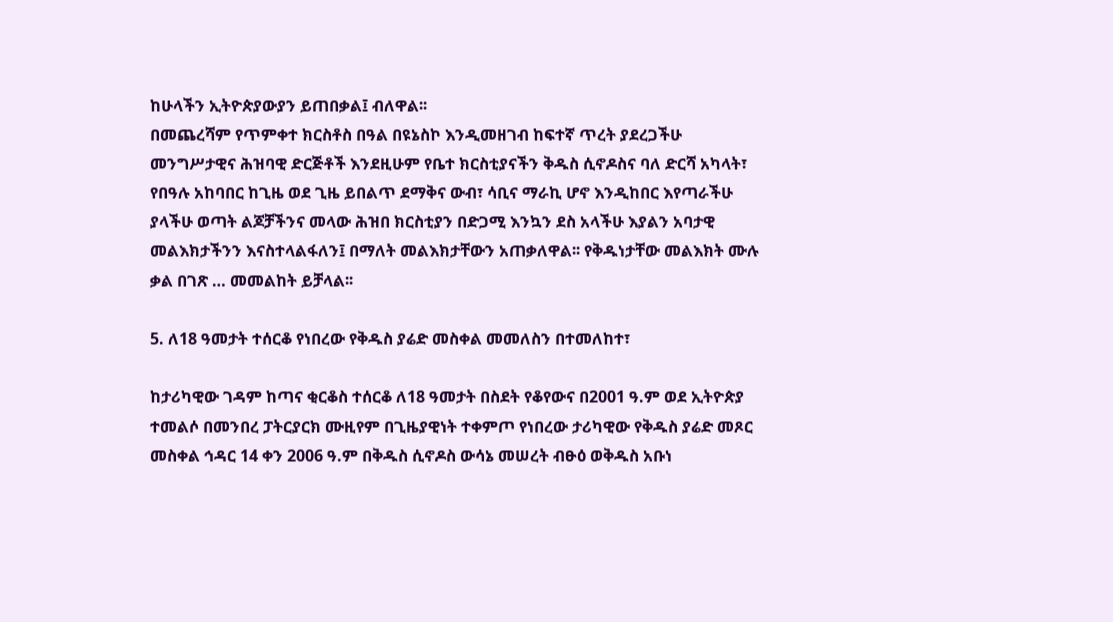ከሁላችን ኢትዮጵያውያን ይጠበቃል፤ ብለዋል፡፡
በመጨረሻም የጥምቀተ ክርስቶስ በዓል በዩኔስኮ እንዲመዘገብ ከፍተኛ ጥረት ያደረጋችሁ መንግሥታዊና ሕዝባዊ ድርጅቶች እንደዚሁም የቤተ ክርስቲያናችን ቅዱስ ሲኖዶስና ባለ ድርሻ አካላት፣ የበዓሉ አከባበር ከጊዜ ወደ ጊዜ ይበልጥ ደማቅና ውብ፣ ሳቢና ማራኪ ሆኖ እንዲከበር እየጣራችሁ ያላችሁ ወጣት ልጆቻችንና መላው ሕዝበ ክርስቲያን በድጋሚ እንኳን ደስ አላችሁ እያልን አባታዊ መልእክታችንን እናስተላልፋለን፤ በማለት መልእክታቸውን አጠቃለዋል፡፡ የቅዱነታቸው መልእክት ሙሉ ቃል በገጽ … መመልከት ይቻላል፡፡

5. ለ18 ዓመታት ተሰርቆ የነበረው የቅዱስ ያሬድ መስቀል መመለስን በተመለከተ፣

ከታሪካዊው ገዳም ከጣና ቂርቆስ ተሰርቆ ለ18 ዓመታት በስደት የቆየውና በ2001 ዓ.ም ወደ ኢትዮጵያ ተመልሶ በመንበረ ፓትርያርክ ሙዚየም በጊዜያዊነት ተቀምጦ የነበረው ታሪካዊው የቅዱስ ያሬድ መጾር መስቀል ኅዳር 14 ቀን 2006 ዓ.ም በቅዱስ ሲኖዶስ ውሳኔ መሠረት ብፁዕ ወቅዱስ አቡነ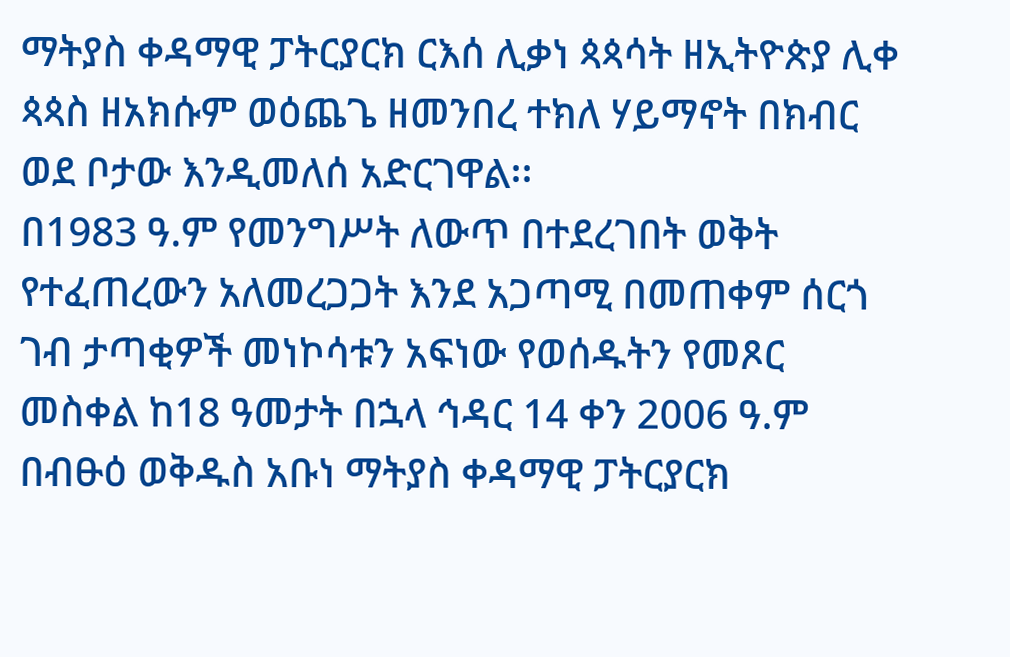ማትያስ ቀዳማዊ ፓትርያርክ ርእሰ ሊቃነ ጳጳሳት ዘኢትዮጵያ ሊቀ ጳጳስ ዘአክሱም ወዕጨጌ ዘመንበረ ተክለ ሃይማኖት በክብር ወደ ቦታው እንዲመለሰ አድርገዋል፡፡
በ1983 ዓ.ም የመንግሥት ለውጥ በተደረገበት ወቅት የተፈጠረውን አለመረጋጋት እንደ አጋጣሚ በመጠቀም ሰርጎ ገብ ታጣቂዎች መነኮሳቱን አፍነው የወሰዱትን የመጾር መስቀል ከ18 ዓመታት በኋላ ኅዳር 14 ቀን 2006 ዓ.ም በብፁዕ ወቅዱስ አቡነ ማትያስ ቀዳማዊ ፓትርያርክ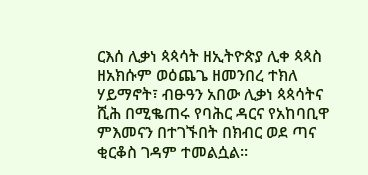ርእሰ ሊቃነ ጳጳሳት ዘኢትዮጵያ ሊቀ ጳጳስ ዘአክሱም ወዕጨጌ ዘመንበረ ተክለ ሃይማኖት፣ ብፁዓን አበው ሊቃነ ጳጳሳትና ሺሕ በሚቈጠሩ የባሕር ዳርና የአከባቢዋ ምእመናን በተገኙበት በክብር ወደ ጣና ቂርቆስ ገዳም ተመልሷል፡፡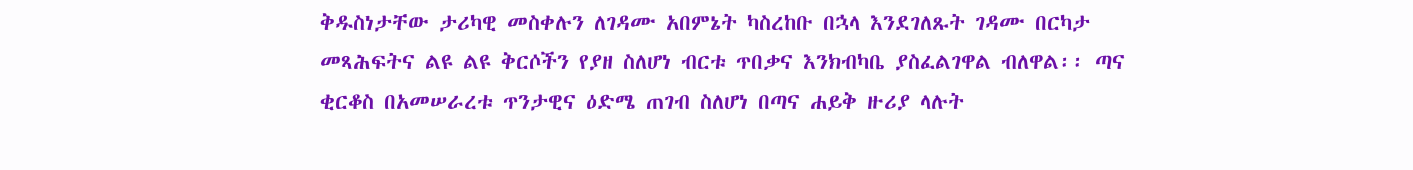ቅዱስነታቸው ታሪካዊ መስቀሉን ለገዳሙ አበምኔት ካስረከቡ በኋላ እንደገለጹት ገዳሙ በርካታ መጻሕፍትና ልዩ ልዩ ቅርሶችን የያዘ ስለሆነ ብርቱ ጥበቃና እንክብካቤ ያስፈልገዋል ብለዋል፡፡ ጣና ቂርቆስ በአመሠራረቱ ጥንታዊና ዕድሜ ጠገብ ስለሆነ በጣና ሐይቅ ዙሪያ ላሉት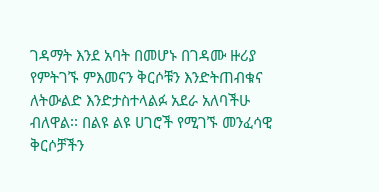ገዳማት እንደ አባት በመሆኑ በገዳሙ ዙሪያ የምትገኙ ምእመናን ቅርሶቹን እንድትጠብቁና ለትውልድ እንድታስተላልፉ አደራ አለባችሁ ብለዋል፡፡ በልዩ ልዩ ሀገሮች የሚገኙ መንፈሳዊ ቅርሶቻችን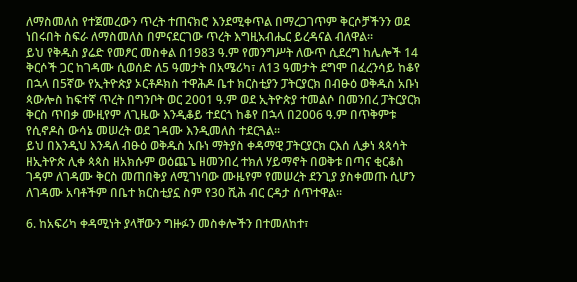ለማስመለስ የተጀመረውን ጥረት ተጠናክሮ እንደሚቀጥል በማረጋገጥም ቅርሶቻችንን ወደ ነበሩበት ስፍራ ለማስመለስ በምናደርገው ጥረት እግዚአብሔር ይረዳናል ብለዋል፡፡
ይህ የቅዱስ ያሬድ የመፆር መስቀል በ1983 ዓ.ም የመንግሥት ለውጥ ሲደረግ ከሌሎች 14 ቅርሶች ጋር ከገዳሙ ሲወሰድ ለ5 ዓመታት በአሜሪካ፣ ለ13 ዓመታት ደግሞ በፈረንሳይ ከቆየ በኋላ በ5ኛው የኢትዮጵያ ኦርቶዶክስ ተዋሕዶ ቤተ ክርስቲያን ፓትርያርክ በብፁዕ ወቅዱስ አቡነ ጳውሎስ ከፍተኛ ጥረት በግንቦት ወር 2001 ዓ.ም ወደ ኢትዮጵያ ተመልሶ በመንበረ ፓትርያርክ ቅርስ ጥበቃ ሙዚየም ለጊዜው እንዲቆይ ተደርጎ ከቆየ በኋላ በ2006 ዓ.ም በጥቅምቱ የሲኖዶስ ውሳኔ መሠረት ወደ ገዳሙ እንዲመለስ ተደርጓል፡፡
ይህ በእንዲህ እንዳለ ብፁዕ ወቅዱስ አቡነ ማትያስ ቀዳማዊ ፓትርያርክ ርእሰ ሊቃነ ጳጳሳት ዘኢትዮጵ ሊቀ ጳጳስ ዘአክሱም ወዕጨጌ ዘመንበረ ተክለ ሃይማኖት በወቅቱ በጣና ቂርቆስ ገዳም ለገዳሙ ቅርስ መጠበቅያ ለሚገነባው ሙዜየም የመሠረት ደንጊያ ያስቀመጡ ሲሆን ለገዳሙ አባቶችም በቤተ ክርስቲያኗ ስም የ30 ሺሕ ብር ርዳታ ሰጥተዋል፡፡

6. ከአፍሪካ ቀዳሚነት ያላቸውን ግዙፉን መስቀሎችን በተመለከተ፣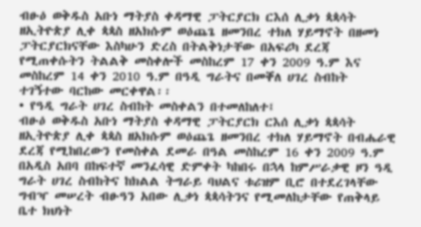ብፁዕ ወቅዱስ አቡነ ማትያስ ቀዳማዊ ፓትርያርክ ርእሰ ሊቃነ ጳጳሳት ዘኢትዮጵያ ሊቀ ጳጳስ ዘአክሱም ወዕጨጌ ዘመንበረ ተክለ ሃይማኖት በዘመነ ፓትርያርክናቸው እስካሁን ድረስ በትልቅነታቸው በአፍሪካ ደረጃ የሚጠቀሱትን ትልልቅ መስቀሎች መስከረም 17 ቀን 2009 ዓ.ም እና መስከረም 14 ቀን 2010 ዓ.ም በዓዲ ግራትና በመቐለ ሀገረ ስብከት ተገኝተው ባርከው መርቀዋል፡፡
• የዓዲ ግራት ሀገረ ስብከት መስቀልን በተመለከለተ፤
ብፁዕ ወቅዱስ አቡነ ማትያስ ቀዳማዊ ፓትርያርክ ርእሰ ሊቃነ ጳጳሳት ዘኢትዮጵያ ሊቀ ጳጳስ ዘአክሱም ወዕጨጌ ዘመንበረ ተክለ ሃይማኖት በብሔራዊ ደረጃ የሚከበረውን የመስቀል ደመራ በዓል መስከረም 16 ቀን 2009 ዓ.ም በአዲስ አበባ በከፍተኛ መንፈሳዊ ድምቀት ካከበሩ በኋላ ከምሥራቃዊ ዞን ዓዲ ግራት ሀገረ ስብከትና ከክልል ትግራይ ባህልና ቱሪዝም ቢሮ በተደረገላቸው ግብዣ መሠረት ብፁዓን አበው ሊቃነ ጳጳሳትንና የሚመለከታቸው የጠቅላይ ቤተ ክህነት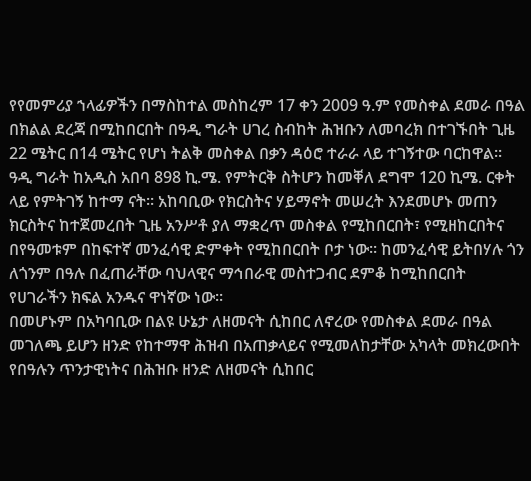የየመምሪያ ኀላፊዎችን በማስከተል መስከረም 17 ቀን 2009 ዓ.ም የመስቀል ደመራ በዓል በክልል ደረጃ በሚከበርበት በዓዲ ግራት ሀገረ ስብከት ሕዝቡን ለመባረክ በተገኙበት ጊዜ 22 ሜትር በ14 ሜትር የሆነ ትልቅ መስቀል በቃን ዳዕሮ ተራራ ላይ ተገኝተው ባርከዋል፡፡
ዓዲ ግራት ከአዲስ አበባ 898 ኪ.ሜ. የምትርቅ ስትሆን ከመቐለ ደግሞ 120 ኪሜ. ርቀት ላይ የምትገኝ ከተማ ናት፡፡ አከባቢው የክርስትና ሃይማኖት መሠረት እንደመሆኑ መጠን ክርስትና ከተጀመረበት ጊዜ አንሥቶ ያለ ማቋረጥ መስቀል የሚከበርበት፣ የሚዘከርበትና በየዓመቱም በከፍተኛ መንፈሳዊ ድምቀት የሚከበርበት ቦታ ነው፡፡ ከመንፈሳዊ ይትበሃሉ ጎን ለጎንም በዓሉ በፈጠራቸው ባህላዊና ማኅበራዊ መስተጋብር ደምቆ ከሚከበርበት የሀገራችን ክፍል አንዱና ዋነኛው ነው፡፡
በመሆኑም በአካባቢው በልዩ ሁኔታ ለዘመናት ሲከበር ለኖረው የመስቀል ደመራ በዓል መገለጫ ይሆን ዘንድ የከተማዋ ሕዝብ በአጠቃላይና የሚመለከታቸው አካላት መክረውበት የበዓሉን ጥንታዊነትና በሕዝቡ ዘንድ ለዘመናት ሲከበር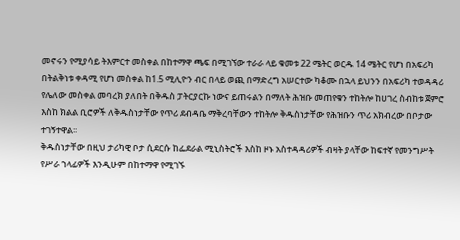መኖሩን የሚያሳይ ትእምርተ መስቀል በከተማዋ ጫፍ በሚገኘው ተራራ ላይ ቁመቱ 22 ሜትር ወርዱ 14 ሜትር የሆነ በአፍሪካ በትልቅነቱ ቀዳሚ የሆነ መስቀል ከ1.5 ሚሊዮን ብር በላይ ወጪ በማድረግ አሠርተው ካቆሙ በኋላ ይህንን በአፍሪካ ተወዳዳሪ የሌለው መስቀል መባረክ ያለበት በቅዱስ ፓትርያርኩ ነውና ይጠሩልን በማለት ሕዝቡ መጠየቁን ተከትሎ ከሀገረ ስብከቱ ጀምሮ እስከ ክልል ቢሮዎች ለቅዱስነታቸው የጥሪ ደብዳቤ ማቅረባቸውን ተከትሎ ቅዱስነታቸው የሕዝቡን ጥሪ አክብረው በቦታው ተገኝተዋል፡፡
ቅዱስነታቸው በዚህ ታሪካዊ ቦታ ሲደርሱ ከፌደራል ሚኒስትሮች እስከ ዞኑ አስተዳዳሪዎች ብዛት ያላቸው ከፍተኛ የመንግሥት የሥራ ኀላፊዎች እንዲሁም በከተማዋ የሚገኙ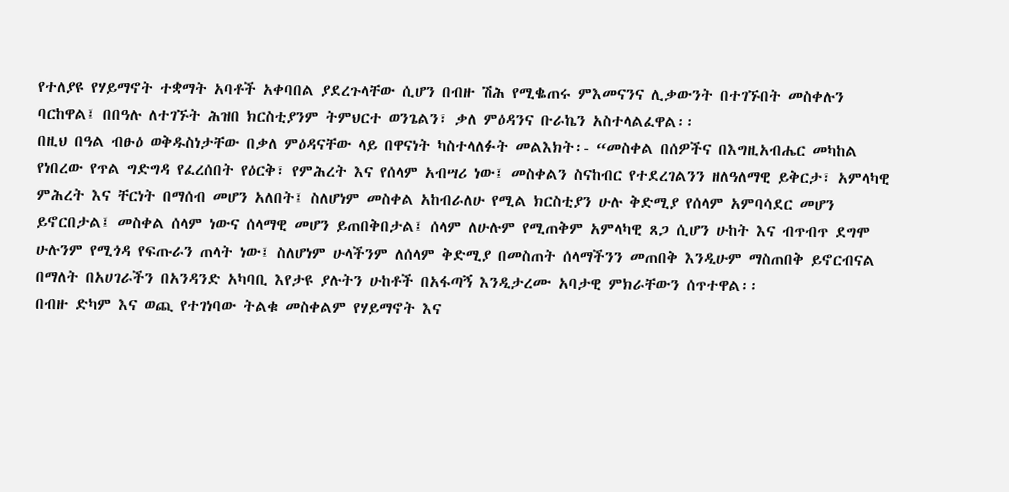የተለያዩ የሃይማኖት ተቋማት አባቶች አቀባበል ያደረጉላቸው ሲሆን በብዙ ሽሕ የሚቈጠሩ ምእመናንና ሊቃውንት በተገኙበት መስቀሉን ባርከዋል፤ በበዓሉ ለተገኙት ሕዝበ ክርስቲያንም ትምህርተ ወንጌልን፣ ቃለ ምዕዳንና ቡራኬን አስተላልፈዋል፡፡
በዚህ በዓል ብፁዕ ወቅዱስነታቸው በቃለ ምዕዳናቸው ላይ በዋናነት ካስተላለፉት መልእክት፡- “መስቀል በሰዎችና በእግዚአብሔር መካከል የነበረው የጥል ግድግዳ የፈረሰበት የዕርቅ፣ የምሕረት እና የሰላም አብሣሪ ነው፤ መስቀልን ስናከብር የተደረገልንን ዘለዓለማዊ ይቅርታ፣ አምላካዊ ምሕረት እና ቸርነት በማሰብ መሆን አለበት፤ ስለሆነም መስቀል አከብራለሁ የሚል ክርስቲያን ሁሉ ቅድሚያ የሰላም አምባሳደር መሆን ይኖርበታል፤ መስቀል ሰላም ነውና ሰላማዊ መሆን ይጠበቅበታል፤ ሰላም ለሁሉም የሚጠቅም አምላካዊ ጸጋ ሲሆን ሁከት እና ብጥብጥ ደግሞ ሁሉንም የሚጎዳ የፍጡራን ጠላት ነው፤ ስለሆነም ሁላችንም ለሰላም ቅድሚያ በመስጠት ሰላማችንን መጠበቅ እንዲሁም ማስጠበቅ ይኖርብናል በማለት በአሀገራችን በአንዳንድ አካባቢ እየታዩ ያሉትን ሁከቶች በአፋጣኝ እንዲታረሙ አባታዊ ምክራቸውን ሰጥተዋል፡፡
በብዙ ድካም እና ወጪ የተገነባው ትልቁ መስቀልም የሃይማኖት እና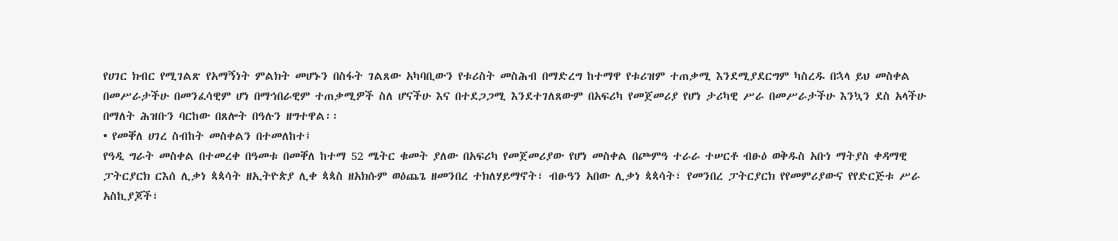የሀገር ክብር የሚገልጽ የአማኝነት ምልክት መሆኑን በስፋት ገልጸው አካባቢውን የቱሪስት መስሕብ በማድረግ ከተማዋ የቱሪዝም ተጠቃሚ እንደሚያደርግም ካስረዱ በኋላ ይህ መስቀል በመሥራታችሁ በመንፈሳዊም ሆነ በማኅበራዊም ተጠቃሚዎች ስለ ሆናችሁ እና በተደጋጋሚ እንደተገለጸውም በአፍሪካ የመጀመሪያ የሆነ ታሪካዊ ሥራ በመሥራታችሁ እንኳን ደስ አላችሁ በማለት ሕዝቡን ባርከው በጸሎት በዓሉን ዘግተዋል፡፡
• የመቐለ ሀገረ ስብከት መስቀልን በተመለከተ፤
የዓዲ ግራት መስቀል በተመረቀ በዓመቱ በመቐለ ከተማ 52 ሜትር ቁመት ያለው በአፍሪካ የመጀመሪያው የሆነ መስቀል በጮምዓ ተራራ ተሠርቶ ብፁዕ ወቅዱስ አቡነ ማትያስ ቀዳማዊ ፓትርያርክ ርእሰ ሊቃነ ጳጳሳት ዘኢትዮጵያ ሊቀ ጳጳስ ዘአክሱም ወዕጨጌ ዘመንበረ ተክለሃይማኖት፣ ብፁዓን አበው ሊቃነ ጳጳሳት፣ የመንበረ ፓትርያርክ የየመምሪያውና የየድርጅቱ ሥራ አስኪያጆች፣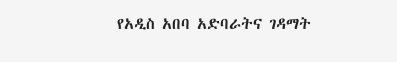የአዲስ አበባ አድባራትና ገዳማት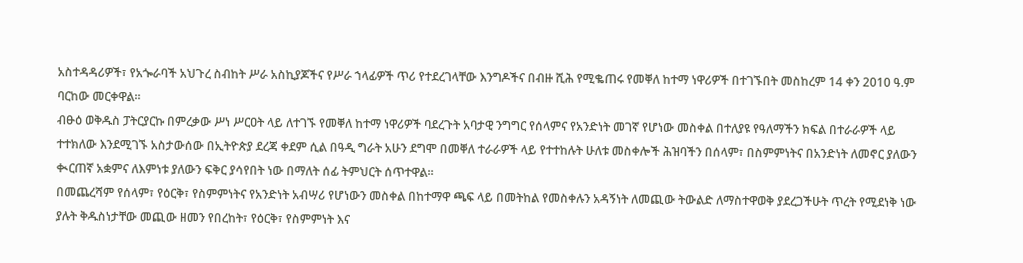አስተዳዳሪዎች፣ የአጐራባች አህጉረ ስብከት ሥራ አስኪያጆችና የሥራ ኀላፊዎች ጥሪ የተደረገላቸው እንግዶችና በብዙ ሺሕ የሚቈጠሩ የመቐለ ከተማ ነዋሪዎች በተገኙበት መስከረም 14 ቀን 2010 ዓ.ም ባርከው መርቀዋል፡፡
ብፁዕ ወቅዱስ ፓትርያርኩ በምረቃው ሥነ ሥርዐት ላይ ለተገኙ የመቐለ ከተማ ነዋሪዎች ባደረጉት አባታዊ ንግግር የሰላምና የአንድነት መገኛ የሆነው መስቀል በተለያዩ የዓለማችን ክፍል በተራራዎች ላይ ተተክለው እንደሚገኙ አስታውሰው በኢትዮጵያ ደረጃ ቀደም ሲል በዓዲ ግራት አሁን ደግሞ በመቐለ ተራራዎች ላይ የተተከሉት ሁለቱ መስቀሎች ሕዝባችን በሰላም፣ በስምምነትና በአንድነት ለመኖር ያለውን ቊርጠኛ አቋምና ለእምነቱ ያለውን ፍቅር ያሳየበት ነው በማለት ሰፊ ትምህርት ሰጥተዋል፡፡
በመጨረሻም የሰላም፣ የዕርቅ፣ የስምምነትና የአንድነት አብሣሪ የሆነውን መስቀል በከተማዋ ጫፍ ላይ በመትከል የመስቀሉን አዳኝነት ለመጪው ትውልድ ለማስተዋወቅ ያደረጋችሁት ጥረት የሚደነቅ ነው ያሉት ቅዱስነታቸው መጪው ዘመን የበረከት፣ የዕርቅ፣ የስምምነት እና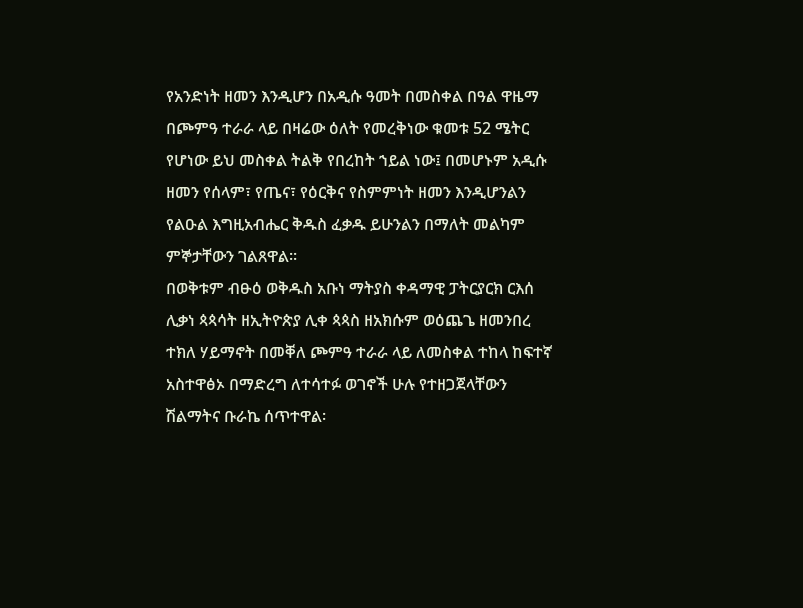የአንድነት ዘመን እንዲሆን በአዲሱ ዓመት በመስቀል በዓል ዋዜማ በጮምዓ ተራራ ላይ በዛሬው ዕለት የመረቅነው ቁመቱ 52 ሜትር የሆነው ይህ መስቀል ትልቅ የበረከት ኀይል ነው፤ በመሆኑም አዲሱ ዘመን የሰላም፣ የጤና፣ የዕርቅና የስምምነት ዘመን እንዲሆንልን የልዑል እግዚአብሔር ቅዱስ ፈቃዱ ይሁንልን በማለት መልካም ምኞታቸውን ገልጸዋል፡፡
በወቅቱም ብፁዕ ወቅዱስ አቡነ ማትያስ ቀዳማዊ ፓትርያርክ ርእሰ ሊቃነ ጳጳሳት ዘኢትዮጵያ ሊቀ ጳጳስ ዘአክሱም ወዕጨጌ ዘመንበረ ተክለ ሃይማኖት በመቐለ ጮምዓ ተራራ ላይ ለመስቀል ተከላ ከፍተኛ አስተዋፅኦ በማድረግ ለተሳተፉ ወገኖች ሁሉ የተዘጋጀላቸውን ሽልማትና ቡራኬ ሰጥተዋል፡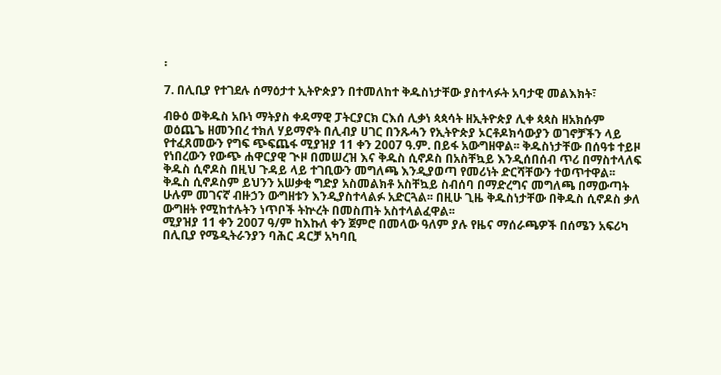፡

7. በሊቢያ የተገደሉ ሰማዕታተ ኢትዮጵያን በተመለከተ ቅዱስነታቸው ያስተላፉት አባታዊ መልእክት፣

ብፁዕ ወቅዱስ አቡነ ማትያስ ቀዳማዊ ፓትርያርክ ርእሰ ሊቃነ ጳጳሳት ዘኢትዮጵያ ሊቀ ጳጳስ ዘአክሱም ወዕጨጌ ዘመንበረ ተክለ ሃይማኖት በሊብያ ሀገር በንጹሓን የኢትዮጵያ ኦርቶዶክሳውያን ወገኖቻችን ላይ የተፈጸመውን የግፍ ጭፍጨፋ ሚያዝያ 11 ቀን 2007 ዓ.ም. በይፋ አውግዘዋል፡፡ ቅዱስነታቸው በሰዓቱ ተይዞ የነበረውን የውጭ ሐዋርያዊ ጒዞ በመሠረዝ እና ቅዱስ ሲኖዶስ በአስቸኳይ እንዲሰበሰብ ጥሪ በማስተላለፍ ቅዱስ ሲኖዶስ በዚህ ጉዳይ ላይ ተገቢውን መግለጫ እንዲያወጣ የመሪነት ድርሻቸውን ተወጥተዋል፡፡
ቅዱስ ሲኖዶስም ይህንን አሠቃቂ ግድያ አስመልክቶ አስቸኳይ ስብሰባ በማድረግና መግለጫ በማውጣት ሁሉም መገናኛ ብዙኃን ውግዘቱን እንዲያስተላልፉ አድርጓል፡፡ በዚሁ ጊዜ ቅዱስነታቸው በቅዱስ ሲኖዶስ ቃለ ውግዘት የሚከተሉትን ነጥቦች ትኵረት በመስጠት አስተላልፈዋል፡፡
ሚያዝያ 11 ቀን 2007 ዓ/ም ከእኩለ ቀን ጀምሮ በመላው ዓለም ያሉ የዜና ማሰራጫዎች በሰሜን አፍሪካ በሊቢያ የሜዲትራንያን ባሕር ዳርቻ አካባቢ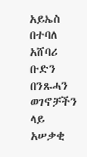አይኤስ በተባለ አሸባሪ ቡድን በንጹሓን ወገኖቻችን ላይ አሠቃቂ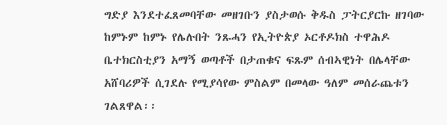ግድያ እንደተፈጸመባቸው መዘገቡን ያስታወሱ ቅዱስ ፓትርያርኩ ዘገባው ከምኑም ከምኑ የሌሉበት ንጹሓን የኢትዮጵያ ኦርቶዶክስ ተዋሕዶ ቤተክርስቲያን አማኝ ወጣቶች በታጠቁና ፍጹም ሰብኣዊነት በሌላቸው አሸባሪዎች ሲገደሉ የሚያሳየው ምስልም በመላው ዓለም መሰራጨቱን ገልጸዋል፡፡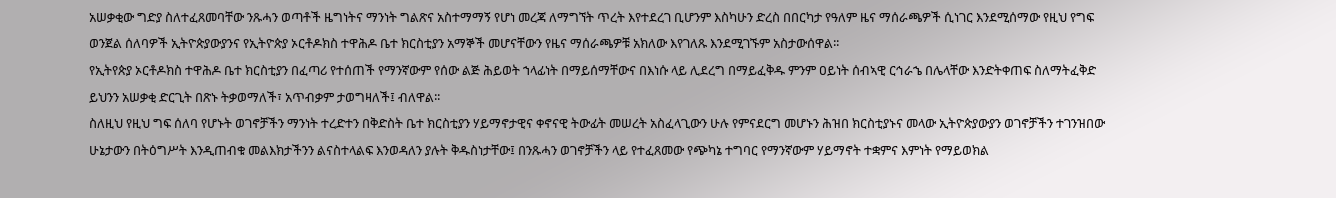አሠቃቂው ግድያ ስለተፈጸመባቸው ንጹሓን ወጣቶች ዜግነትና ማንነት ግልጽና አስተማማኝ የሆነ መረጃ ለማግኘት ጥረት እየተደረገ ቢሆንም እስካሁን ድረስ በበርካታ የዓለም ዜና ማሰራጫዎች ሲነገር እንደሚሰማው የዚህ የግፍ ወንጀል ሰለባዎች ኢትዮጵያውያንና የኢትዮጵያ ኦርቶዶክስ ተዋሕዶ ቤተ ክርስቲያን አማኞች መሆናቸውን የዜና ማሰራጫዎቹ አክለው እየገለጹ እንደሚገኙም አስታውሰዋል፡፡
የኢትየጵያ ኦርቶዶክስ ተዋሕዶ ቤተ ክርስቲያን በፈጣሪ የተሰጠች የማንኛውም የሰው ልጅ ሕይወት ኀላፊነት በማይሰማቸውና በእነሱ ላይ ሊደረግ በማይፈቅዱ ምንም ዐይነት ሰብኣዊ ርኅራኄ በሌላቸው እንድትቀጠፍ ስለማትፈቅድ ይህንን አሠቃቂ ድርጊት በጽኑ ትቃወማለች፣ አጥብቃም ታወግዛለች፤ ብለዋል፡፡
ስለዚህ የዚህ ግፍ ሰለባ የሆኑት ወገኖቻችን ማንነት ተረድተን በቅድስት ቤተ ክርስቲያን ሃይማኖታዊና ቀኖናዊ ትውፊት መሠረት አስፈላጊውን ሁሉ የምናደርግ መሆኑን ሕዝበ ክርስቲያኑና መላው ኢትዮጵያውያን ወገኖቻችን ተገንዝበው ሁኔታውን በትዕግሥት እንዲጠብቁ መልእክታችንን ልናስተላልፍ እንወዳለን ያሉት ቅዱስነታቸው፤ በንጹሓን ወገኖቻችን ላይ የተፈጸመው የጭካኔ ተግባር የማንኛውም ሃይማኖት ተቋምና እምነት የማይወክል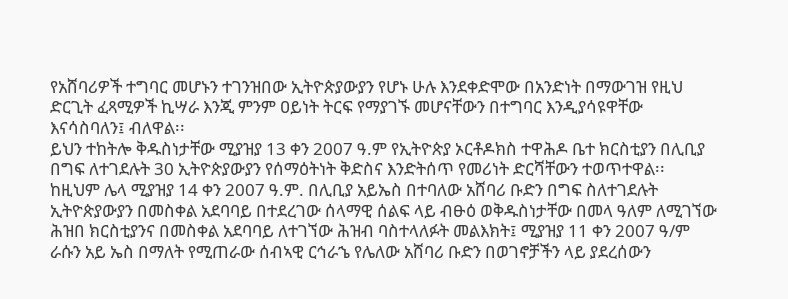የአሸባሪዎች ተግባር መሆኑን ተገንዝበው ኢትዮጵያውያን የሆኑ ሁሉ እንደቀድሞው በአንድነት በማውገዝ የዚህ ድርጊት ፈጻሚዎች ኪሣራ እንጂ ምንም ዐይነት ትርፍ የማያገኙ መሆናቸውን በተግባር እንዲያሳዩዋቸው እናሳስባለን፤ ብለዋል፡፡
ይህን ተከትሎ ቅዱስነታቸው ሚያዝያ 13 ቀን 2007 ዓ.ም የኢትዮጵያ ኦርቶዶክስ ተዋሕዶ ቤተ ክርስቲያን በሊቢያ በግፍ ለተገደሉት 30 ኢትዮጵያውያን የሰማዕትነት ቅድስና እንድትሰጥ የመሪነት ድርሻቸውን ተወጥተዋል፡፡
ከዚህም ሌላ ሚያዝያ 14 ቀን 2007 ዓ.ም. በሊቢያ አይኤስ በተባለው አሸባሪ ቡድን በግፍ ስለተገደሉት ኢትዮጵያውያን በመስቀል አደባባይ በተደረገው ሰላማዊ ሰልፍ ላይ ብፁዕ ወቅዱስነታቸው በመላ ዓለም ለሚገኘው ሕዝበ ክርስቲያንና በመስቀል አደባባይ ለተገኘው ሕዝብ ባስተላለፉት መልእክት፤ ሚያዝያ 11 ቀን 2007 ዓ/ም ራሱን አይ ኤስ በማለት የሚጠራው ሰብኣዊ ርኅራኄ የሌለው አሸባሪ ቡድን በወገኖቻችን ላይ ያደረሰውን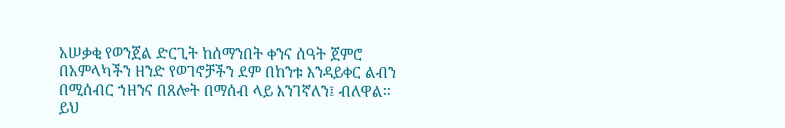አሠቃቂ የወንጀል ድርጊት ከሰማንበት ቀንና ሰዓት ጀምሮ በአምላካችን ዘንድ የወገኖቻችን ደም በከንቱ እንዳይቀር ልብን በሚሰብር ኀዘንና በጸሎት በማሰብ ላይ እንገኛለን፤ ብለዋል፡፡
ይህ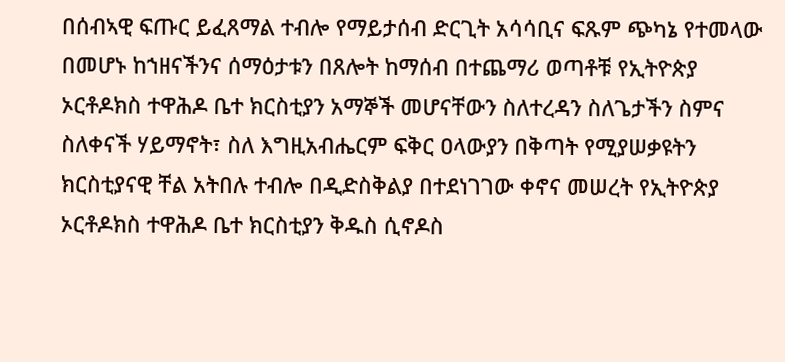በሰብኣዊ ፍጡር ይፈጸማል ተብሎ የማይታሰብ ድርጊት አሳሳቢና ፍጹም ጭካኔ የተመላው በመሆኑ ከኀዘናችንና ሰማዕታቱን በጸሎት ከማሰብ በተጨማሪ ወጣቶቹ የኢትዮጵያ ኦርቶዶክስ ተዋሕዶ ቤተ ክርስቲያን አማኞች መሆናቸውን ስለተረዳን ስለጌታችን ስምና ስለቀናች ሃይማኖት፣ ስለ እግዚአብሔርም ፍቅር ዐላውያን በቅጣት የሚያሠቃዩትን ክርስቲያናዊ ቸል አትበሉ ተብሎ በዲድስቅልያ በተደነገገው ቀኖና መሠረት የኢትዮጵያ ኦርቶዶክስ ተዋሕዶ ቤተ ክርስቲያን ቅዱስ ሲኖዶስ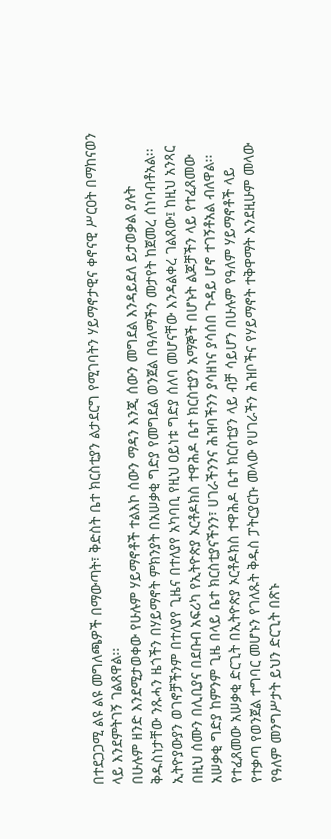በተደጋጋሚ ልዩ ልዩ መግለጫዎች በማውጣት፣ ቅድስት ቤተ ክርስቲያን ልታደርግ የሚገባትን ሃይማኖታዊና ቀኖናዊ ሥርዐት በማከናወን ላይ እንደምትገኝ ገልጸዋል፡፡
በሁሉም ዘንድ እንደሚታወቀው የሁሉም ሃይማኖቶች ተልእኮ ሰውን ማዳን እንጂ ሰውን መግደል እንዳይደለ ይታወቃል ያሉት ቅዱስነታቸው ንጹሓን ዜጎችን በሃይማኖት ምክንያት በአሠቃቂ ግድያ የመግደል ወንጀል በዓለማችን መታየት ከጀመረ ሰነባብቶአል፡፡ ኢትዮያውያን ወገኖቻችንም በተለያየ ጊዜና በተለያየ አካባቢ የዚህ ዐይነቱ ግድያ ሰለባ መሆናቸው እንዳልቀረ ገልጸው፤ ከዚህ አንጻር በዚህ ሰሙን በሊቢያና በደቡብ አፍሪካ የኢትዮጵያ ኦርቶዶክስ ተዋሕዶ ቤተ ክርስቲያን አማኞች በሆኑት ልጆቻችን ላይ የተፈጸመው አሠቃቂ ግድያ ከምንም ጊዜ በላይ ቤተ ክርስቲያናችንን፣ ሀገራችንንና ሕዝባችንን ያሳዘነና ያሳሰበ ጉዳይ ሆኖ ተገኝቶአል ብለዋል፡፡
የተፈጸመው አሠቃቂ ድርጊት በኢትዮጵያ ኦርቶዶክስ ተዋሕዶ ቤተ ክርስቲያን ላይ ብቻ ሳይሆን በሁሉም የዓለም ሃይማኖቶች ላይ የተቃጣ የወንጀል ተግባር መሆኑን የገለጹት ቅዱስ ፓትርያርኩ መላው የሀገራችን ሕዝቦችና የሃይማኖት ተቅዋማት እንደዚሁም መላው የዓለም መንግሥታት ይህን ድርጊት በጽኑ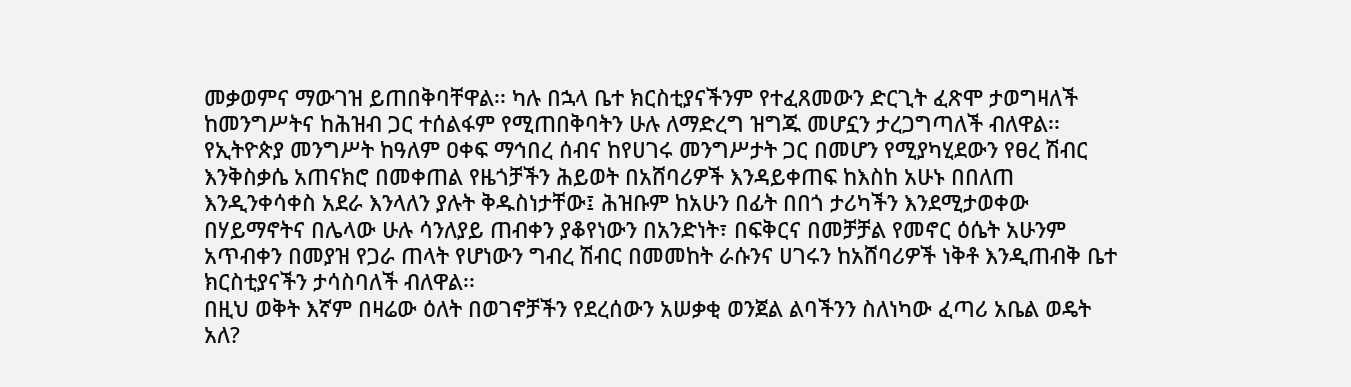መቃወምና ማውገዝ ይጠበቅባቸዋል፡፡ ካሉ በኋላ ቤተ ክርስቲያናችንም የተፈጸመውን ድርጊት ፈጽሞ ታወግዛለች ከመንግሥትና ከሕዝብ ጋር ተሰልፋም የሚጠበቅባትን ሁሉ ለማድረግ ዝግጁ መሆኗን ታረጋግጣለች ብለዋል፡፡
የኢትዮጵያ መንግሥት ከዓለም ዐቀፍ ማኅበረ ሰብና ከየሀገሩ መንግሥታት ጋር በመሆን የሚያካሂደውን የፀረ ሽብር እንቅስቃሴ አጠናክሮ በመቀጠል የዜጎቻችን ሕይወት በአሸባሪዎች እንዳይቀጠፍ ከእስከ አሁኑ በበለጠ እንዲንቀሳቀስ አደራ እንላለን ያሉት ቅዱስነታቸው፤ ሕዝቡም ከአሁን በፊት በበጎ ታሪካችን እንደሚታወቀው በሃይማኖትና በሌላው ሁሉ ሳንለያይ ጠብቀን ያቆየነውን በአንድነት፣ በፍቅርና በመቻቻል የመኖር ዕሴት አሁንም አጥብቀን በመያዝ የጋራ ጠላት የሆነውን ግብረ ሽብር በመመከት ራሱንና ሀገሩን ከአሸባሪዎች ነቅቶ እንዲጠብቅ ቤተ ክርስቲያናችን ታሳስባለች ብለዋል፡፡
በዚህ ወቅት እኛም በዛሬው ዕለት በወገኖቻችን የደረሰውን አሠቃቂ ወንጀል ልባችንን ስለነካው ፈጣሪ አቤል ወዴት አለ?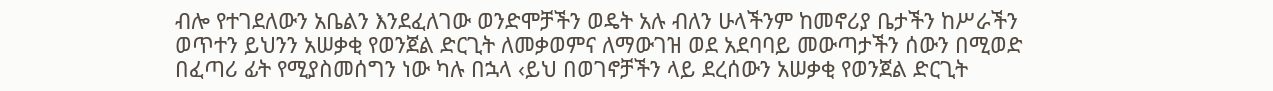ብሎ የተገደለውን አቤልን እንደፈለገው ወንድሞቻችን ወዴት አሉ ብለን ሁላችንም ከመኖሪያ ቤታችን ከሥራችን ወጥተን ይህንን አሠቃቂ የወንጀል ድርጊት ለመቃወምና ለማውገዝ ወደ አደባባይ መውጣታችን ሰውን በሚወድ በፈጣሪ ፊት የሚያስመሰግን ነው ካሉ በኋላ ‹ይህ በወገኖቻችን ላይ ደረሰውን አሠቃቂ የወንጀል ድርጊት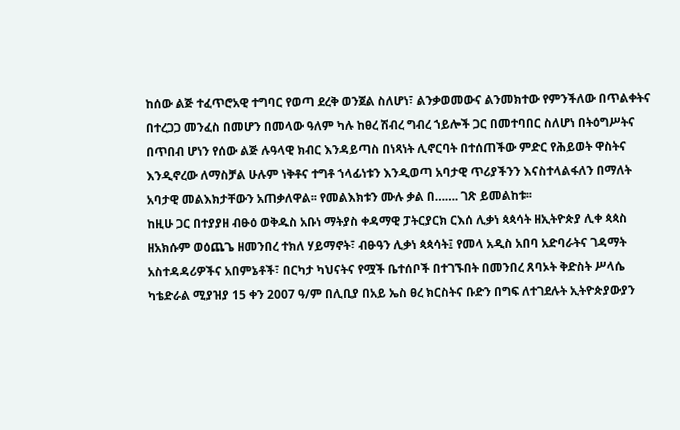ከሰው ልጅ ተፈጥሮአዊ ተግባር የወጣ ደረቅ ወንጀል ስለሆነ፣ ልንቃወመውና ልንመክተው የምንችለው በጥልቀትና በተረጋጋ መንፈስ በመሆን በመላው ዓለም ካሉ ከፀረ ሽብረ ግብረ ኀይሎች ጋር በመተባበር ስለሆነ በትዕግሥትና በጥበብ ሆነን የሰው ልጅ ሉዓላዊ ክብር እንዳይጣስ በነጻነት ሊኖርባት በተሰጠችው ምድር የሕይወት ዋስትና እንዲኖረው ለማስቻል ሁሉም ነቅቶና ተግቶ ኀላፊነቱን እንዲወጣ አባታዊ ጥሪያችንን እናስተላልፋለን በማለት አባታዊ መልእክታቸውን አጠቃለዋል፡፡ የመልእክቱን ሙሉ ቃል በ……. ገጽ ይመልከቱ፡፡
ከዚሁ ጋር በተያያዘ ብፁዕ ወቅዱስ አቡነ ማትያስ ቀዳማዊ ፓትርያርክ ርእሰ ሊቃነ ጳጳሳት ዘኢትዮጵያ ሊቀ ጳጳስ ዘአክሱም ወዕጨጌ ዘመንበረ ተክለ ሃይማኖት፣ ብፁዓን ሊቃነ ጳጳሳት፤ የመላ አዲስ አበባ አድባራትና ገዳማት አስተዳዳሪዎችና አበምኔቶች፣ በርካታ ካህናትና የሟች ቤተሰቦች በተገኙበት በመንበረ ጸባኦት ቅድስት ሥላሴ ካቴድራል ሚያዝያ 15 ቀን 2007 ዓ/ም በሊቢያ በአይ ኤስ ፀረ ክርስትና ቡድን በግፍ ለተገደሉት ኢትዮጵያውያን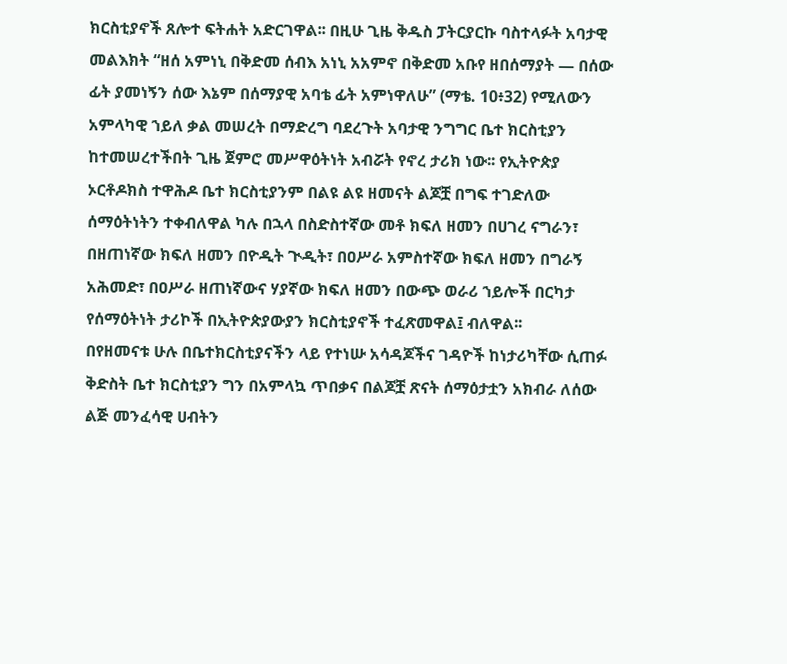ክርስቲያኖች ጸሎተ ፍትሐት አድርገዋል፡፡ በዚሁ ጊዜ ቅዱስ ፓትርያርኩ ባስተላፉት አባታዊ መልእክት “ዘሰ አምነኒ በቅድመ ሰብእ አነኒ አአምኖ በቅድመ አቡየ ዘበሰማያት — በሰው ፊት ያመነኝን ሰው እኔም በሰማያዊ አባቴ ፊት አምነዋለሁ” (ማቴ. 10፥32) የሚለውን አምላካዊ ኀይለ ቃል መሠረት በማድረግ ባደረጉት አባታዊ ንግግር ቤተ ክርስቲያን ከተመሠረተችበት ጊዜ ጀምሮ መሥዋዕትነት አብሯት የኖረ ታሪክ ነው፡፡ የኢትዮጵያ ኦርቶዶክስ ተዋሕዶ ቤተ ክርስቲያንም በልዩ ልዩ ዘመናት ልጆቿ በግፍ ተገድለው ሰማዕትነትን ተቀብለዋል ካሉ በኋላ በስድስተኛው መቶ ክፍለ ዘመን በሀገረ ናግራን፣ በዘጠነኛው ክፍለ ዘመን በዮዲት ጒዲት፣ በዐሥራ አምስተኛው ክፍለ ዘመን በግራኝ አሕመድ፣ በዐሥራ ዘጠነኛውና ሃያኛው ክፍለ ዘመን በውጭ ወራሪ ኀይሎች በርካታ የሰማዕትነት ታሪኮች በኢትዮጵያውያን ክርስቲያኖች ተፈጽመዋል፤ ብለዋል፡፡
በየዘመናቱ ሁሉ በቤተክርስቲያናችን ላይ የተነሡ አሳዳጆችና ገዳዮች ከነታሪካቸው ሲጠፉ ቅድስት ቤተ ክርስቲያን ግን በአምላኳ ጥበቃና በልጆቿ ጽናት ሰማዕታቷን አክብራ ለሰው ልጅ መንፈሳዊ ሀብትን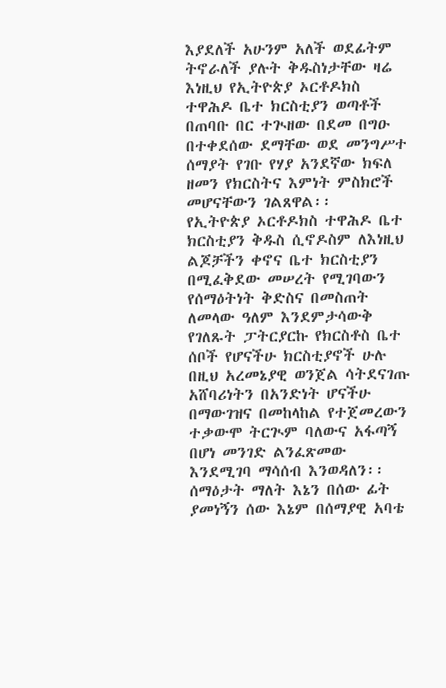እያደለች አሁንም አለች ወደፊትም ትኖራለች ያሉት ቅዱስነታቸው ዛሬ እነዚህ የኢትዮጵያ ኦርቶዶክስ ተዋሕዶ ቤተ ክርስቲያን ወጣቶች በጠባቡ በር ተጒዘው በደመ በግዑ በተቀደሰው ደማቸው ወደ መንግሥተ ሰማያት የገቡ የሃያ አንደኛው ክፍለ ዘመን የክርስትና እምነት ምስክሮች መሆናቸውን ገልጸዋል፡፡
የኢትዮጵያ ኦርቶዶክስ ተዋሕዶ ቤተ ክርስቲያን ቅዱስ ሲኖዶስም ለእነዚህ ልጆቻችን ቀኖና ቤተ ክርስቲያን በሚፈቅደው መሠረት የሚገባውን የሰማዕትነት ቅድስና በመስጠት ለመላው ዓለም እንደምታሳውቅ የገለጹት ፓትርያርኩ የክርስቶስ ቤተ ሰቦች የሆናችሁ ክርስቲያኖች ሁሉ በዚህ አረመኔያዊ ወንጀል ሳትደናገጡ አሸባሪነትን በአንድነት ሆናችሁ በማውገዝና በመከላከል የተጀመረውን ተቃውሞ ትርጒም ባለውና አፋጣኝ በሆነ መንገድ ልንፈጽመው እንደሚገባ ማሳሰብ እንወዳለን፡፡
ሰማዕታት ማለት እኔን በሰው ፊት ያመነኝን ሰው እኔም በሰማያዊ አባቴ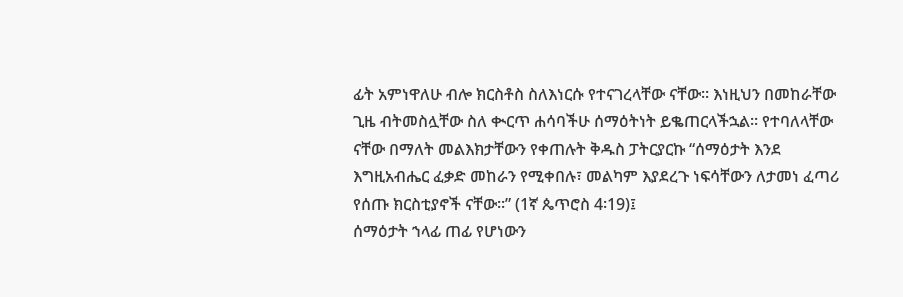ፊት አምነዋለሁ ብሎ ክርስቶስ ስለእነርሱ የተናገረላቸው ናቸው፡፡ እነዚህን በመከራቸው ጊዜ ብትመስሏቸው ስለ ቊርጥ ሐሳባችሁ ሰማዕትነት ይቈጠርላችኋል፡፡ የተባለላቸው ናቸው በማለት መልእክታቸውን የቀጠሉት ቅዱስ ፓትርያርኩ “ሰማዕታት እንደ እግዚአብሔር ፈቃድ መከራን የሚቀበሉ፣ መልካም እያደረጉ ነፍሳቸውን ለታመነ ፈጣሪ የሰጡ ክርስቲያኖች ናቸው፡፡” (1ኛ ጴጥሮስ 4፡19)፤
ሰማዕታት ኀላፊ ጠፊ የሆነውን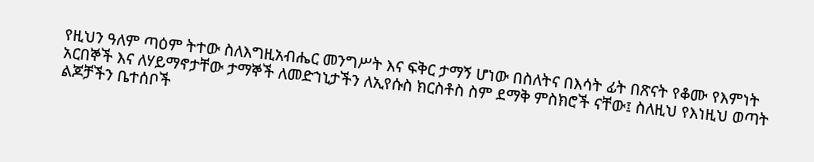የዚህን ዓለም ጣዕም ትተው ስለእግዚአብሔር መንግሥት እና ፍቅር ታማኝ ሆነው በስለትና በእሳት ፊት በጽናት የቆሙ የእምነት አርበኞች እና ለሃይማኖታቸው ታማኞች ለመድኀኒታችን ለኢየሱስ ክርስቶስ ስም ደማቅ ምስክሮች ናቸው፤ ስለዚህ የእነዚህ ወጣት ልጆቻችን ቤተሰቦች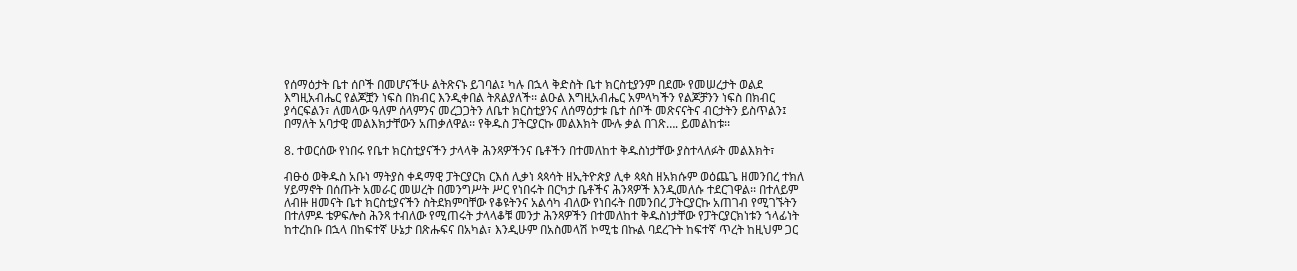የሰማዕታት ቤተ ሰቦች በመሆናችሁ ልትጽናኑ ይገባል፤ ካሉ በኋላ ቅድስት ቤተ ክርስቲያንም በደሙ የመሠረታት ወልደ እግዚአብሔር የልጆቿን ነፍስ በክብር እንዲቀበል ትጸልያለች፡፡ ልዑል እግዚአብሔር አምላካችን የልጆቻንን ነፍስ በክብር ያሳርፍልን፣ ለመላው ዓለም ሰላምንና መረጋጋትን ለቤተ ክርስቲያንና ለሰማዕታቱ ቤተ ሰቦች መጽናናትና ብርታትን ይስጥልን፤ በማለት አባታዊ መልእክታቸውን አጠቃለዋል፡፡ የቅዱስ ፓትርያርኩ መልእክት ሙሉ ቃል በገጽ…. ይመልከቱ፡፡

8. ተወርሰው የነበሩ የቤተ ክርስቲያናችን ታላላቅ ሕንጻዎችንና ቤቶችን በተመለከተ ቅዱስነታቸው ያስተላለፉት መልእክት፣

ብፁዕ ወቅዱስ አቡነ ማትያስ ቀዳማዊ ፓትርያርክ ርእሰ ሊቃነ ጳጳሳት ዘኢትዮጵያ ሊቀ ጳጳስ ዘአክሱም ወዕጨጌ ዘመንበረ ተክለ ሃይማኖት በሰጡት አመራር መሠረት በመንግሥት ሥር የነበሩት በርካታ ቤቶችና ሕንጻዎች እንዲመለሱ ተደርገዋል፡፡ በተለይም ለብዙ ዘመናት ቤተ ክርስቲያናችን ስትደክምባቸው የቆዩትንና አልሳካ ብለው የነበሩት በመንበረ ፓትርያርኩ አጠገብ የሚገኙትን በተለምዶ ቴዎፍሎስ ሕንጻ ተብለው የሚጠሩት ታላላቆቹ መንታ ሕንጻዎችን በተመለከተ ቅዱስነታቸው የፓትርያርክነቱን ኀላፊነት ከተረከቡ በኋላ በከፍተኛ ሁኔታ በጽሑፍና በአካል፣ እንዲሁም በአስመላሽ ኮሚቴ በኩል ባደረጉት ከፍተኛ ጥረት ከዚህም ጋር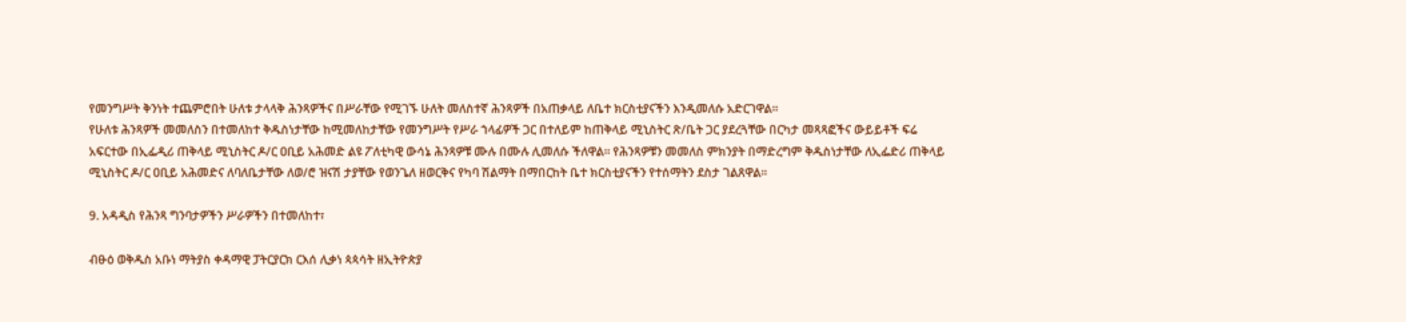የመንግሥት ቅንነት ተጨምሮበት ሁለቱ ታላላቅ ሕንጻዎችና በሥራቸው የሚገኙ ሁለት መለስተኛ ሕንጻዎች በአጠቃላይ ለቤተ ክርስቲያናችን እንዲመለሱ አድርገዋል፡፡
የሁለቱ ሕንጻዎች መመለስን በተመለከተ ቅዱስነታቸው ከሚመለከታቸው የመንግሥት የሥራ ኀላፊዎች ጋር በተለይም ከጠቅላይ ሚኒስትር ጽ/ቤት ጋር ያደረጓቸው በርካታ መጻጻፎችና ውይይቶች ፍሬ አፍርተው በኢፌዲሪ ጠቅላይ ሚኒስትር ዶ/ር ዐቢይ አሕመድ ልዩ ፖለቲካዊ ውሳኔ ሕንጻዎቹ ሙሉ በሙሉ ሊመለሱ ችለዋል፡፡ የሕንጻዎቹን መመለስ ምክንያት በማድረግም ቅዱስነታቸው ለኢፌድሪ ጠቅላይ ሚኒስትር ዶ/ር ዐቢይ አሕመድና ለባለቤታቸው ለወ/ሮ ዝናሽ ታያቸው የወንጌለ ዘወርቅና የካባ ሽልማት በማበርከት ቤተ ክርስቲያናችን የተሰማትን ደስታ ገልጸዋል፡፡

9. አዳዲስ የሕንጻ ግንባታዎችን ሥራዎችን በተመለከተ፣

ብፁዕ ወቅዱስ አቡነ ማትያስ ቀዳማዊ ፓትርያርክ ርእሰ ሊቃነ ጳጳሳት ዘኢትዮጵያ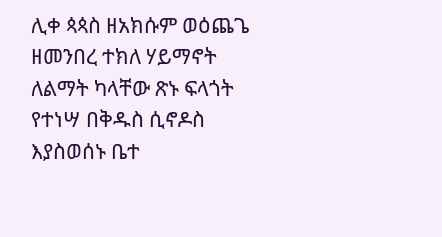ሊቀ ጳጳስ ዘአክሱም ወዕጨጌ ዘመንበረ ተክለ ሃይማኖት ለልማት ካላቸው ጽኑ ፍላጎት የተነሣ በቅዱስ ሲኖዶስ እያስወሰኑ ቤተ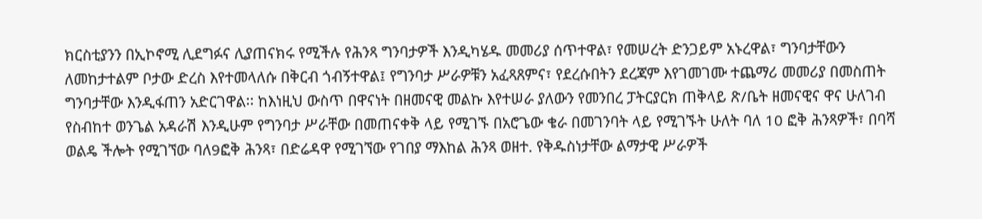ክርስቲያንን በኢኮኖሚ ሊደግፉና ሊያጠናክሩ የሚችሉ የሕንጻ ግንባታዎች እንዲካሄዱ መመሪያ ሰጥተዋል፣ የመሠረት ድንጋይም አኑረዋል፣ ግንባታቸውን ለመከታተልም ቦታው ድረስ እየተመላለሱ በቅርብ ጎብኝተዋል፤ የግንባታ ሥራዎቹን አፈጻጸምና፣ የደረሱበትን ደረጃም እየገመገሙ ተጨማሪ መመሪያ በመስጠት ግንባታቸው እንዲፋጠን አድርገዋል፡፡ ከእነዚህ ውስጥ በዋናነት በዘመናዊ መልኩ እየተሠራ ያለውን የመንበረ ፓትርያርክ ጠቅላይ ጽ/ቤት ዘመናዊና ዋና ሁለገብ የስብከተ ወንጌል አዳራሽ እንዲሁም የግንባታ ሥራቸው በመጠናቀቅ ላይ የሚገኙ በአሮጌው ቄራ በመገንባት ላይ የሚገኙት ሁለት ባለ 10 ፎቅ ሕንጻዎች፣ በባሻ ወልዴ ችሎት የሚገኘው ባለ9ፎቅ ሕንጻ፣ በድሬዳዋ የሚገኘው የገበያ ማእከል ሕንጻ ወዘተ. የቅዱስነታቸው ልማታዊ ሥራዎች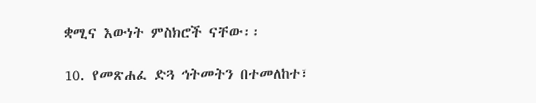ቋሚና እውነት ምስክሮች ናቸው፡፡

10. የመጽሐፈ ድጓ ኅትመትን በተመለከተ፣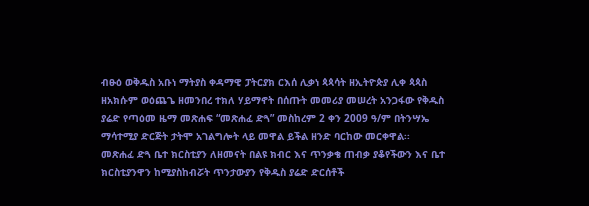ብፁዕ ወቅዱስ አቡነ ማትያስ ቀዳማዊ ፓትርያክ ርእሰ ሊቃነ ጳጳሳት ዘኢትዮጵያ ሊቀ ጳጳስ ዘአክሱም ወዕጨጌ ዘመንበረ ተክለ ሃይማኖት በሰጡት መመሪያ መሠረት አንጋፋው የቅዱስ ያሬድ የጣዕመ ዜማ መጽሐፍ “መጽሐፈ ድጓ” መስከረም 2 ቀን 2009 ዓ/ም በትንሣኤ ማሳተሚያ ድርጅት ታትሞ አገልግሎት ላይ መዋል ይችል ዘንድ ባርከው መርቀዋል፡፡
መጽሐፈ ድጓ ቤተ ክርስቲያን ለዘመናት በልዩ ክብር እና ጥንቃቄ ጠብቃ ያቆየችውን እና ቤተ ክርስቲያንዋን ከሚያስከብሯት ጥንታውያን የቅዱስ ያሬድ ድርሰቶች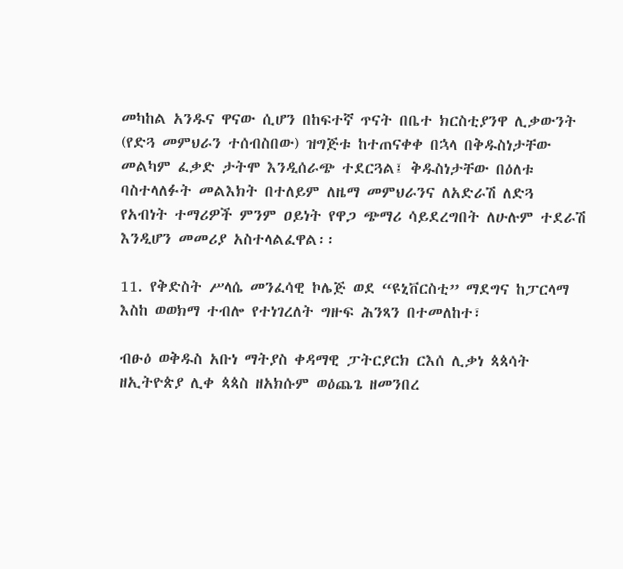መካከል አንዱና ዋናው ሲሆን በከፍተኛ ጥናት በቤተ ክርስቲያንዋ ሊቃውንት (የድጓ መምህራን ተሰብስበው) ዝግጅቱ ከተጠናቀቀ በኋላ በቅዱስነታቸው መልካም ፈቃድ ታትሞ እንዲሰራጭ ተደርጓል፤ ቅዱስነታቸው በዕለቱ ባስተላለፉት መልእክት በተለይም ለዜማ መምህራንና ለአድራሽ ለድጓ የአብነት ተማሪዎች ምንም ዐይነት የዋጋ ጭማሪ ሳይደረግበት ለሁሉም ተደራሽ እንዲሆን መመሪያ አስተላልፈዋል፡፡

11. የቅድስት ሥላሴ መንፈሳዊ ኮሌጅ ወደ “ዩኒቨርስቲ” ማደግና ከፓርላማ እስከ ወወክማ ተብሎ የተነገረለት ግዙፍ ሕንጻን በተመለከተ፣

ብፁዕ ወቅዱስ አቡነ ማትያስ ቀዳማዊ ፓትርያርክ ርእሰ ሊቃነ ጳጳሳት ዘኢትዮጵያ ሊቀ ጳጳስ ዘአክሱም ወዕጨጌ ዘመንበረ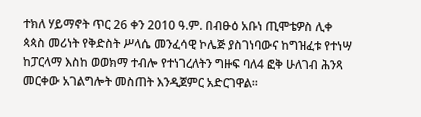ተክለ ሃይማኖት ጥር 26 ቀን 2010 ዓ.ም. በብፁዕ አቡነ ጢሞቴዎስ ሊቀ ጳጳስ መሪነት የቅድስት ሥላሴ መንፈሳዊ ኮሌጅ ያስገነባውና ከግዝፈቱ የተነሣ ከፓርላማ እስከ ወወክማ ተብሎ የተነገረለትን ግዙፍ ባለ4 ፎቅ ሁለገብ ሕንጻ መርቀው አገልግሎት መስጠት እንዲጀምር አድርገዋል፡፡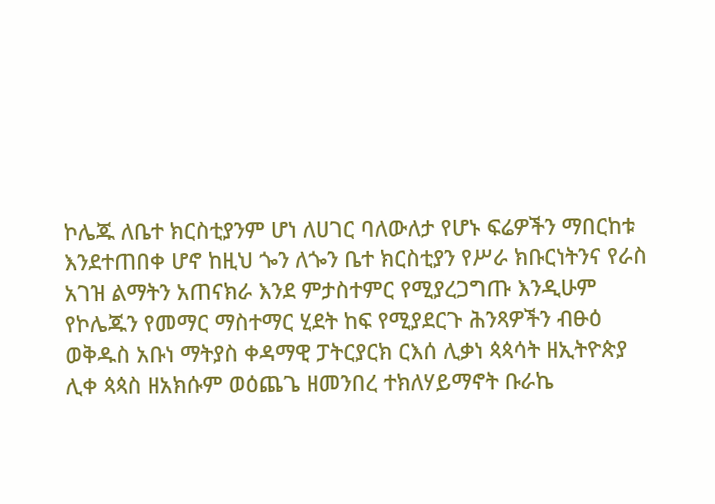ኮሌጁ ለቤተ ክርስቲያንም ሆነ ለሀገር ባለውለታ የሆኑ ፍሬዎችን ማበርከቱ እንደተጠበቀ ሆኖ ከዚህ ጐን ለጐን ቤተ ክርስቲያን የሥራ ክቡርነትንና የራስ አገዝ ልማትን አጠናክራ እንደ ምታስተምር የሚያረጋግጡ እንዲሁም የኮሌጁን የመማር ማስተማር ሂደት ከፍ የሚያደርጉ ሕንጻዎችን ብፁዕ ወቅዱስ አቡነ ማትያስ ቀዳማዊ ፓትርያርክ ርእሰ ሊቃነ ጳጳሳት ዘኢትዮጵያ ሊቀ ጳጳስ ዘአክሱም ወዕጨጌ ዘመንበረ ተክለሃይማኖት ቡራኬ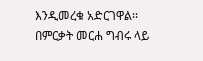እንዲመረቁ አድርገዋል፡፡
በምርቃት መርሐ ግብሩ ላይ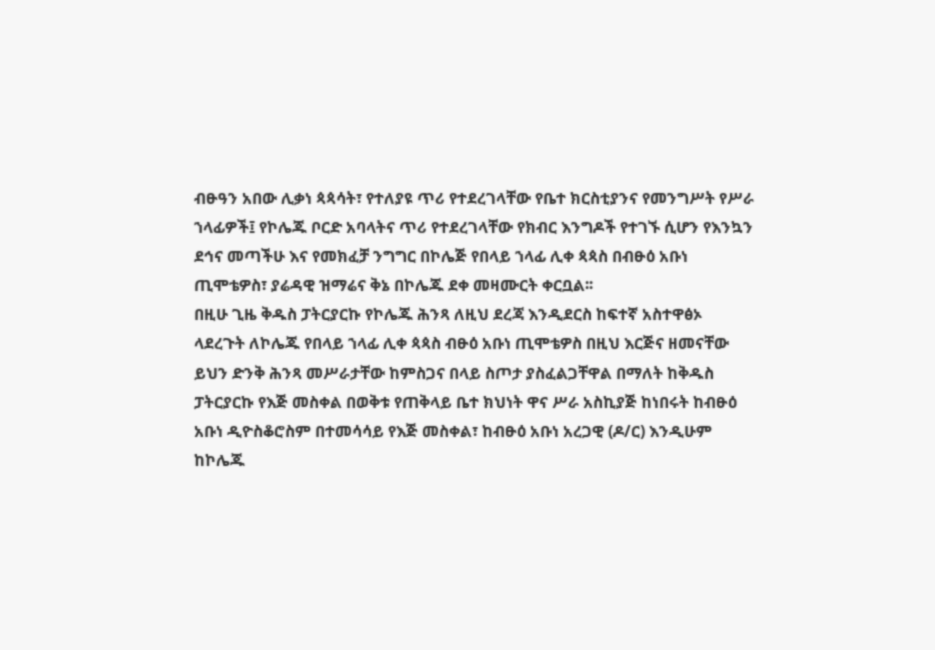ብፁዓን አበው ሊቃነ ጳጳሳት፣ የተለያዩ ጥሪ የተደረገላቸው የቤተ ክርስቲያንና የመንግሥት የሥራ ኀላፊዎች፤ የኮሌጁ ቦርድ አባላትና ጥሪ የተደረገላቸው የክብር እንግዶች የተገኙ ሲሆን የእንኳን ደኅና መጣችሁ እና የመክፈቻ ንግግር በኮሌጅ የበላይ ኀላፊ ሊቀ ጳጳስ በብፁዕ አቡነ ጢሞቴዎስ፣ ያሬዳዊ ዝማሬና ቅኔ በኮሌጁ ደቀ መዛሙርት ቀርቧል፡፡
በዚሁ ጊዜ ቅዱስ ፓትርያርኩ የኮሌጁ ሕንጻ ለዚህ ደረጃ እንዲደርስ ከፍተኛ አስተዋፅኦ ላደረጉት ለኮሌጁ የበላይ ኀላፊ ሊቀ ጳጳስ ብፁዕ አቡነ ጢሞቴዎስ በዚህ እርጅና ዘመናቸው ይህን ድንቅ ሕንጻ መሥራታቸው ከምስጋና በላይ ስጦታ ያስፈልጋቸዋል በማለት ከቅዱስ ፓትርያርኩ የእጅ መስቀል በወቅቱ የጠቅላይ ቤተ ክህነት ዋና ሥራ አስኪያጅ ከነበሩት ከብፁዕ አቡነ ዲዮስቆሮስም በተመሳሳይ የእጅ መስቀል፣ ከብፁዕ አቡነ አረጋዊ (ዶ/ር) እንዲሁም ከኮሌጁ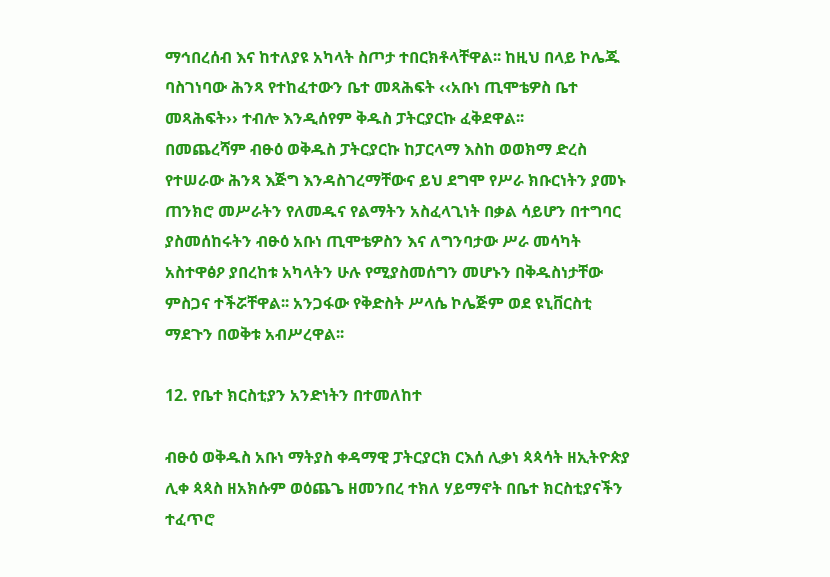ማኅበረሰብ እና ከተለያዩ አካላት ስጦታ ተበርክቶላቸዋል፡፡ ከዚህ በላይ ኮሌጁ ባስገነባው ሕንጻ የተከፈተውን ቤተ መጻሕፍት ‹‹አቡነ ጢሞቴዎስ ቤተ መጻሕፍት›› ተብሎ እንዲሰየም ቅዱስ ፓትርያርኩ ፈቅደዋል፡፡
በመጨረሻም ብፁዕ ወቅዱስ ፓትርያርኩ ከፓርላማ እስከ ወወክማ ድረስ የተሠራው ሕንጻ እጅግ እንዳስገረማቸውና ይህ ደግሞ የሥራ ክቡርነትን ያመኑ ጠንክሮ መሥራትን የለመዱና የልማትን አስፈላጊነት በቃል ሳይሆን በተግባር ያስመሰከሩትን ብፁዕ አቡነ ጢሞቴዎስን እና ለግንባታው ሥራ መሳካት አስተዋፅዖ ያበረከቱ አካላትን ሁሉ የሚያስመሰግን መሆኑን በቅዱስነታቸው ምስጋና ተችሯቸዋል፡፡ አንጋፋው የቅድስት ሥላሴ ኮሌጅም ወደ ዩኒቨርስቲ ማደጉን በወቅቱ አብሥረዋል፡፡

12. የቤተ ክርስቲያን አንድነትን በተመለከተ

ብፁዕ ወቅዱስ አቡነ ማትያስ ቀዳማዊ ፓትርያርክ ርእሰ ሊቃነ ጳጳሳት ዘኢትዮጵያ ሊቀ ጳጳስ ዘአክሱም ወዕጨጌ ዘመንበረ ተክለ ሃይማኖት በቤተ ክርስቲያናችን ተፈጥሮ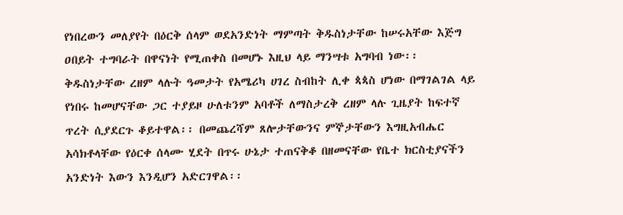የነበረውን መለያየት በዕርቅ ሰላም ወደአንድነት ማምጣት ቅዱስነታቸው ከሠሩአቸው እጅግ ዐበይት ተግባራት በዋናነት የሚጠቀስ በመሆኑ እዚህ ላይ ማንሣቱ አግባብ ነው፡፡ ቅዱስነታቸው ረዘም ላሉት ዓመታት የአሜሪካ ሀገረ ስብከት ሊቀ ጳጳስ ሆነው በማገልገል ላይ የነበሩ ከመሆናቸው ጋር ተያይዞ ሁለቱንም አባቶች ለማስታረቅ ረዘም ላሉ ጊዜያት ከፍተኛ ጥረት ሲያደርጉ ቆይተዋል፡፡ በመጨረሻም ጸሎታቸውንና ምኞታቸውን እግዚአብሔር አሳክቶላቸው የዕርቀ ሰላሙ ሂደት በጥሩ ሁኔታ ተጠናቅቆ በዘመናቸው የቤተ ክርስቲያናችን አንድነት እውን እንዲሆን አድርገዋል፡፡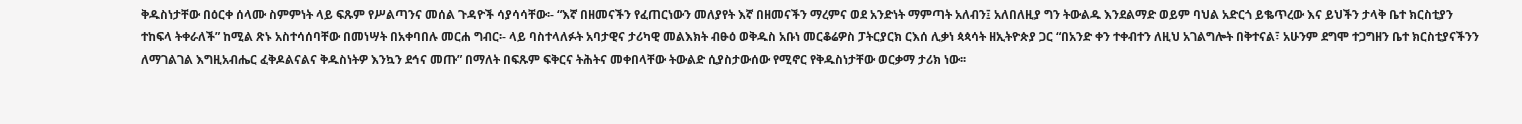ቅዱስነታቸው በዕርቀ ሰላሙ ስምምነት ላይ ፍጹም የሥልጣንና መሰል ጉዳዮች ሳያሳሳቸው፡- “እኛ በዘመናችን የፈጠርነውን መለያየት እኛ በዘመናችን ማረምና ወደ አንድነት ማምጣት አለብን፤ አለበለዚያ ግን ትውልዱ እንደልማድ ወይም ባህል አድርጎ ይቈጥረው እና ይህችን ታላቅ ቤተ ክርስቲያን ተከፍላ ትቀራለች” ከሚል ጽኑ አስተሳሰባቸው በመነሣት በአቀባበሉ መርሐ ግብር፡- ላይ ባስተላለፉት አባታዊና ታሪካዊ መልእክት ብፁዕ ወቅዱስ አቡነ መርቆሬዎስ ፓትርያርክ ርእሰ ሊቃነ ጳጳሳት ዘኢትዮጵያ ጋር “በአንድ ቀን ተቀብተን ለዚህ አገልግሎት በቅተናል፣ አሁንም ደግሞ ተጋግዘን ቤተ ክርስቲያናችንን ለማገልገል እግዚአብሔር ፈቅዶልናልና ቅዱስነትዎ እንኳን ደኅና መጡ” በማለት በፍጹም ፍቅርና ትሕትና መቀበላቸው ትውልድ ሲያስታውሰው የሚኖር የቅዱስነታቸው ወርቃማ ታሪክ ነው፡፡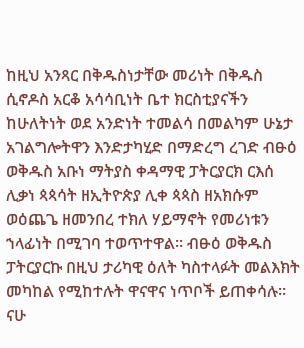ከዚህ አንጻር በቅዱስነታቸው መሪነት በቅዱስ ሲኖዶስ አርቆ አሳሳቢነት ቤተ ክርስቲያናችን ከሁለትነት ወደ አንድነት ተመልሳ በመልካም ሁኔታ አገልግሎትዋን እንድታካሂድ በማድረግ ረገድ ብፁዕ ወቅዱስ አቡነ ማትያስ ቀዳማዊ ፓትርያርክ ርእሰ ሊቃነ ጳጳሳት ዘኢትዮጵያ ሊቀ ጳጳስ ዘአክሱም ወዕጨጌ ዘመንበረ ተክለ ሃይማኖት የመሪነቱን ኀላፊነት በሚገባ ተወጥተዋል፡፡ ብፁዕ ወቅዱስ ፓትርያርኩ በዚህ ታሪካዊ ዕለት ካስተላፉት መልእክት መካከል የሚከተሉት ዋናዋና ነጥቦች ይጠቀሳሉ፡፡
ናሁ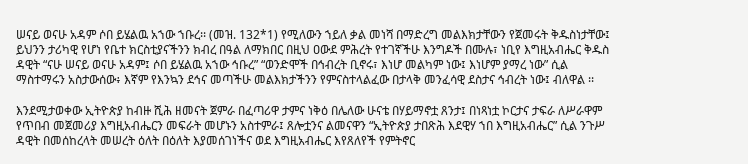ሠናይ ወናሁ አዳም ሶበ ይሄልዉ አኀው ኀቡረ፡፡ (መዝ. 132*1) የሚለውን ኀይለ ቃል መነሻ በማድረግ መልእክታቸውን የጀመሩት ቅዱስነታቸው፤ ይህንን ታሪካዊ የሆነ የቤተ ክርስቲያናችንን ክብረ በዓል ለማክበር በዚህ ዐውደ ምሕረት የተገኛችሁ እንግዶች በሙሉ፣ ነቢየ እግዚአብሔር ቅዱስ ዳዊት “ናሁ ሠናይ ወናሁ አዳም፤ ሶበ ይሄልዉ አኀው ኅቡረ” “ወንድሞች በኅብረት ቢኖሩ፣ እነሆ መልካም ነው፤ እነሆም ያማረ ነው” ሲል ማስተማሩን አስታውሰው፥ እኛም የእንኳን ደኅና መጣችሁ መልእክታችንን የምናስተላልፈው በታላቅ መንፈሳዊ ደስታና ኅብረት ነው፤ ብለዋል ፡፡

እንደሚታወቀው ኢትዮጵያ ከብዙ ሺሕ ዘመናት ጀምራ በፈጣሪዋ ታምና ነቅዕ በሌለው ሁናቴ በሃይማኖቷ ጸንታ፤ በነጻነቷ ኮርታና ታፍራ ለሥራዋም የጥበብ መጀመሪያ እግዚአብሔርን መፍራት መሆኑን አስተምራ፤ ጸሎቷንና ልመናዋን “ኢትዮጵያ ታበጽሕ እደዊሃ ኀበ እግዚአብሔር” ሲል ንጉሥ ዳዊት በመሰከረላት መሠረት ዕለት በዕለት እያመሰገነችና ወደ እግዚአብሔር እየጸለየች የምትኖር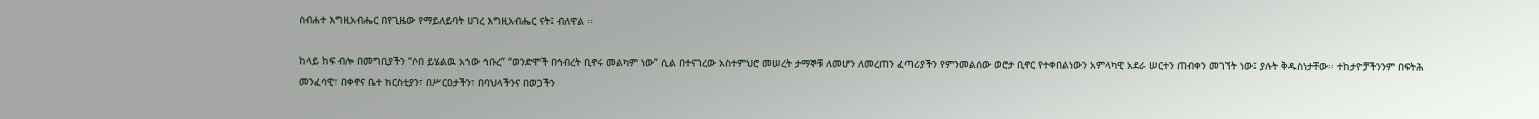ስብሐተ እግዚአብሔር በየጊዜው የማይለይባት ሀገረ እግዚአብሔር ናት፤ ብለዋል ፡፡

ከላይ ከፍ ብሎ በመግቢያችን “ሶበ ይሄልዉ አኀው ኅቡረ” “ወንድሞች በኅብረት ቢኖሩ መልካም ነው” ሲል በተናገረው አስተምህሮ መሠረት ታማኞቹ ለመሆን ለመረጠን ፈጣሪያችን የምንመልሰው ወሮታ ቢኖር የተቀበልነውን አምላካዊ አደራ ሠርተን ጠብቀን መገኘት ነው፤ ያሉት ቅዱስነታቸው፡፡ ተከታዮቻችንንም በፍትሕ መንፈሳዊ፣ በቀኖና ቤተ ክርስቲያን፣ በሥርዐታችን፣ በባህላችንና በወጋችን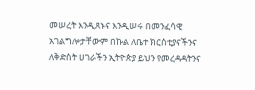መሠረት እንዲጸኑና እንዲሠሩ በመንፈሳዊ አገልግሎታቸውም በኩል ለቤተ ክርስቲያናችንና ለቅድስት ሀገራችን ኢትዮጵያ ይህን የመረዳዳትንና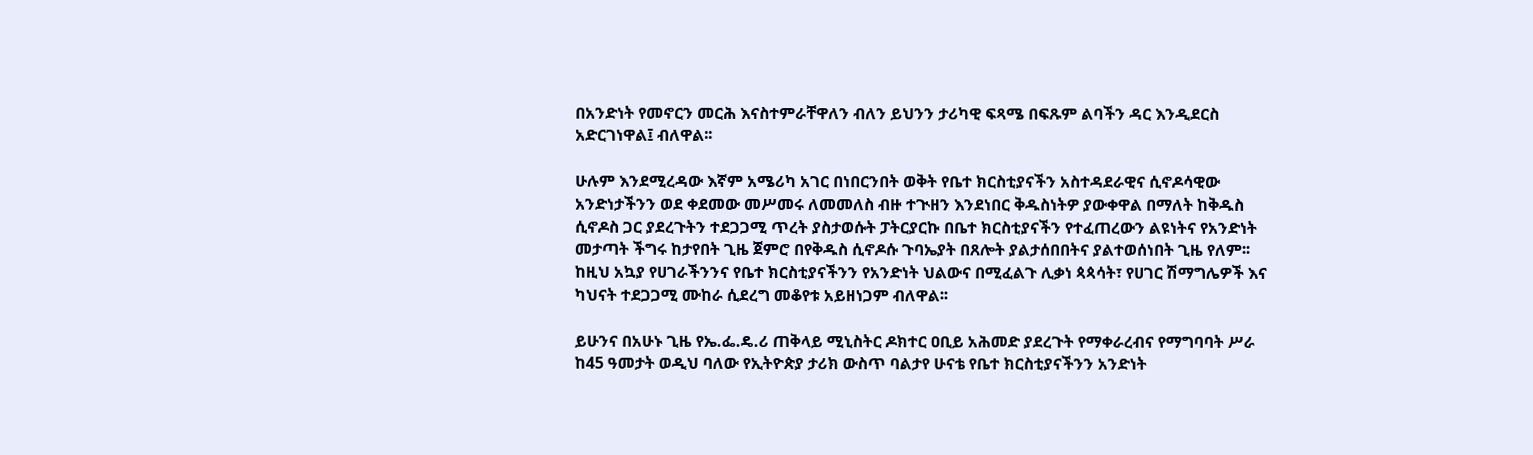በአንድነት የመኖርን መርሕ እናስተምራቸዋለን ብለን ይህንን ታሪካዊ ፍጻሜ በፍጹም ልባችን ዳር እንዲደርስ አድርገነዋል፤ ብለዋል፡፡

ሁሉም እንደሚረዳው እኛም አሜሪካ አገር በነበርንበት ወቅት የቤተ ክርስቲያናችን አስተዳደራዊና ሲኖዶሳዊው አንድነታችንን ወደ ቀደመው መሥመሩ ለመመለስ ብዙ ተጒዘን እንደነበር ቅዱስነትዎ ያውቀዋል በማለት ከቅዱስ ሲኖዶስ ጋር ያደረጉትን ተደጋጋሚ ጥረት ያስታወሱት ፓትርያርኩ በቤተ ክርስቲያናችን የተፈጠረውን ልዩነትና የአንድነት መታጣት ችግሩ ከታየበት ጊዜ ጀምሮ በየቅዱስ ሲኖዶሱ ጉባኤያት በጸሎት ያልታሰበበትና ያልተወሰነበት ጊዜ የለም፡፡ ከዚህ አኳያ የሀገራችንንና የቤተ ክርስቲያናችንን የአንድነት ህልውና በሚፈልጉ ሊቃነ ጳጳሳት፣ የሀገር ሽማግሌዎች እና ካህናት ተደጋጋሚ ሙከራ ሲደረግ መቆየቱ አይዘነጋም ብለዋል፡፡

ይሁንና በአሁኑ ጊዜ የኤ.ፌ.ዴ.ሪ ጠቅላይ ሚኒስትር ዶክተር ዐቢይ አሕመድ ያደረጉት የማቀራረብና የማግባባት ሥራ ከ45 ዓመታት ወዲህ ባለው የኢትዮጵያ ታሪክ ውስጥ ባልታየ ሁናቴ የቤተ ክርስቲያናችንን አንድነት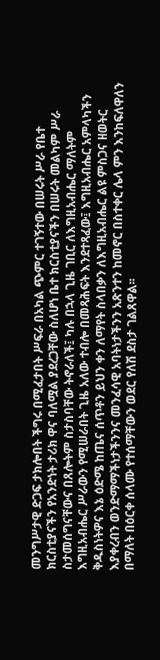መንግሥታዊ ድጋፍ ታክሎበት ችግሩ በሚፈታበት ሥፍራ በአካል ጭምር ተገኝተው በሠሩት ሥራ የቤተ ክርስቲያናችን የአንድነት ታሪክ ዋና ባለሟል ያደረጋቸው ስለሆነ ቤተ ክርስቲያናችን በሠሩት መልካም ሥራ ስታመሰግናቸውና በጸሎትም ስታስባቸው ትኖራለች፤ ካሉ በኋላ ጊዜ ገቢር ለእግዚአብሔር ማለትም እግዚአብሔር ሥራውን የሚሠራበት ጊዜ አለው ተብሎ በመጻሕፍት እንደተጻፈው፤ እግዚአብሔር አምላካችን ቅዱስነትዎና እኔ ዕድሜ ከጤና ሰጥቶን ይህን ቀን ለማየት ስላበቃን ለእግዚአብሔር ልዩ ምስጋና ዘወትር እያቀረብን ወንድማማችነታችንንና መንፈሳዊ አባትነታችንን አጽንተን ከመኖር በስተቀር ሌላ ምን እንከፍለዋለን በማለት በዕርቀ ሰላሙ የተሰማቸውን ወደር የለሽ ደስታ ገልጸዋል፡፡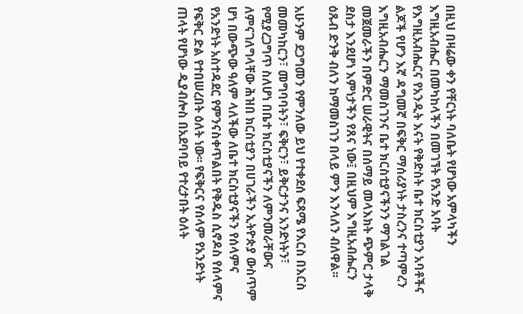በዚህ በዛሬው ቀን የቸርነት ባለቤት የሆነው አምላካችን እግዚአብሔር በመካከላችን በመገኘት የአንድ አባት የእግዚአብሔርና የአንዲት እናት የቅድስት ቤተ ክርስቲያን አባቶችና ልጆች የሆን እኛ ዳግመኛ በፍቅር ማሰሪያነት ታስረንና ተጣምረን እግዚአብሔርን ማመስገንና ቤተ ክርስቲያናችንን ማገልገል መጀመራችን በምድር ሠራዊትና በሰማይ መላእክት ጭምር ታላቅ ደስታ እንደሆነ እምነታችን የጸና ነው፤ በዚህም እግዚአብሔርን ዕጹብ ድንቅ ብለን ከማመስገን በላይ ምን እንላለን ብለዋል፡፡

አሁንም ደጋግመን የምንለው ይህ የተቀደሰ ፍጻሜ የእርስ በእርስ መመካከርን፣ መግባባትን፣ ፍቅርን፣ ይቅርታንና አንድነትን፣ የሚያረጋግጥ ስለሆነ በቤተ ክርስቲያናችን ለምንመራቸውና ለምናገለግላቸው ሕዝበ ክርስቲያን በሀገራችን ኢትዮጵያ ውስጥም ሆነ በውጭው ዓለም ላለችው ለቤተ ክርስቲያናችን የሰላምና የአንድነት አስተዳደር የምንናስቀጥልበት የቅዱስ ሲኖዶስ የሰላምና የፍቅር ድል የተበሠረበት ዕለት ነው፡፡ የፍቅርና የሰላም የአንድነት ጠላት የሆነው ዲያብሎስ በአደባባይ የተረታበት ዕለት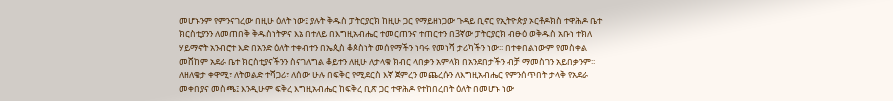መሆኑንም የምንናገረው በዚሁ ዕለት ነው፤ ያሉት ቅዱስ ፓትርያርክ ከዚሁ ጋር የማይዘነጋው ጉዳይ ቢኖር የኢትዮጵያ ኦርቶዶክስ ተዋሕዶ ቤተ ክርስቲያንን ለመጠበቅ ቅዱስነትዎና እኔ በተለይ በእግዚአብሔር ተመርጠንና ተጠርተን በ3ኛው ፓትርያርክ ብፁዕ ወቅዱስ አቡነ ተክለ ሃይማኖት አንብሮተ እድ በአንድ ዕለት ተቀብተን በኤጲስ ቆጶስነት መሰየማችን ነባሩ የመነሻ ታሪካችን ነው፡፡ በተቀበልነውም የመስቀል መሸከም አደራ ቤተ ክርስቲያናችንን ስናገለግል ቆይተን ለዚሁ ለታላቁ ክብር ላበቃን አምላክ በአንደበታችን ብቻ ማመስገን አይበቃንም፡፡ ለዘለቄታ ቀዋሚ፣ ለትወልድ ተሻጋሪ፣ ለሰው ሁሉ በፍቅር የሚደርስ እኛ ጀምረን መጨረሱን ለእግዚአብሔር የምንሰጥበት ታላቅ የአደራ መቀበያና መስጫ፤ እንዲሁም ፍቅረ እግዚአብሔር ከፍቅረ ቢጽ ጋር ተዋሕዶ የተከበረበት ዕለት በመሆኑ ነው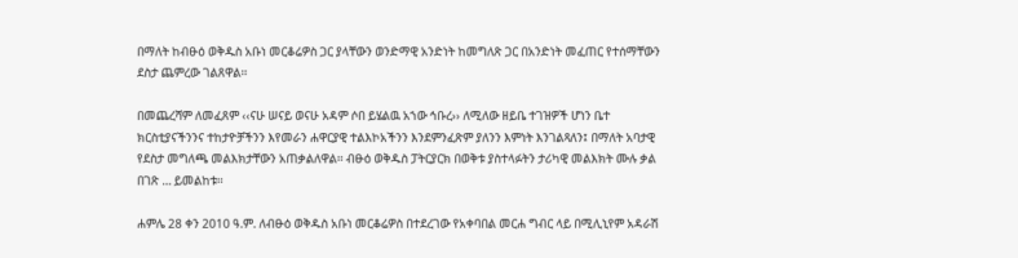በማለት ከብፁዕ ወቅዱስ አቡነ መርቆሬዎስ ጋር ያላቸውን ወንድማዊ አንድነት ከመግለጽ ጋር በአንድነት መፈጠር የተሰማቸውን ደስታ ጨምረው ገልጸዋል፡፡

በመጨረሻም ለመፈጸም ‹‹ናሁ ሠናይ ወናሁ አዳም ሶበ ይሄልዉ አኀው ኅቡረ›› ለሚለው ዘይቤ ተገዝዎች ሆነን ቤተ ክርስቲያናችንንና ተከታዮቻችንን እየመራን ሐዋርያዊ ተልእኮአችንን እንደምንፈጽም ያለንን እምነት እንገልጻለን፤ በማለት አባታዊ የደስታ መግለጫ መልእክታቸውን አጠቃልለዋል፡፡ ብፁዕ ወቅዱስ ፓትርያርክ በወቅቱ ያስተላፉትን ታሪካዊ መልእክት ሙሉ ቃል በገጽ … ይመልከቱ፡፡

ሐምሌ 28 ቀን 2010 ዓ.ም. ለብፁዕ ወቅዱስ አቡነ መርቆሬዎስ በተደረገው የአቀባበል መርሐ ግብር ላይ በሚሊኒየም አዳራሽ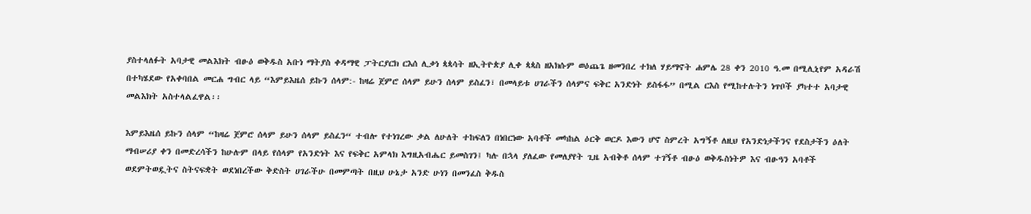ያስተላለፉት አባታዊ መልእክት ብፁዕ ወቅዱስ አቡነ ማትያስ ቀዳማዊ ፓትርያርክ ርእሰ ሊቃነ ጳጳሳት ዘኢትዮጵያ ሊቀ ጳጳስ ዘአክሱም ወዕጨጌ ዘመንበረ ተክለ ሃይማኖት ሐምሌ 28 ቀን 2010 ዓ.መ በሚሊኒየም አዳራሽ በተካሄደው የአቀባበል መርሐ ግብር ላይ “እምይእዜሰ ይኩን ሰላም:- ከዛሬ ጀምሮ ሰላም ይሁን ሰላም ይስፈን፣ በመላይቱ ሀገራችን ሰላምና ፍቅር አንድነት ይስፋፋ” በሚል ርእስ የሚከተሉትን ነጥቦች ያካተተ አባታዊ መልእክት አስተላልፈዋል፡፡

እምይእዜሰ ይኩን ሰላም “ከዛሬ ጀምሮ ሰላም ይሁን ሰላም ይስፈን“ ተብሎ የተነገረው ቃል ለሁለት ተከፍለን በነበርነው አባቶች መካከል ዕርቅ ወርዶ እውን ሆኖ ስምረት አግኝቶ ለዚህ የአንድነታችንና የደስታችን ዕለት ማብሠሪያ ቀን በመድረሳችን ከሁሉም በላይ የሰላም የአንድነት እና የፍቅር አምላክ እግዚአብሔር ይመስገን፤ ካሉ በኋላ ያለፈው የመለያየት ጊዜ አብቅቶ ሰላም ተገኝቶ ብፁዕ ወቅዱስነትዎ እና ብፁዓን አባቶች ወደምትወዷትና ስትናፍቋት ወደነበረችው ቅድስት ሀገራችሁ በመምጣት በዚህ ሁኔታ አንድ ሁነን በመንፈስ ቅዱስ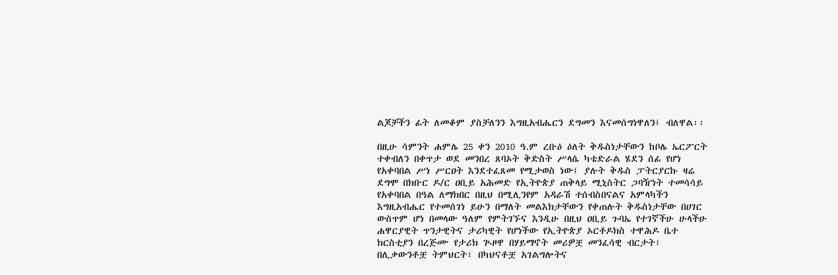ልጆቻችን ፊት ለመቆም ያስቻለንን እግዚአብሔርን ደግመን እናመሰግነዋለን፤ ብለዋል፡፡

በዚሁ ሳምንት ሐምሌ 25 ቀን 2010 ዓ.ም ረቡዕ ዕለት ቅዱስነታቸውን ከቦሌ ኤርፖርት ተቀብለን በቀጥታ ወደ መንበረ ጸባኦት ቅድስት ሥላሴ ካቴድራል ሄደን ሰፊ የሆነ የአቀባበል ሥነ ሥርዐት እንደተፈጸመ የሚታወስ ነው፤ ያሉት ቅዱስ ፓትርያርኩ ዛሬ ደግሞ በክቡር ዶ/ር ዐቢይ አሕመድ የኢትዮጵያ ጠቅላይ ሚኒስትር ጋባዥነት ተመሳሳይ የአቀባበል በዓል ለማክበር በዚህ በሚሊንየም አዳራሽ ተሰብስበናልና አምላካችን እግዚአብሔር የተመሰገነ ይሁን በማለት መልእክታቸውን የቀጠሉት ቅዱስነታቸው በሀገር ውስጥም ሆነ በመላው ዓለም የምትገኙና እንዲሁ በዚህ ዐቢይ ጉባኤ የተገኛችሁ ሁላችሁ ሐዋርያዊት ጥንታዊትና ታሪካዊት የሆነችው የኢትዮጵያ ኦርቶዶክስ ተዋሕዶ ቤተ ክርስቲያን በረጅሙ የታሪክ ጒዞዋ በሃይማኖት መሪዎቿ መንፈሳዊ ብርታት፣ በሊቃውንቶቿ ትምህርት፣ በካህናቶቿ አገልግሎትና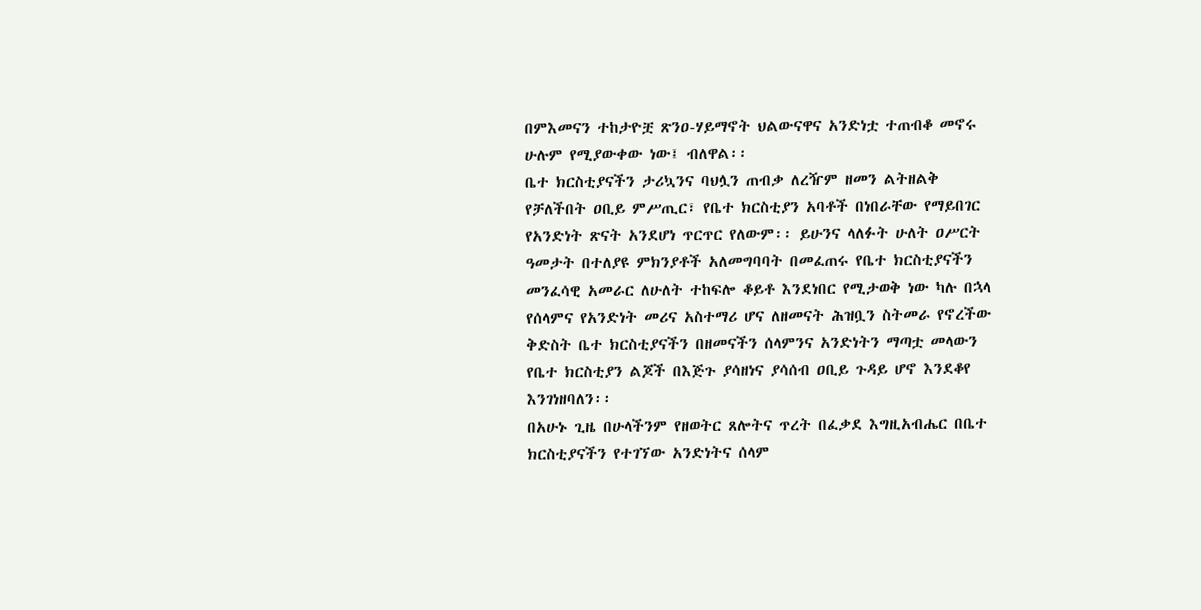በምእመናን ተከታዮቿ ጽንዐ-ሃይማኖት ህልውናዋና አንድነቷ ተጠብቆ መኖሩ ሁሉም የሚያውቀው ነው፤ ብለዋል፡፡
ቤተ ክርስቲያናችን ታሪኳንና ባህሏን ጠብቃ ለረዥም ዘመን ልትዘልቅ የቻለችበት ዐቢይ ምሥጢር፣ የቤተ ክርስቲያን አባቶች በነበራቸው የማይበገር የአንድነት ጽናት አንደሆነ ጥርጥር የለውም፡፡ ይሁንና ላለፉት ሁለት ዐሥርት ዓመታት በተለያዩ ምክንያቶች አለመግባባት በመፈጠሩ የቤተ ክርስቲያናችን መንፈሳዊ አመራር ለሁለት ተከፍሎ ቆይቶ እንደነበር የሚታወቅ ነው ካሉ በኋላ የሰላምና የአንድነት መሪና አስተማሪ ሆና ለዘመናት ሕዝቧን ስትመራ የኖረችው ቅድስት ቤተ ክርስቲያናችን በዘመናችን ሰላምንና አንድነትን ማጣቷ መላውን የቤተ ክርስቲያን ልጆች በእጅጉ ያሳዘነና ያሳሰብ ዐቢይ ጉዳይ ሆኖ እንደቆየ እንገነዘባለን፡፡
በአሁኑ ጊዜ በሁላችንም የዘወትር ጸሎትና ጥረት በፈቃደ እግዚአብሔር በቤተ ክርስቲያናችን የተገኘው አንድነትና ሰላም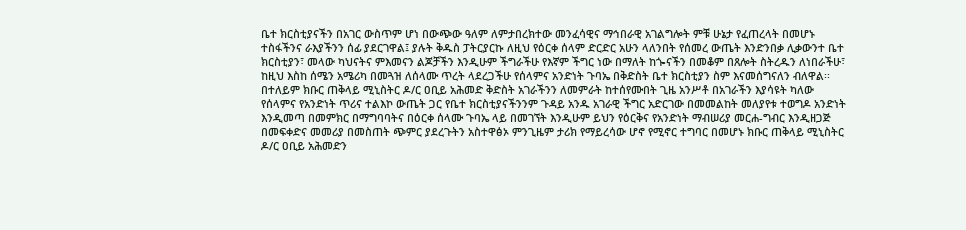ቤተ ክርስቲያናችን በአገር ውስጥም ሆነ በውጭው ዓለም ለምታበረክተው መንፈሳዊና ማኅበራዊ አገልግሎት ምቹ ሁኔታ የፈጠረላት በመሆኑ ተስፋችንና ራእያችንን ሰፊ ያደርገዋል፤ ያሉት ቅዱስ ፓትርያርኩ ለዚህ የዕርቀ ሰላም ድርድር አሁን ላለንበት የሰመረ ውጤት እንድንበቃ ሊቃውንተ ቤተ ክርስቲያን፣ መላው ካህናትና ምእመናን ልጆቻችን እንዲሁም ችግራችሁ የእኛም ችግር ነው በማለት ከጐናችን በመቆም በጸሎት ስትረዱን ለነበራችሁ፣ ከዚህ እስከ ሰሜን አሜሪካ በመጓዝ ለሰላሙ ጥረት ላደረጋችሁ የሰላምና አንድነት ጉባኤ በቅድስት ቤተ ክርስቲያን ስም እናመሰግናለን ብለዋል፡፡
በተለይም ክቡር ጠቅላይ ሚኒስትር ዶ/ር ዐቢይ አሕመድ ቅድስት አገራችንን ለመምራት ከተሰየሙበት ጊዜ አንሥቶ በአገራችን እያሳዩት ካለው የሰላምና የአንድነት ጥሪና ተልእኮ ውጤት ጋር የቤተ ክርስቲያናችንንም ጉዳይ አንዱ አገራዊ ችግር አድርገው በመመልከት መለያየቱ ተወግዶ አንድነት እንዲመጣ በመምክር በማግባባትና በዕርቀ ሰላሙ ጉባኤ ላይ በመገኘት እንዲሁም ይህን የዕርቅና የአንድነት ማብሠሪያ መርሐ-ግብር እንዲዘጋጅ በመፍቀድና መመሪያ በመስጠት ጭምር ያደረጉትን አስተዋፅኦ ምንጊዜም ታሪክ የማይረሳው ሆኖ የሚኖር ተግባር በመሆኑ ክቡር ጠቅላይ ሚኒስትር ዶ/ር ዐቢይ አሕመድን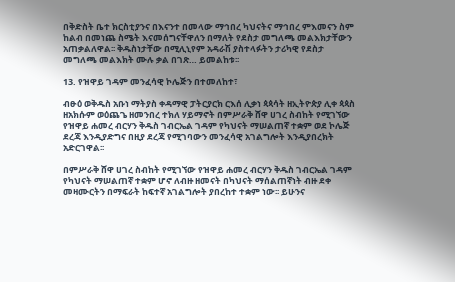በቅድስት ቤተ ክርስቲያንና በእናንተ በመላው ማኅበረ ካህናትና ማኅበረ ምእመናን ስም ከልብ በመነጨ ስሜት እናመሰግናቸዋለን በማለት የደስታ መግለጫ መልእክታቸውን አጠቃልለዋል፡፡ ቅዱስነታቸው በሚሊኒየም አዳራሽ ያስተላፉትን ታሪካዊ የደስታ መግለጫ መልእክት ሙሉ ቃል በገጽ… ይመልከቱ፡፡

13. የዝዋይ ገዳም መንፈሳዊ ኮሌጅን በተመለከተ፣

ብፁዕ ወቅዱስ አቡነ ማትያስ ቀዳማዊ ፓትርያርክ ርእሰ ሊቃነ ጳጳሳት ዘኢትዮጵያ ሊቀ ጳጳስ ዘአክሱም ወዕጨጌ ዘመንበረ ተክለ ሃይማኖት በምሥራቅ ሸዋ ሀገረ ስብከት የሚገኘው የዝዋይ ሐመረ ብርሃን ቅዱስ ገብርኤል ገዳም የካህናት ማሠልጠኛ ተቋም ወደ ኮሌጅ ደረጃ እንዲያድግና በዚያ ደረጃ የሚገባውን መንፈሳዊ አገልግሎት እንዲያበረክት አድርገዋል፡፡

በምሥራቅ ሸዋ ሀገረ ስብከት የሚገኘው የዝዋይ ሐመረ ብርሃን ቅዱስ ገብርኤል ገዳም የካህናት ማሠልጠኛ ተቋም ሆኖ ለብዙ ዘመናት በካህናት ማሰልጠኛነት ብዙ ደቀ መዛሙርትን በማፍራት ከፍተኛ አገልግሎት ያበረከተ ተቋም ነው፡፡ ይሁንና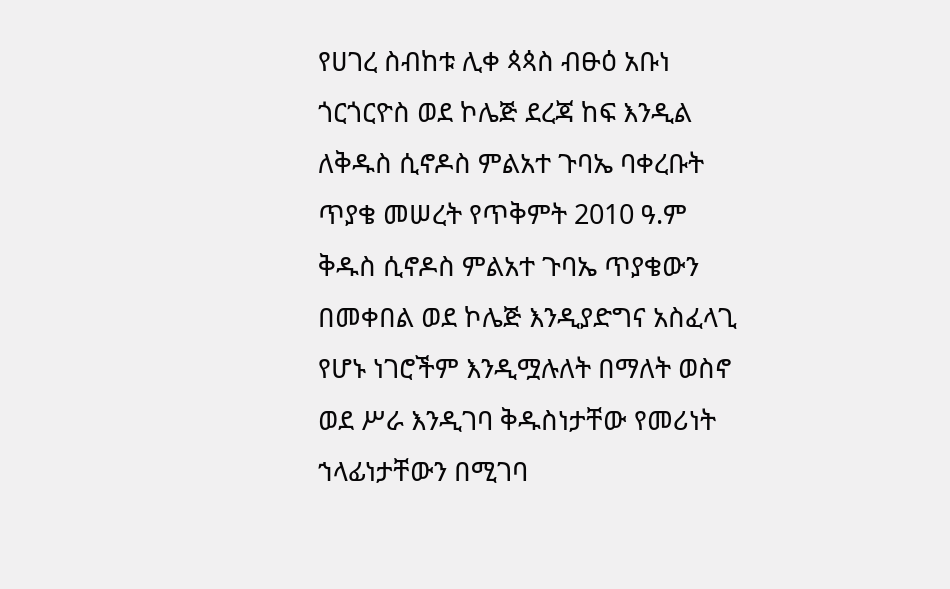የሀገረ ስብከቱ ሊቀ ጳጳስ ብፁዕ አቡነ ጎርጎርዮስ ወደ ኮሌጅ ደረጃ ከፍ እንዲል ለቅዱስ ሲኖዶስ ምልአተ ጉባኤ ባቀረቡት ጥያቄ መሠረት የጥቅምት 2010 ዓ.ም ቅዱስ ሲኖዶስ ምልአተ ጉባኤ ጥያቄውን በመቀበል ወደ ኮሌጅ እንዲያድግና አስፈላጊ የሆኑ ነገሮችም እንዲሟሉለት በማለት ወስኖ ወደ ሥራ እንዲገባ ቅዱስነታቸው የመሪነት ኀላፊነታቸውን በሚገባ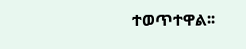ተወጥተዋል፡፡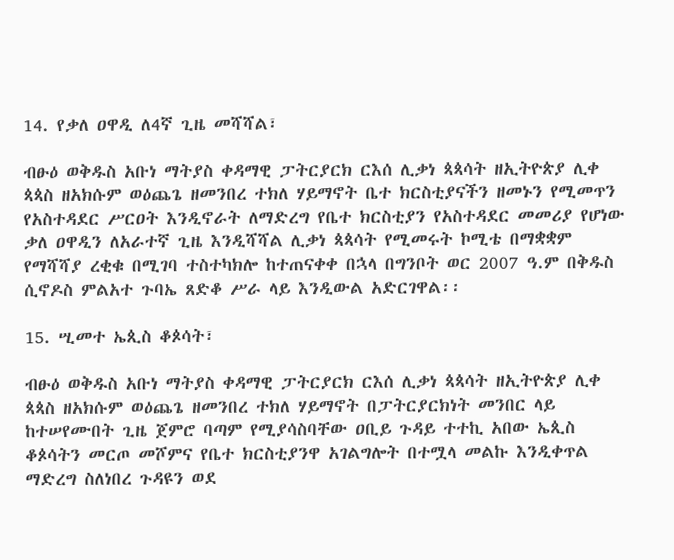14. የቃለ ዐዋዲ ለ4ኛ ጊዜ መሻሻል፣

ብፁዕ ወቅዱስ አቡነ ማትያስ ቀዳማዊ ፓትርያርክ ርእሰ ሊቃነ ጳጳሳት ዘኢትዮጵያ ሊቀ ጳጳስ ዘአክሱም ወዕጨጌ ዘመንበረ ተክለ ሃይማኖት ቤተ ክርስቲያናችን ዘመኑን የሚመጥን የአስተዳደር ሥርዐት እንዲኖራት ለማድረግ የቤተ ክርስቲያን የአስተዳደር መመሪያ የሆነው ቃለ ዐዋዲን ለአራተኛ ጊዜ እንዲሻሻል ሊቃነ ጳጳሳት የሚመሩት ኮሚቴ በማቋቋም የማሻሻያ ረቂቁ በሚገባ ተስተካክሎ ከተጠናቀቀ በኋላ በግንቦት ወር 2007 ዓ.ም በቅዱስ ሲኖዶስ ምልአተ ጉባኤ ጸድቆ ሥራ ላይ እንዲውል አድርገዋል፡፡

15. ሢመተ ኤጲስ ቆጶሳት፣

ብፁዕ ወቅዱስ አቡነ ማትያስ ቀዳማዊ ፓትርያርክ ርእሰ ሊቃነ ጳጳሳት ዘኢትዮጵያ ሊቀ ጳጳስ ዘአክሱም ወዕጨጌ ዘመንበረ ተክለ ሃይማኖት በፓትርያርክነት መንበር ላይ ከተሠየሙበት ጊዜ ጀምሮ ባጣም የሚያሳስባቸው ዐቢይ ጉዳይ ተተኪ አበው ኤጲስ ቆጶሳትን መርጦ መሾምና የቤተ ክርስቲያንዋ አገልግሎት በተሟላ መልኩ እንዲቀጥል ማድረግ ስለነበረ ጉዳዩን ወደ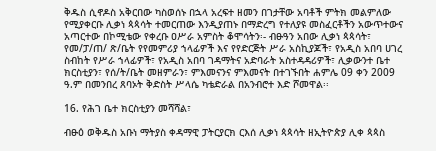ቅዱስ ሲኖዶስ አቅርበው ካስወሰኑ በኋላ አረፍተ ዘመን በገታቸው አባቶች ምትክ መልምለው የሚያቀርቡ ሊቃነ ጳጳሳት ተመርጠው እንዲያጠኑ በማድረግ የተለያዩ መስፈርቶችን አውጥተውና አጣርተው በኮሚቴው የቀረቡ ዐሥራ አምስት ቆሞሳትን፡- ብፁዓን አበው ሊቃነ ጳጳሳት፣ የመ/ፓ/ጠ/ ጽ/ቤት የየመምሪያ ኀላፊዎች እና የየድርጅት ሥራ አስኪያጆች፣ የአዲስ አበባ ሀገረ ስብከት የሥራ ኀላፊዎች፣ የአዲስ አበባ ገዳማትና አድባራት አስተዳዳሪዎች፣ ሊቃውንተ ቤተ ክርስቲያን፣ የሰ/ት/ቤት መዘምራን፣ ምእመናንና ምእመናት በተገኙበት ሐምሌ 09 ቀን 2009 ዓ.ም በመንበረ ጸባኦት ቅድስት ሥላሴ ካቴድራል በአንብሮተ እድ ሾመዋል፡፡

16. የሕገ ቤተ ክርስቲያን መሻሻል፣

ብፁዕ ወቅዱስ አቡነ ማትያስ ቀዳማዊ ፓትርያርክ ርእሰ ሊቃነ ጳጳሳት ዘኢትዮጵያ ሊቀ ጳጳስ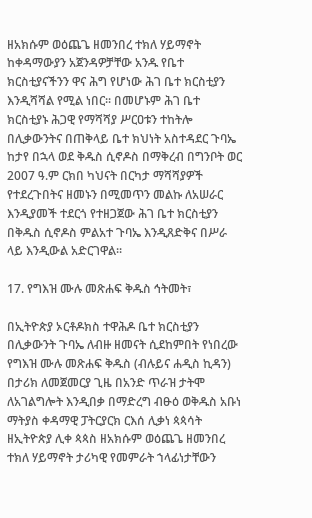ዘአክሱም ወዕጨጌ ዘመንበረ ተክለ ሃይማኖት ከቀዳማውያን አጀንዳዎቻቸው አንዱ የቤተ ክርስቲያናችንን ዋና ሕግ የሆነው ሕገ ቤተ ክርስቲያን እንዲሻሻል የሚል ነበር፡፡ በመሆኑም ሕገ ቤተ ክርስቲያኑ ሕጋዊ የማሻሻያ ሥርዐቱን ተከትሎ በሊቃውንትና በጠቅላይ ቤተ ክህነት አስተዳደር ጉባኤ ከታየ በኋላ ወደ ቅዱስ ሲኖዶስ በማቅረብ በግንቦት ወር 2007 ዓ.ም ርክበ ካህናት በርካታ ማሻሻያዎች የተደረጉበትና ዘመኑን በሚመጥን መልኩ ለአሠራር እንዲያመች ተደርጎ የተዘጋጀው ሕገ ቤተ ክርስቲያን በቅዱስ ሲኖዶስ ምልአተ ጉባኤ እንዲጸድቅና በሥራ ላይ እንዲውል አድርገዋል፡፡

17. የግእዝ ሙሉ መጽሐፍ ቅዱስ ኅትመት፣

በኢትዮጵያ ኦርቶዶክስ ተዋሕዶ ቤተ ክርስቲያን በሊቃውንት ጉባኤ ለብዙ ዘመናት ሲደከምበት የነበረው የግእዝ ሙሉ መጽሐፍ ቅዱስ (ብሉይና ሐዲስ ኪዳን) በታሪክ ለመጀመርያ ጊዜ በአንድ ጥራዝ ታትሞ ለአገልግሎት እንዲበቃ በማድረግ ብፁዕ ወቅዱስ አቡነ ማትያስ ቀዳማዊ ፓትርያርክ ርእሰ ሊቃነ ጳጳሳት ዘኢትዮጵያ ሊቀ ጳጳስ ዘአክሱም ወዕጨጌ ዘመንበረ ተክለ ሃይማኖት ታሪካዊ የመምራት ኀላፊነታቸውን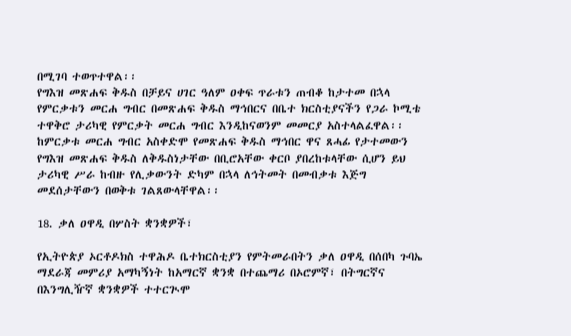በሚገባ ተወጥተዋል፡፡
የግእዝ መጽሐፍ ቅዱስ በቻይና ሀገር ዓለም ዐቀፍ ጥራቱን ጠብቆ ከታተመ በኋላ የምርቃቱን መርሐ ግብር በመጽሐፍ ቅዱስ ማኅበርና በቤተ ክርስቲያናችን የጋራ ኮሚቴ ተዋቅሮ ታሪካዊ የምርቃት መርሐ ግብር እንዲከናወንም መመርያ አስተላልፈዋል፡፡
ከምርቃቱ መርሐ ግብር አስቀድሞ የመጽሐፍ ቅዱስ ማኅበር ዋና ጸሓፊ የታተመውን የግእዝ መጽሐፍ ቅዱስ ለቅዱስነታቸው በቢሮአቸው ቀርቦ ያበረከቱላቸው ሲሆን ይህ ታሪካዊ ሥራ ከብዙ የሊቃውንት ድካም በኋላ ለኅትመት በመብቃቱ እጅግ መደሰታቸውን በወቅቱ ገልጸውላቸዋል፡፡

18. ቃለ ዐዋዲ በሦስት ቋንቋዎች፣

የኢትዮጵያ ኦርቶዶክስ ተዋሕዶ ቤተክርስቲያን የምትመራበትን ቃለ ዐዋዲ በሰበካ ጉባኤ ማደራጃ መምሪያ አማካኝነት ከአማርኛ ቋንቋ በተጨማሪ በኦሮምኛ፣ በትግርኛና በእንግሊዥኛ ቋንቋዎች ተተርጒሞ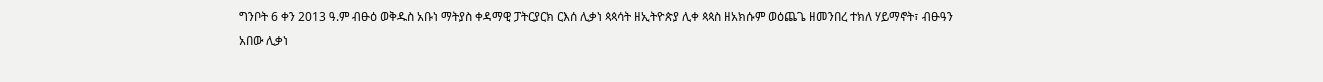ግንቦት 6 ቀን 2013 ዓ.ም ብፁዕ ወቅዱስ አቡነ ማትያስ ቀዳማዊ ፓትርያርክ ርእሰ ሊቃነ ጳጳሳት ዘኢትዮጵያ ሊቀ ጳጳስ ዘአክሱም ወዕጨጌ ዘመንበረ ተክለ ሃይማኖት፣ ብፁዓን አበው ሊቃነ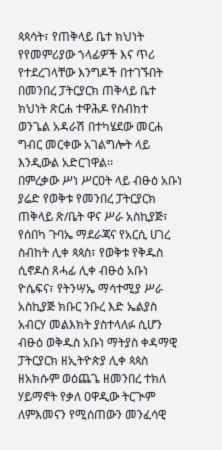ጳጳሳት፣ የጠቅላይ ቤተ ክህነት የየመምሪያው ኀላፊዎች እና ጥሪ የተደረገላቸው እንግዶች በተገኙበት በመንበረ ፓትርያርክ ጠቅላይ ቤተ ክህነት ጽርሐ ተዋሕዶ የስብከተ ወንጌል አዳራሽ በተካሄደው መርሐ ግብር መርቀው አገልግሎት ላይ እንዲውል አድርገዋል፡፡
በምረቃው ሥነ ሥርዐት ላይ ብፁዕ አቡነ ያሬድ የወቅቱ የመንበረ ፓትርያርክ ጠቅላይ ጽ/ቤት ዋና ሥራ አስኪያጅ፣ የሰበካ ጉባኤ ማደራጃና የአርሲ ሀገረ ስብከት ሊቀ ጳጳስ፣ የወቅቱ የቅዱስ ሲኖዶስ ጸሓፊ ሊቀ ብፁዕ አቡነ ዮሴፍና፣ የትንሣኤ ማሳተሚያ ሥራ አስኪያጅ ክቡር ንቡረ እድ ኤልያስ አብርሃ መልእክት ያስተላለፉ ሲሆን ብፁዕ ወቅዱስ አቡነ ማትያስ ቀዳማዊ ፓትርያርክ ዘኢትዮጵያ ሊቀ ጳጳስ ዘአክሱም ወዕጨጌ ዘመንበረ ተክለ ሃይማኖት የቃለ ዐዋዲው ትርጒም ለምእመናን የሚሰጠውን መንፈሳዊ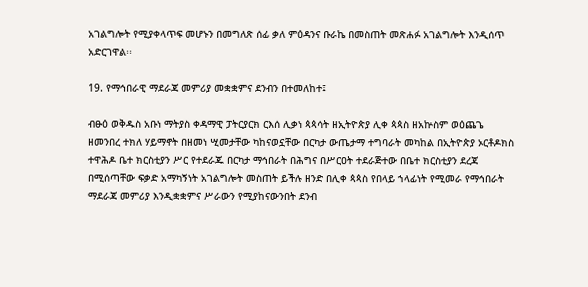አገልግሎት የሚያቀላጥፍ መሆኑን በመግለጽ ሰፊ ቃለ ምዕዳንና ቡራኬ በመስጠት መጽሐፉ አገልግሎት እንዲሰጥ አድርገዋል፡፡

19. የማኅበራዊ ማደራጃ መምሪያ መቋቋምና ደንብን በተመለከተ፤

ብፁዕ ወቅዱስ አቡነ ማትያስ ቀዳማዊ ፓትርያርክ ርእሰ ሊቃነ ጳጳሳት ዘኢትዮጵያ ሊቀ ጳጳስ ዘአኵስም ወዕጨጌ ዘመንበረ ተክለ ሃይማኖት በዘመነ ሢመታቸው ካከናወኗቸው በርካታ ውጤታማ ተግባራት መካከል በኢትዮጵያ ኦርቶዶክስ ተዋሕዶ ቤተ ክርስቲያን ሥር የተደራጁ በርካታ ማኅበራት በሕግና በሥርዐት ተደራጅተው በቤተ ክርስቲያን ደረጃ በሚሰጣቸው ፍቃድ አማካኝነት አገልግሎት መስጠት ይችሉ ዘንድ በሊቀ ጳጳስ የበላይ ኀላፊነት የሚመራ የማኅበራት ማደራጃ መምሪያ እንዲቋቋምና ሥራውን የሚያከናውንበት ደንብ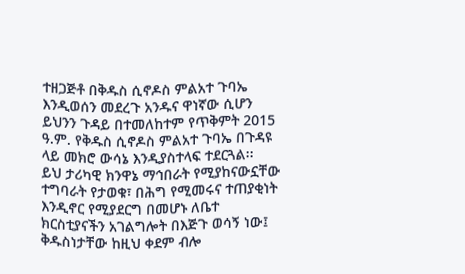ተዘጋጅቶ በቅዱስ ሲኖዶስ ምልአተ ጉባኤ እንዲወሰን መደረጉ አንዱና ዋነኛው ሲሆን ይህንን ጉዳይ በተመለከተም የጥቅምት 2015 ዓ.ም. የቅዱስ ሲኖዶስ ምልአተ ጉባኤ በጉዳዩ ላይ መክሮ ውሳኔ እንዲያስተላፍ ተደርጓል፡፡
ይህ ታሪካዊ ክንዋኔ ማኅበራት የሚያከናውኗቸው ተግባራት የታወቁ፣ በሕግ የሚመሩና ተጠያቂነት እንዲኖር የሚያደርግ በመሆኑ ለቤተ ክርስቲያናችን አገልግሎት በእጅጉ ወሳኝ ነው፤ ቅዱስነታቸው ከዚህ ቀደም ብሎ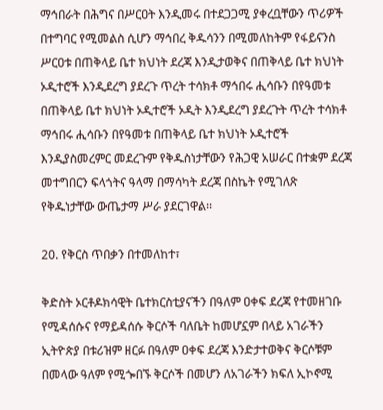ማኅበራት በሕግና በሥርዐት እንዲመሩ በተደጋጋሚ ያቀረቧቸውን ጥሪዎች በተግባር የሚመልስ ሲሆን ማኅበረ ቅዱሳንን በሚመለከትም የፋይናንስ ሥርዐቱ በጠቅላይ ቤተ ክህነት ደረጃ እንዲታወቅና በጠቅላይ ቤተ ክህነት ኦዲተሮች እንዲደረግ ያደረጉ ጥረት ተሳክቶ ማኅበሩ ሒሳቡን በየዓመቱ በጠቅላይ ቤተ ክህነት ኦዲተሮች ኦዲት እንዲደረግ ያደረጉት ጥረት ተሳክቶ ማኅበሩ ሒሳቡን በየዓመቱ በጠቅላይ ቤተ ክህነት ኦዲተሮች እንዲያስመረምር መደረጉም የቅዱስነታቸውን የሕጋዊ አሠራር በተቋም ደረጃ መተግበርን ፍላጎትና ዓላማ በማሳካት ደረጃ በስኬት የሚገለጽ የቅዱነታቸው ውጤታማ ሥራ ያደርገዋል፡፡

20. የቅርስ ጥበቃን በተመለከተ፣

ቅድስት ኦርቶዶክሳዊት ቤተክርስቲያናችን በዓለም ዐቀፍ ደረጃ የተመዘገቡ የሚዳሰሱና የማይዳሰሱ ቅርሶች ባለቤት ከመሆኗም በላይ አገራችን ኢትዮጵያ በቱሪዝም ዘርፉ በዓለም ዐቀፍ ደረጃ እንድታተወቅና ቅርሶቹም በመላው ዓለም የሚጐበኙ ቅርሶች በመሆን ለአገራችን ክፍለ ኢኮኖሚ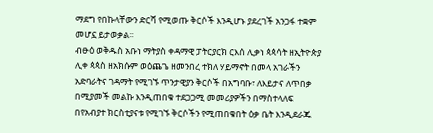ማደግ የበኩላቸውን ድርሻ የሚወጡ ቅርሶች እንዲሆኑ ያደረገች አንጋፋ ተቋም መሆኗ ይታወቃል፡፡
ብፁዕ ወቅዱስ አቡነ ማትያስ ቀዳማዊ ፓትርያርክ ርእሰ ሊቃነ ጳጳሳት ዘኢትዮጵያ ሊቀ ጳጳስ ዘአክሱም ወዕጨጌ ዘመንበረ ተክለ ሃይማኖት በመላ አገራችን አድባራትና ገዳማት የሚገኙ ጥንታዊያን ቅርሶች በአግባቡ፣ ለእይታና ለጥበቃ በሚያመች መልኩ እንዲጠበቁ ተደጋጋሚ መመሪያዎችን በማስተላለፍ በየአብያተ ክርስቲያናቱ የሚገኙ ቅርሶችን የሚጠበቁበት ዕቃ ቤት እንዲደራጁ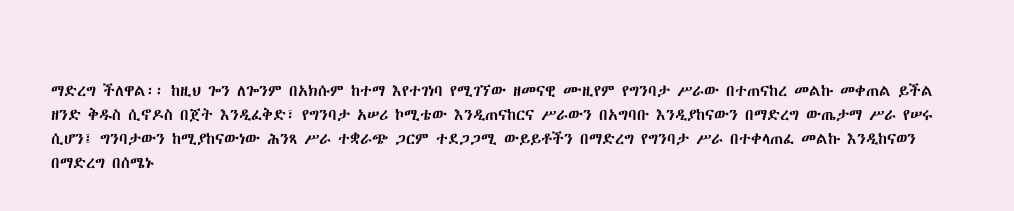ማድረግ ችለዋል፡፡ ከዚህ ጐን ለጐንም በአክሱም ከተማ እየተገነባ የሚገኘው ዘመናዊ ሙዚየም የግንባታ ሥራው በተጠናከረ መልኩ መቀጠል ይችል ዘንድ ቅዱስ ሲኖዶስ በጀት እንዲፈቅድ፣ የግንባታ አሠሪ ኮሚቴው እንዲጠናከርና ሥራውን በአግባቡ እንዲያከናውን በማድረግ ውጤታማ ሥራ የሠሩ ሲሆን፤ ግንባታውን ከሚያከናውነው ሕንጻ ሥራ ተቋራጭ ጋርም ተደጋጋሚ ውይይቶችን በማድረግ የግንባታ ሥራ በተቀላጠፈ መልኩ እንዲከናወን በማድረግ በሰሜኑ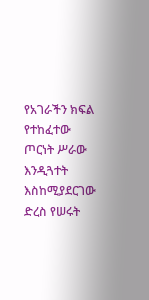የአገራችን ክፍል የተከፈተው ጦርነት ሥራው እንዲጓተት እስከሚያደርገው ድረስ የሠሩት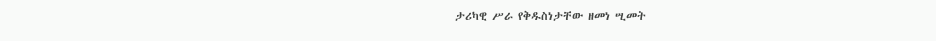ታሪካዊ ሥራ የቅዱስነታቸው ዘመነ ሢመት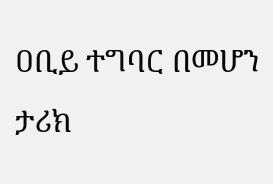ዐቢይ ተግባር በመሆን ታሪክ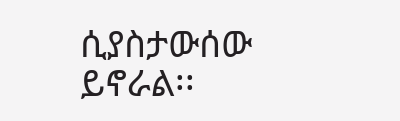ሲያስታውሰው ይኖራል፡፡